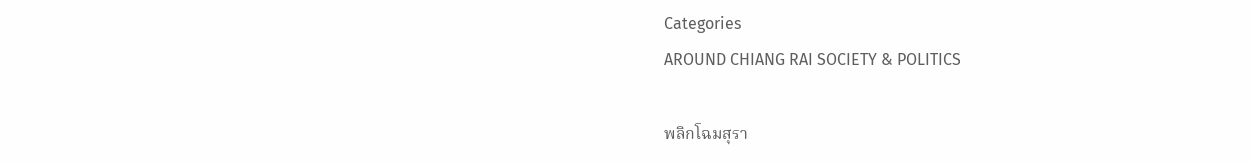Categories
AROUND CHIANG RAI SOCIETY & POLITICS

พลิกโฉมสุรา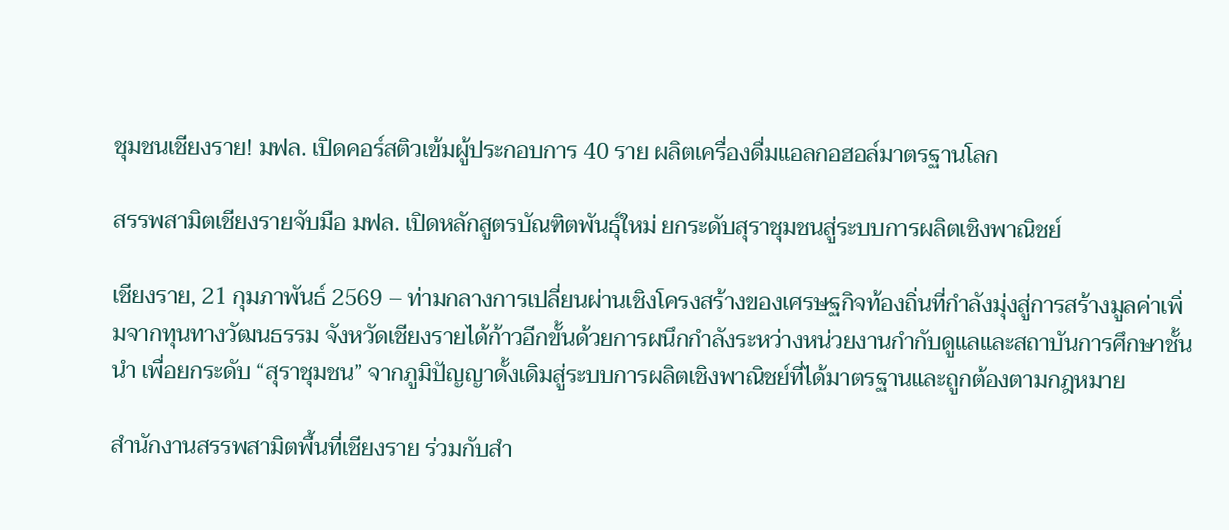ชุมชนเชียงราย! มฟล. เปิดคอร์สติวเข้มผู้ประกอบการ 40 ราย ผลิตเครื่องดื่มแอลกอฮอล์มาตรฐานโลก

สรรพสามิตเชียงรายจับมือ มฟล. เปิดหลักสูตรบัณฑิตพันธุ์ใหม่ ยกระดับสุราชุมชนสู่ระบบการผลิตเชิงพาณิชย์

เชียงราย, 21 กุมภาพันธ์ 2569 – ท่ามกลางการเปลี่ยนผ่านเชิงโครงสร้างของเศรษฐกิจท้องถิ่นที่กำลังมุ่งสู่การสร้างมูลค่าเพิ่มจากทุนทางวัฒนธรรม จังหวัดเชียงรายได้ก้าวอีกขั้นด้วยการผนึกกำลังระหว่างหน่วยงานกำกับดูแลและสถาบันการศึกษาชั้นนำ เพื่อยกระดับ “สุราชุมชน” จากภูมิปัญญาดั้งเดิมสู่ระบบการผลิตเชิงพาณิชย์ที่ได้มาตรฐานและถูกต้องตามกฎหมาย

สำนักงานสรรพสามิตพื้นที่เชียงราย ร่วมกับสำ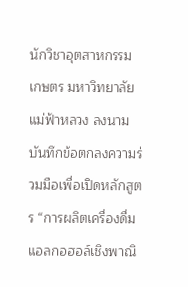นักวิชาอุตสาหกรรมเกษตร มหาวิทยาลัยแม่ฟ้าหลวง ลงนามบันทึกข้อตกลงความร่วมมือเพื่อเปิดหลักสูตร “การผลิตเครื่องดื่มแอลกอฮอล์เชิงพาณิ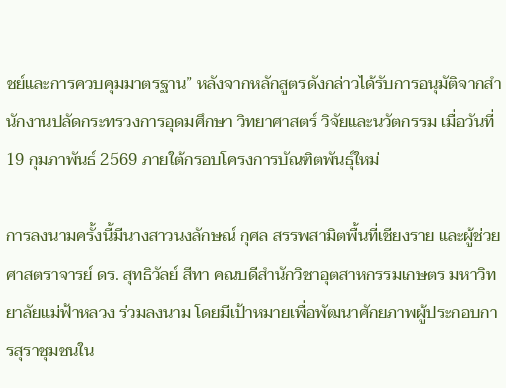ชย์และการควบคุมมาตรฐาน” หลังจากหลักสูตรดังกล่าวได้รับการอนุมัติจากสำนักงานปลัดกระทรวงการอุดมศึกษา วิทยาศาสตร์ วิจัยและนวัตกรรม เมื่อวันที่ 19 กุมภาพันธ์ 2569 ภายใต้กรอบโครงการบัณฑิตพันธุ์ใหม่

การลงนามครั้งนี้มีนางสาวนงลักษณ์ กุศล สรรพสามิตพื้นที่เชียงราย และผู้ช่วยศาสตราจารย์ ดร. สุทธิวัลย์ สีทา คณบดีสำนักวิชาอุตสาหกรรมเกษตร มหาวิทยาลัยแม่ฟ้าหลวง ร่วมลงนาม โดยมีเป้าหมายเพื่อพัฒนาศักยภาพผู้ประกอบการสุราชุมชนใน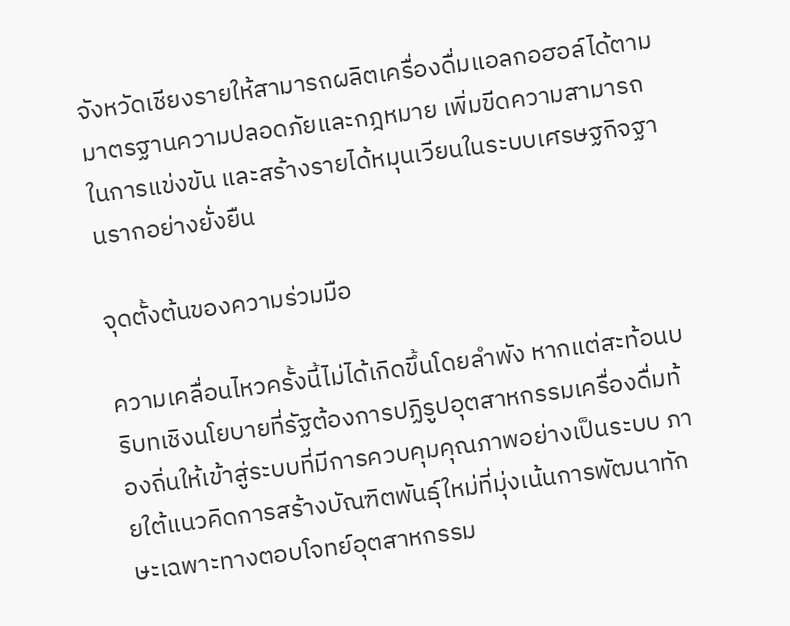จังหวัดเชียงรายให้สามารถผลิตเครื่องดื่มแอลกอฮอล์ได้ตามมาตรฐานความปลอดภัยและกฎหมาย เพิ่มขีดความสามารถในการแข่งขัน และสร้างรายได้หมุนเวียนในระบบเศรษฐกิจฐานรากอย่างยั่งยืน

จุดตั้งต้นของความร่วมมือ

ความเคลื่อนไหวครั้งนี้ไม่ได้เกิดขึ้นโดยลำพัง หากแต่สะท้อนบริบทเชิงนโยบายที่รัฐต้องการปฏิรูปอุตสาหกรรมเครื่องดื่มท้องถิ่นให้เข้าสู่ระบบที่มีการควบคุมคุณภาพอย่างเป็นระบบ ภายใต้แนวคิดการสร้างบัณฑิตพันธุ์ใหม่ที่มุ่งเน้นการพัฒนาทักษะเฉพาะทางตอบโจทย์อุตสาหกรรม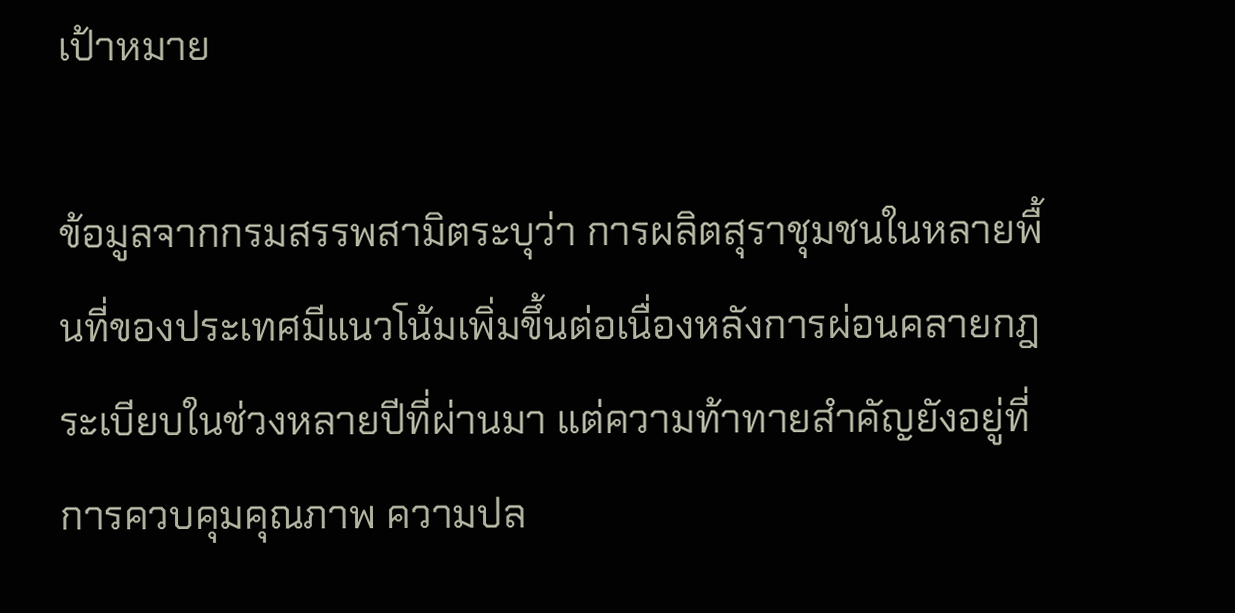เป้าหมาย

ข้อมูลจากกรมสรรพสามิตระบุว่า การผลิตสุราชุมชนในหลายพื้นที่ของประเทศมีแนวโน้มเพิ่มขึ้นต่อเนื่องหลังการผ่อนคลายกฎระเบียบในช่วงหลายปีที่ผ่านมา แต่ความท้าทายสำคัญยังอยู่ที่การควบคุมคุณภาพ ความปล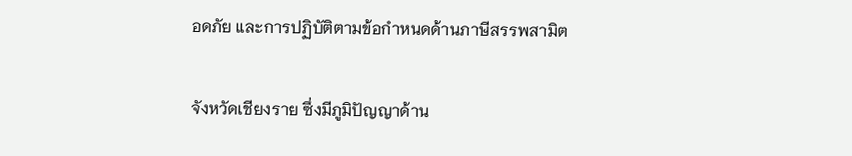อดภัย และการปฏิบัติตามข้อกำหนดด้านภาษีสรรพสามิต

จังหวัดเชียงราย ซึ่งมีภูมิปัญญาด้าน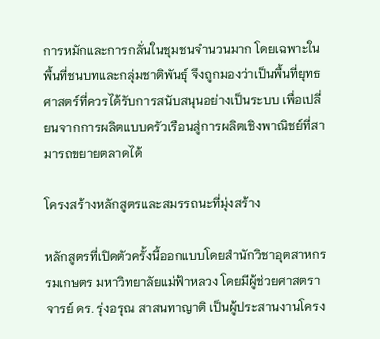การหมักและการกลั่นในชุมชนจำนวนมาก โดยเฉพาะในพื้นที่ชนบทและกลุ่มชาติพันธุ์ จึงถูกมองว่าเป็นพื้นที่ยุทธศาสตร์ที่ควรได้รับการสนับสนุนอย่างเป็นระบบ เพื่อเปลี่ยนจากการผลิตแบบครัวเรือนสู่การผลิตเชิงพาณิชย์ที่สามารถขยายตลาดได้

โครงสร้างหลักสูตรและสมรรถนะที่มุ่งสร้าง

หลักสูตรที่เปิดตัวครั้งนี้ออกแบบโดยสำนักวิชาอุตสาหกรรมเกษตร มหาวิทยาลัยแม่ฟ้าหลวง โดยมีผู้ช่วยศาสตราจารย์ ดร. รุ่งอรุณ สาสนทาญาติ เป็นผู้ประสานงานโครง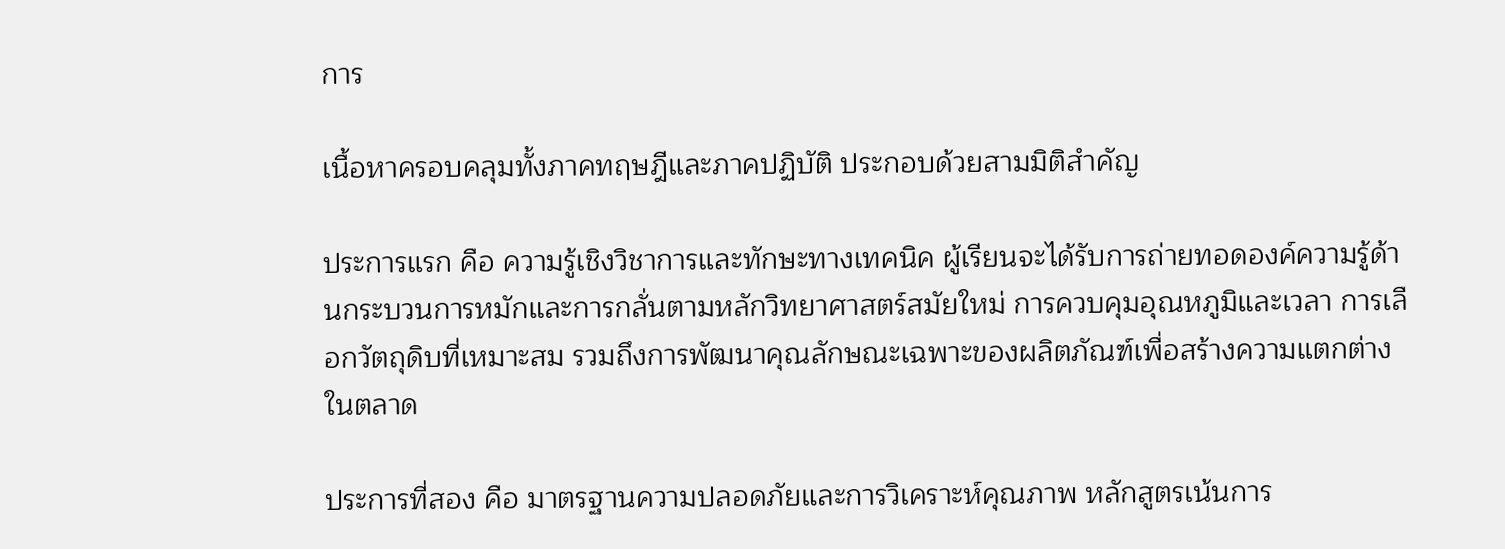การ

เนื้อหาครอบคลุมทั้งภาคทฤษฎีและภาคปฏิบัติ ประกอบด้วยสามมิติสำคัญ

ประการแรก คือ ความรู้เชิงวิชาการและทักษะทางเทคนิค ผู้เรียนจะได้รับการถ่ายทอดองค์ความรู้ด้านกระบวนการหมักและการกลั่นตามหลักวิทยาศาสตร์สมัยใหม่ การควบคุมอุณหภูมิและเวลา การเลือกวัตถุดิบที่เหมาะสม รวมถึงการพัฒนาคุณลักษณะเฉพาะของผลิตภัณฑ์เพื่อสร้างความแตกต่างในตลาด

ประการที่สอง คือ มาตรฐานความปลอดภัยและการวิเคราะห์คุณภาพ หลักสูตรเน้นการ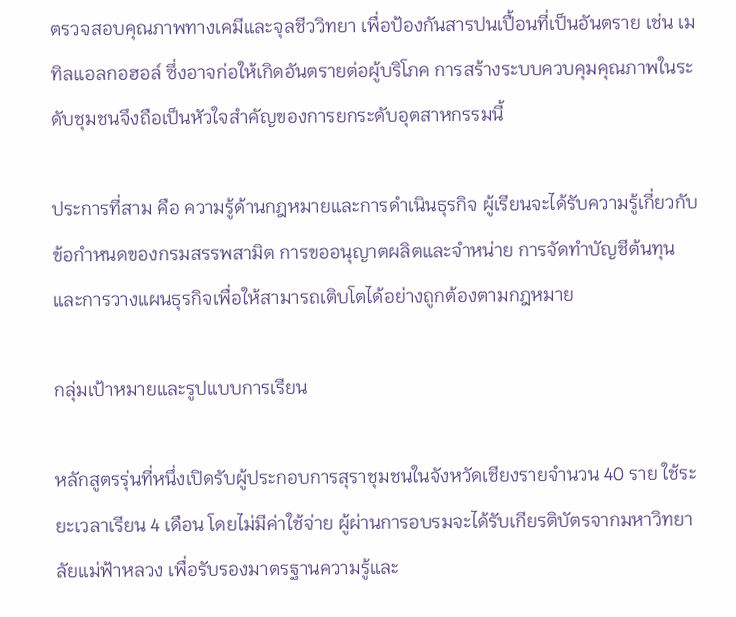ตรวจสอบคุณภาพทางเคมีและจุลชีววิทยา เพื่อป้องกันสารปนเปื้อนที่เป็นอันตราย เช่น เมทิลแอลกอฮอล์ ซึ่งอาจก่อให้เกิดอันตรายต่อผู้บริโภค การสร้างระบบควบคุมคุณภาพในระดับชุมชนจึงถือเป็นหัวใจสำคัญของการยกระดับอุตสาหกรรมนี้

ประการที่สาม คือ ความรู้ด้านกฎหมายและการดำเนินธุรกิจ ผู้เรียนจะได้รับความรู้เกี่ยวกับข้อกำหนดของกรมสรรพสามิต การขออนุญาตผลิตและจำหน่าย การจัดทำบัญชีต้นทุน และการวางแผนธุรกิจเพื่อให้สามารถเติบโตได้อย่างถูกต้องตามกฎหมาย

กลุ่มเป้าหมายและรูปแบบการเรียน

หลักสูตรรุ่นที่หนึ่งเปิดรับผู้ประกอบการสุราชุมชนในจังหวัดเชียงรายจำนวน 40 ราย ใช้ระยะเวลาเรียน 4 เดือน โดยไม่มีค่าใช้จ่าย ผู้ผ่านการอบรมจะได้รับเกียรติบัตรจากมหาวิทยาลัยแม่ฟ้าหลวง เพื่อรับรองมาตรฐานความรู้และ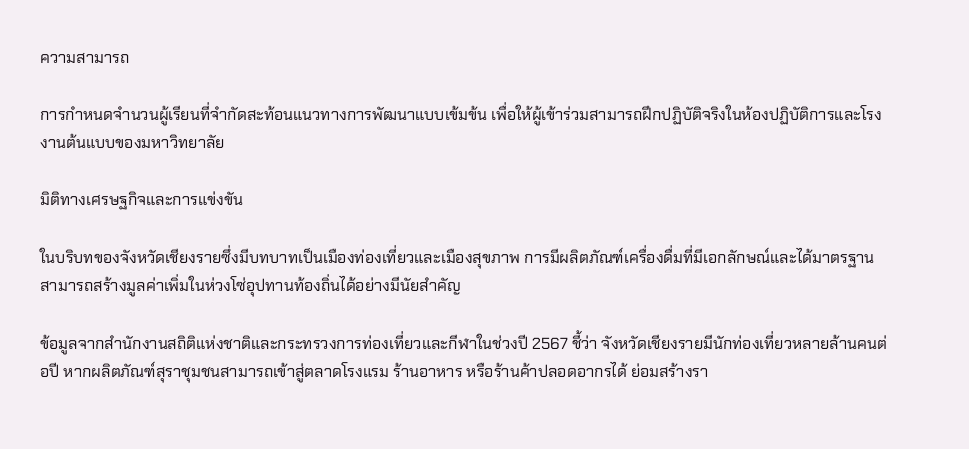ความสามารถ

การกำหนดจำนวนผู้เรียนที่จำกัดสะท้อนแนวทางการพัฒนาแบบเข้มข้น เพื่อให้ผู้เข้าร่วมสามารถฝึกปฏิบัติจริงในห้องปฏิบัติการและโรงงานต้นแบบของมหาวิทยาลัย

มิติทางเศรษฐกิจและการแข่งขัน

ในบริบทของจังหวัดเชียงรายซึ่งมีบทบาทเป็นเมืองท่องเที่ยวและเมืองสุขภาพ การมีผลิตภัณฑ์เครื่องดื่มที่มีเอกลักษณ์และได้มาตรฐานสามารถสร้างมูลค่าเพิ่มในห่วงโซ่อุปทานท้องถิ่นได้อย่างมีนัยสำคัญ

ข้อมูลจากสำนักงานสถิติแห่งชาติและกระทรวงการท่องเที่ยวและกีฬาในช่วงปี 2567 ชี้ว่า จังหวัดเชียงรายมีนักท่องเที่ยวหลายล้านคนต่อปี หากผลิตภัณฑ์สุราชุมชนสามารถเข้าสู่ตลาดโรงแรม ร้านอาหาร หรือร้านค้าปลอดอากรได้ ย่อมสร้างรา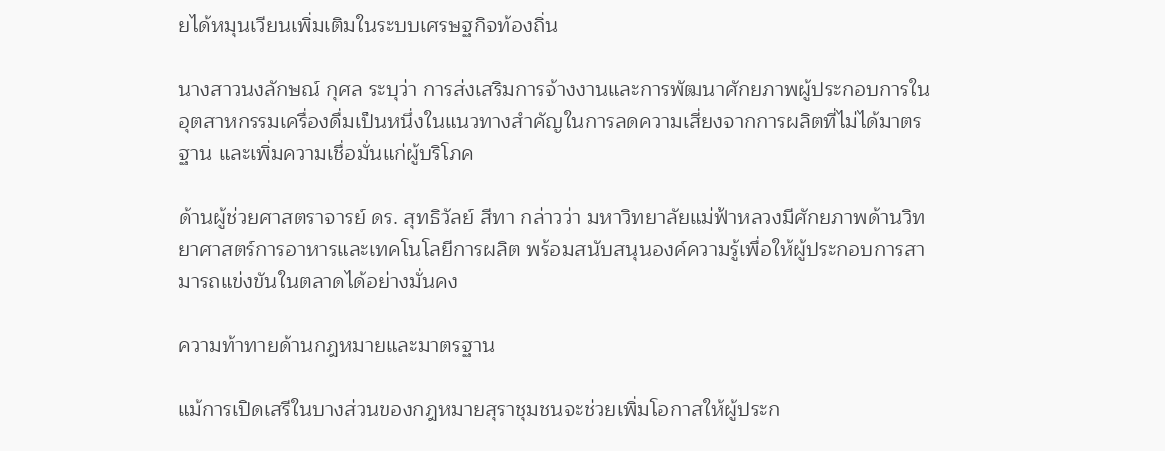ยได้หมุนเวียนเพิ่มเติมในระบบเศรษฐกิจท้องถิ่น

นางสาวนงลักษณ์ กุศล ระบุว่า การส่งเสริมการจ้างงานและการพัฒนาศักยภาพผู้ประกอบการในอุตสาหกรรมเครื่องดื่มเป็นหนึ่งในแนวทางสำคัญในการลดความเสี่ยงจากการผลิตที่ไม่ได้มาตรฐาน และเพิ่มความเชื่อมั่นแก่ผู้บริโภค

ด้านผู้ช่วยศาสตราจารย์ ดร. สุทธิวัลย์ สีทา กล่าวว่า มหาวิทยาลัยแม่ฟ้าหลวงมีศักยภาพด้านวิทยาศาสตร์การอาหารและเทคโนโลยีการผลิต พร้อมสนับสนุนองค์ความรู้เพื่อให้ผู้ประกอบการสามารถแข่งขันในตลาดได้อย่างมั่นคง

ความท้าทายด้านกฎหมายและมาตรฐาน

แม้การเปิดเสรีในบางส่วนของกฎหมายสุราชุมชนจะช่วยเพิ่มโอกาสให้ผู้ประก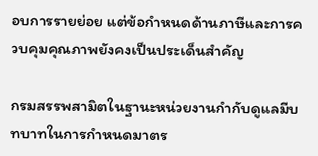อบการรายย่อย แต่ข้อกำหนดด้านภาษีและการควบคุมคุณภาพยังคงเป็นประเด็นสำคัญ

กรมสรรพสามิตในฐานะหน่วยงานกำกับดูแลมีบทบาทในการกำหนดมาตร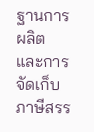ฐานการผลิตและการจัดเก็บภาษีสรร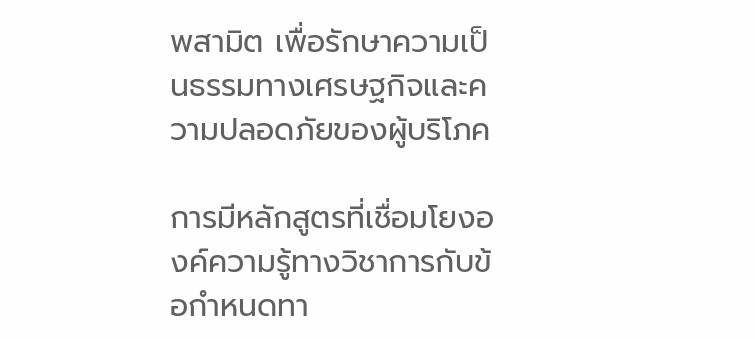พสามิต เพื่อรักษาความเป็นธรรมทางเศรษฐกิจและความปลอดภัยของผู้บริโภค

การมีหลักสูตรที่เชื่อมโยงองค์ความรู้ทางวิชาการกับข้อกำหนดทา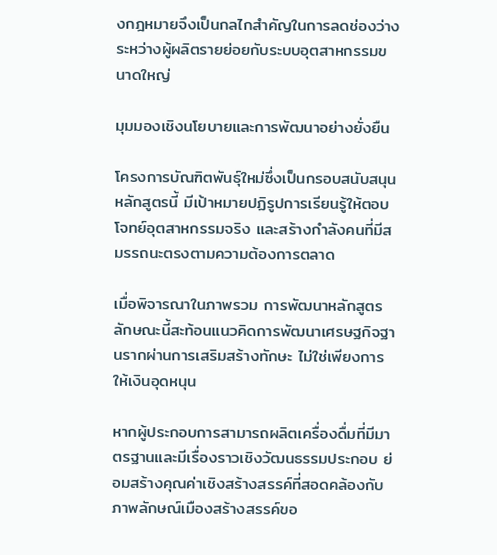งกฎหมายจึงเป็นกลไกสำคัญในการลดช่องว่างระหว่างผู้ผลิตรายย่อยกับระบบอุตสาหกรรมขนาดใหญ่

มุมมองเชิงนโยบายและการพัฒนาอย่างยั่งยืน

โครงการบัณฑิตพันธุ์ใหม่ซึ่งเป็นกรอบสนับสนุนหลักสูตรนี้ มีเป้าหมายปฏิรูปการเรียนรู้ให้ตอบโจทย์อุตสาหกรรมจริง และสร้างกำลังคนที่มีสมรรถนะตรงตามความต้องการตลาด

เมื่อพิจารณาในภาพรวม การพัฒนาหลักสูตรลักษณะนี้สะท้อนแนวคิดการพัฒนาเศรษฐกิจฐานรากผ่านการเสริมสร้างทักษะ ไม่ใช่เพียงการให้เงินอุดหนุน

หากผู้ประกอบการสามารถผลิตเครื่องดื่มที่มีมาตรฐานและมีเรื่องราวเชิงวัฒนธรรมประกอบ ย่อมสร้างคุณค่าเชิงสร้างสรรค์ที่สอดคล้องกับภาพลักษณ์เมืองสร้างสรรค์ขอ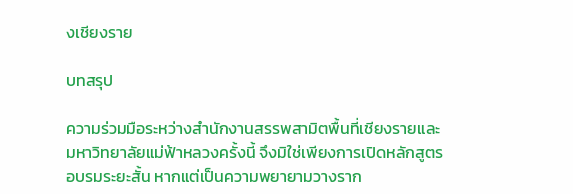งเชียงราย

บทสรุป

ความร่วมมือระหว่างสำนักงานสรรพสามิตพื้นที่เชียงรายและมหาวิทยาลัยแม่ฟ้าหลวงครั้งนี้ จึงมิใช่เพียงการเปิดหลักสูตรอบรมระยะสั้น หากแต่เป็นความพยายามวางราก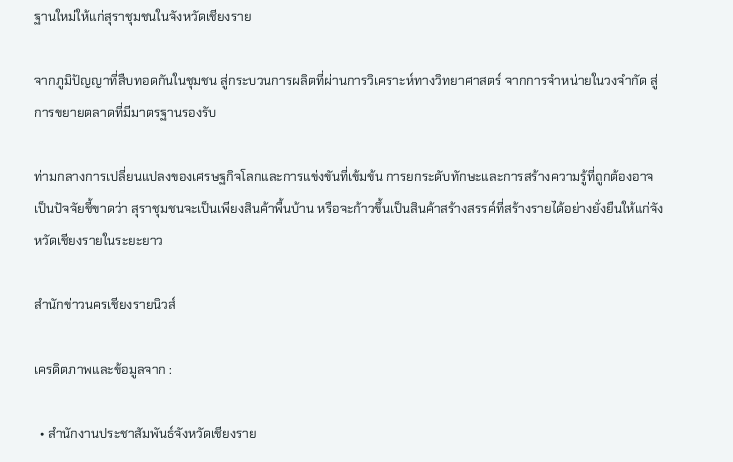ฐานใหม่ให้แก่สุราชุมชนในจังหวัดเชียงราย

จากภูมิปัญญาที่สืบทอดกันในชุมชน สู่กระบวนการผลิตที่ผ่านการวิเคราะห์ทางวิทยาศาสตร์ จากการจำหน่ายในวงจำกัด สู่การขยายตลาดที่มีมาตรฐานรองรับ

ท่ามกลางการเปลี่ยนแปลงของเศรษฐกิจโลกและการแข่งขันที่เข้มข้น การยกระดับทักษะและการสร้างความรู้ที่ถูกต้องอาจเป็นปัจจัยชี้ขาดว่า สุราชุมชนจะเป็นเพียงสินค้าพื้นบ้าน หรือจะก้าวขึ้นเป็นสินค้าสร้างสรรค์ที่สร้างรายได้อย่างยั่งยืนให้แก่จังหวัดเชียงรายในระยะยาว

สำนักข่าวนครเชียงรายนิวส์

เครดิตภาพและข้อมูลจาก :

  • สำนักงานประชาสัมพันธ์จังหวัดเชียงราย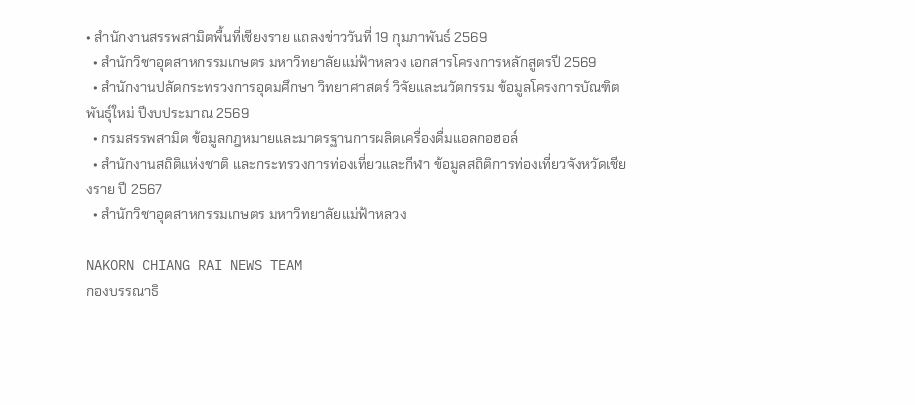• สำนักงานสรรพสามิตพื้นที่เชียงราย แถลงข่าววันที่ 19 กุมภาพันธ์ 2569
  • สำนักวิชาอุตสาหกรรมเกษตร มหาวิทยาลัยแม่ฟ้าหลวง เอกสารโครงการหลักสูตรปี 2569
  • สำนักงานปลัดกระทรวงการอุดมศึกษา วิทยาศาสตร์ วิจัยและนวัตกรรม ข้อมูลโครงการบัณฑิตพันธุ์ใหม่ ปีงบประมาณ 2569
  • กรมสรรพสามิต ข้อมูลกฎหมายและมาตรฐานการผลิตเครื่องดื่มแอลกอฮอล์
  • สำนักงานสถิติแห่งชาติ และกระทรวงการท่องเที่ยวและกีฬา ข้อมูลสถิติการท่องเที่ยวจังหวัดเชียงราย ปี 2567
  • สำนักวิชาอุตสาหกรรมเกษตร มหาวิทยาลัยแม่ฟ้าหลวง

NAKORN CHIANG RAI NEWS TEAM
กองบรรณาธิ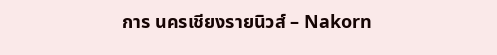การ นครเชียงรายนิวส์ – Nakorn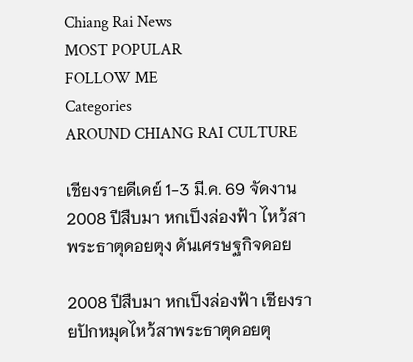Chiang Rai News
MOST POPULAR
FOLLOW ME
Categories
AROUND CHIANG RAI CULTURE

เชียงรายดีเดย์ 1-3 มี.ค. 69 จัดงาน 2008 ปีสืบมา หกเป็งล่องฟ้า ไหว้สาพระธาตุดอยตุง ดันเศรษฐกิจดอย

2008 ปีสืบมา หกเป็งล่องฟ้า เชียงรายปักหมุดไหว้สาพระธาตุดอยตุ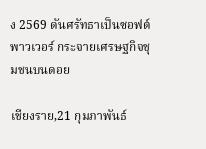ง 2569 ดันศรัทธาเป็นซอฟต์พาวเวอร์ กระจายเศรษฐกิจชุมชนบนดอย

เชียงราย,21 กุมภาพันธ์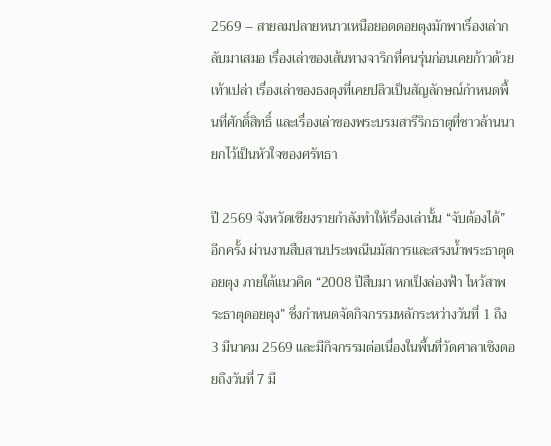2569 – สายลมปลายหนาวเหนือยอดดอยตุงมักพาเรื่องเล่ากลับมาเสมอ เรื่องเล่าของเส้นทางจาริกที่คนรุ่นก่อนเคยก้าวด้วยเท้าเปล่า เรื่องเล่าของธงตุงที่เคยปลิวเป็นสัญลักษณ์กำหนดพื้นที่ศักดิ์สิทธิ์ และเรื่องเล่าของพระบรมสารีริกธาตุที่ชาวล้านนายกไว้เป็นหัวใจของศรัทธา

ปี 2569 จังหวัดเชียงรายกำลังทำให้เรื่องเล่านั้น “จับต้องได้” อีกครั้ง ผ่านงานสืบสานประเพณีนมัสการและสรงน้ำพระธาตุดอยตุง ภายใต้แนวคิด “2008 ปีสืบมา หกเป็งล่องฟ้า ไหว้สาพระธาตุดอยตุง” ซึ่งกำหนดจัดกิจกรรมหลักระหว่างวันที่ 1 ถึง 3 มีนาคม 2569 และมีกิจกรรมต่อเนื่องในพื้นที่วัดศาลาเชิงดอยถึงวันที่ 7 มี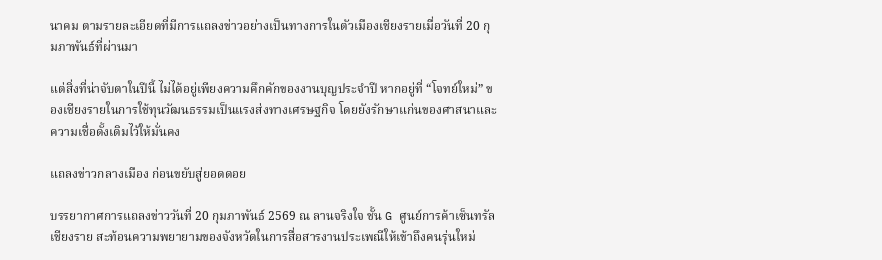นาคม ตามรายละเอียดที่มีการแถลงข่าวอย่างเป็นทางการในตัวเมืองเชียงรายเมื่อวันที่ 20 กุมภาพันธ์ที่ผ่านมา

แต่สิ่งที่น่าจับตาในปีนี้ ไม่ได้อยู่เพียงความคึกคักของงานบุญประจำปี หากอยู่ที่ “โจทย์ใหม่” ของเชียงรายในการใช้ทุนวัฒนธรรมเป็นแรงส่งทางเศรษฐกิจ โดยยังรักษาแก่นของศาสนาและความเชื่อดั้งเดิมไว้ให้มั่นคง

แถลงข่าวกลางเมือง ก่อนขยับสู่ยอดดอย

บรรยากาศการแถลงข่าววันที่ 20 กุมภาพันธ์ 2569 ณ ลานจริงใจ ชั้น G ศูนย์การค้าเซ็นทรัลเชียงราย สะท้อนความพยายามของจังหวัดในการสื่อสารงานประเพณีให้เข้าถึงคนรุ่นใหม่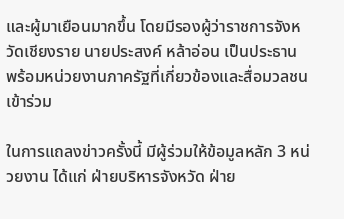และผู้มาเยือนมากขึ้น โดยมีรองผู้ว่าราชการจังหวัดเชียงราย นายประสงค์ หล้าอ่อน เป็นประธาน พร้อมหน่วยงานภาครัฐที่เกี่ยวข้องและสื่อมวลชนเข้าร่วม

ในการแถลงข่าวครั้งนี้ มีผู้ร่วมให้ข้อมูลหลัก 3 หน่วยงาน ได้แก่ ฝ่ายบริหารจังหวัด ฝ่าย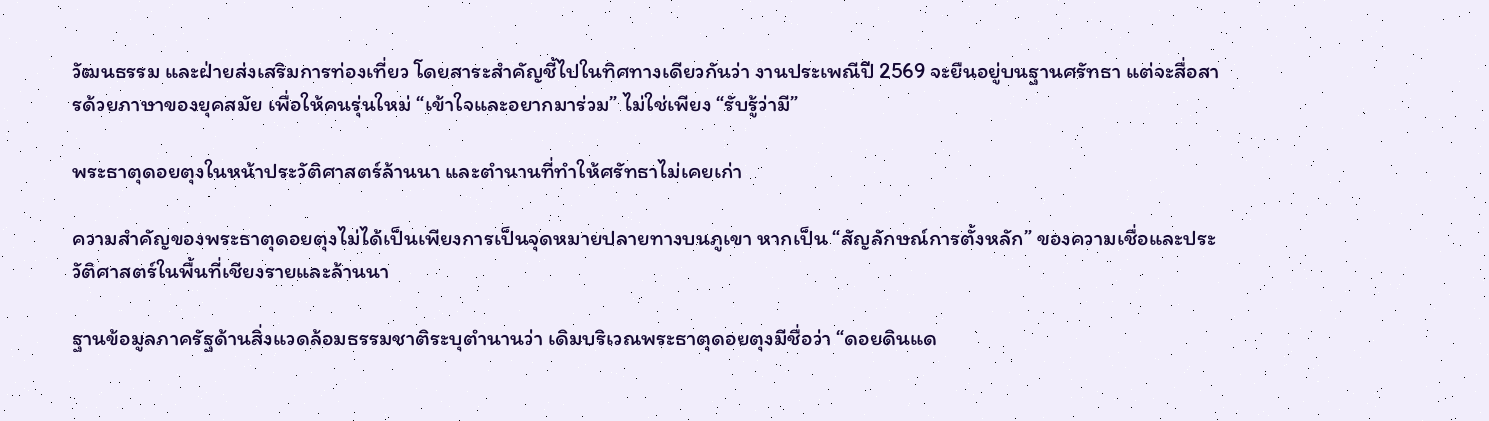วัฒนธรรม และฝ่ายส่งเสริมการท่องเที่ยว โดยสาระสำคัญชี้ไปในทิศทางเดียวกันว่า งานประเพณีปี 2569 จะยืนอยู่บนฐานศรัทธา แต่จะสื่อสารด้วยภาษาของยุคสมัย เพื่อให้คนรุ่นใหม่ “เข้าใจและอยากมาร่วม” ไม่ใช่เพียง “รับรู้ว่ามี”

พระธาตุดอยตุงในหน้าประวัติศาสตร์ล้านนา และตำนานที่ทำให้ศรัทธาไม่เคยเก่า

ความสำคัญของพระธาตุดอยตุงไม่ได้เป็นเพียงการเป็นจุดหมายปลายทางบนภูเขา หากเป็น “สัญลักษณ์การตั้งหลัก” ของความเชื่อและประวัติศาสตร์ในพื้นที่เชียงรายและล้านนา

ฐานข้อมูลภาครัฐด้านสิ่งแวดล้อมธรรมชาติระบุตำนานว่า เดิมบริเวณพระธาตุดอยตุงมีชื่อว่า “ดอยดินแด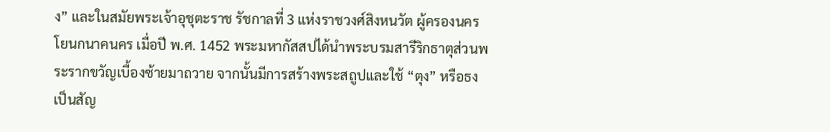ง” และในสมัยพระเจ้าอุชุตะราช รัชกาลที่ 3 แห่งราชวงศ์สิงหนวัต ผู้ครองนครโยนกนาคนคร เมื่อปี พ.ศ. 1452 พระมหากัสสปได้นำพระบรมสารีริกธาตุส่วนพระรากขวัญเบื้องซ้ายมาถวาย จากนั้นมีการสร้างพระสถูปและใช้ “ตุง” หรือธงเป็นสัญ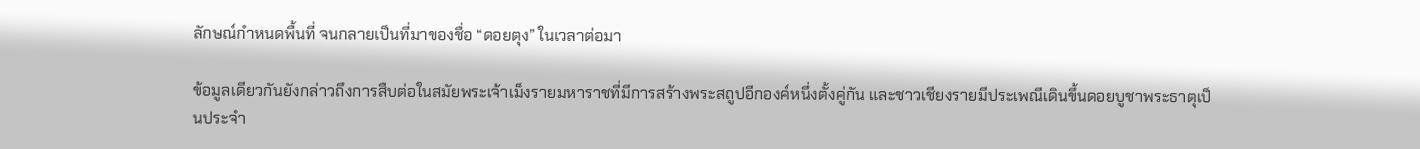ลักษณ์กำหนดพื้นที่ จนกลายเป็นที่มาของชื่อ “ดอยตุง” ในเวลาต่อมา

ข้อมูลเดียวกันยังกล่าวถึงการสืบต่อในสมัยพระเจ้าเม็งรายมหาราชที่มีการสร้างพระสถูปอีกองค์หนึ่งตั้งคู่กัน และชาวเชียงรายมีประเพณีเดินขึ้นดอยบูชาพระธาตุเป็นประจำ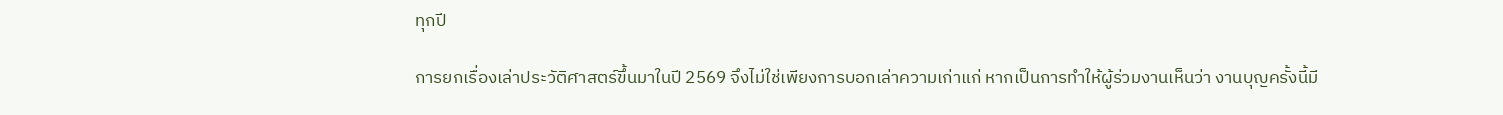ทุกปี

การยกเรื่องเล่าประวัติศาสตร์ขึ้นมาในปี 2569 จึงไม่ใช่เพียงการบอกเล่าความเก่าแก่ หากเป็นการทำให้ผู้ร่วมงานเห็นว่า งานบุญครั้งนี้มี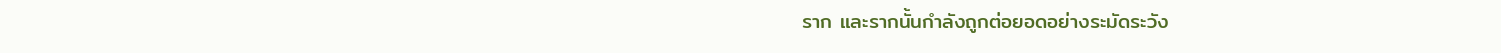ราก และรากนั้นกำลังถูกต่อยอดอย่างระมัดระวัง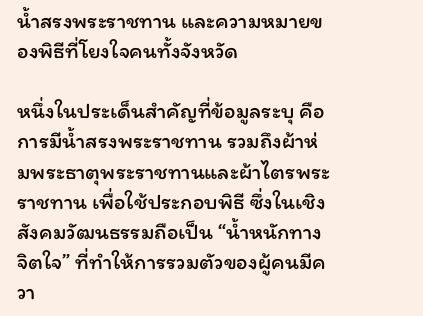น้ำสรงพระราชทาน และความหมายของพิธีที่โยงใจคนทั้งจังหวัด

หนึ่งในประเด็นสำคัญที่ข้อมูลระบุ คือการมีน้ำสรงพระราชทาน รวมถึงผ้าห่มพระธาตุพระราชทานและผ้าไตรพระราชทาน เพื่อใช้ประกอบพิธี ซึ่งในเชิงสังคมวัฒนธรรมถือเป็น “น้ำหนักทางจิตใจ” ที่ทำให้การรวมตัวของผู้คนมีควา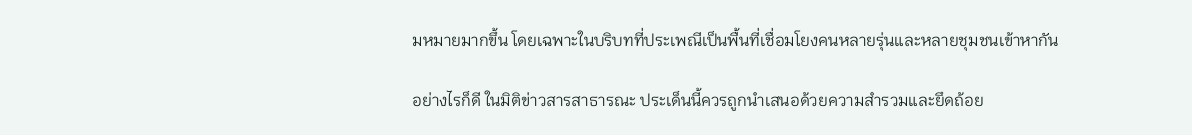มหมายมากขึ้น โดยเฉพาะในบริบทที่ประเพณีเป็นพื้นที่เชื่อมโยงคนหลายรุ่นและหลายชุมชนเข้าหากัน

อย่างไรก็ดี ในมิติข่าวสารสาธารณะ ประเด็นนี้ควรถูกนำเสนอด้วยความสำรวมและยึดถ้อย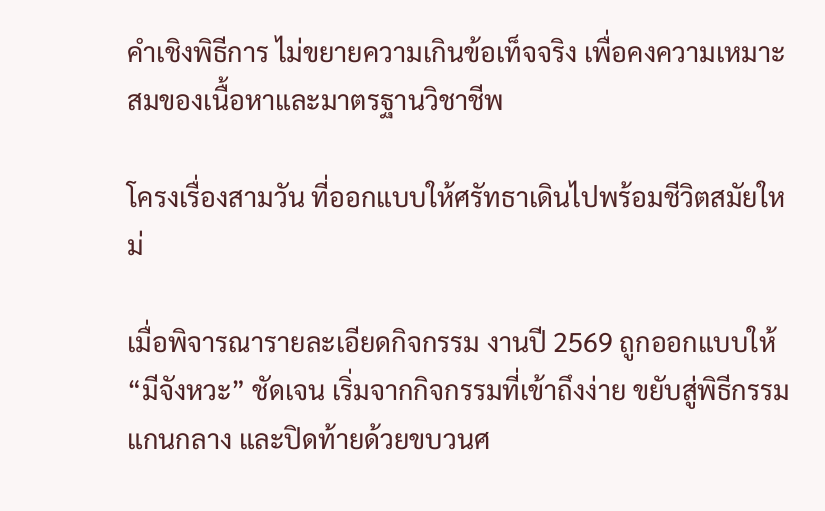คำเชิงพิธีการ ไม่ขยายความเกินข้อเท็จจริง เพื่อคงความเหมาะสมของเนื้อหาและมาตรฐานวิชาชีพ

โครงเรื่องสามวัน ที่ออกแบบให้ศรัทธาเดินไปพร้อมชีวิตสมัยใหม่

เมื่อพิจารณารายละเอียดกิจกรรม งานปี 2569 ถูกออกแบบให้ “มีจังหวะ” ชัดเจน เริ่มจากกิจกรรมที่เข้าถึงง่าย ขยับสู่พิธีกรรมแกนกลาง และปิดท้ายด้วยขบวนศ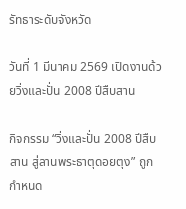รัทธาระดับจังหวัด

วันที่ 1 มีนาคม 2569 เปิดงานด้วยวิ่งและปั่น 2008 ปีสืบสาน

กิจกรรม “วิ่งและปั่น 2008 ปีสืบสาน สู่ลานพระธาตุดอยตุง” ถูกกำหนด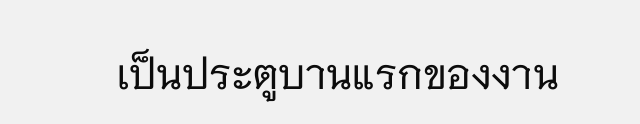เป็นประตูบานแรกของงาน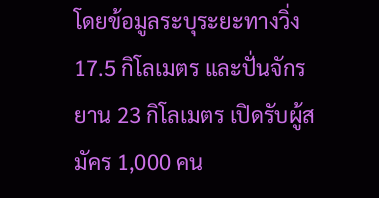โดยข้อมูลระบุระยะทางวิ่ง 17.5 กิโลเมตร และปั่นจักรยาน 23 กิโลเมตร เปิดรับผู้สมัคร 1,000 คน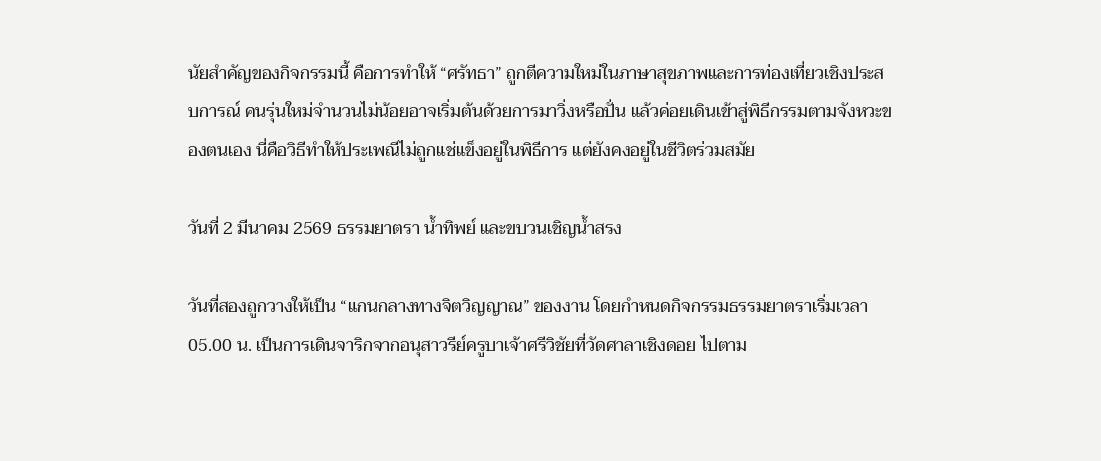นัยสำคัญของกิจกรรมนี้ คือการทำให้ “ศรัทธา” ถูกตีความใหม่ในภาษาสุขภาพและการท่องเที่ยวเชิงประสบการณ์ คนรุ่นใหม่จำนวนไม่น้อยอาจเริ่มต้นด้วยการมาวิ่งหรือปั่น แล้วค่อยเดินเข้าสู่พิธีกรรมตามจังหวะของตนเอง นี่คือวิธีทำให้ประเพณีไม่ถูกแช่แข็งอยู่ในพิธีการ แต่ยังคงอยู่ในชีวิตร่วมสมัย

วันที่ 2 มีนาคม 2569 ธรรมยาตรา น้ำทิพย์ และขบวนเชิญน้ำสรง

วันที่สองถูกวางให้เป็น “แกนกลางทางจิตวิญญาณ” ของงาน โดยกำหนดกิจกรรมธรรมยาตราเริ่มเวลา 05.00 น. เป็นการเดินจาริกจากอนุสาวรีย์ครูบาเจ้าศรีวิชัยที่วัดศาลาเชิงดอย ไปตาม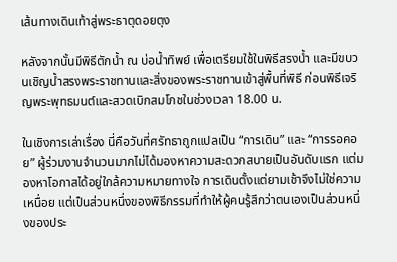เส้นทางเดินเท้าสู่พระธาตุดอยตุง

หลังจากนั้นมีพิธีตักน้ำ ณ บ่อน้ำทิพย์ เพื่อเตรียมใช้ในพิธีสรงน้ำ และมีขบวนเชิญน้ำสรงพระราชทานและสิ่งของพระราชทานเข้าสู่พื้นที่พิธี ก่อนพิธีเจริญพระพุทธมนต์และสวดเบิกสมโภชในช่วงเวลา 18.00 น.

ในเชิงการเล่าเรื่อง นี่คือวันที่ศรัทธาถูกแปลเป็น “การเดิน” และ “การรอคอย” ผู้ร่วมงานจำนวนมากไม่ได้มองหาความสะดวกสบายเป็นอันดับแรก แต่มองหาโอกาสได้อยู่ใกล้ความหมายทางใจ การเดินตั้งแต่ยามเช้าจึงไม่ใช่ความเหนื่อย แต่เป็นส่วนหนึ่งของพิธีกรรมที่ทำให้ผู้คนรู้สึกว่าตนเองเป็นส่วนหนึ่งของประ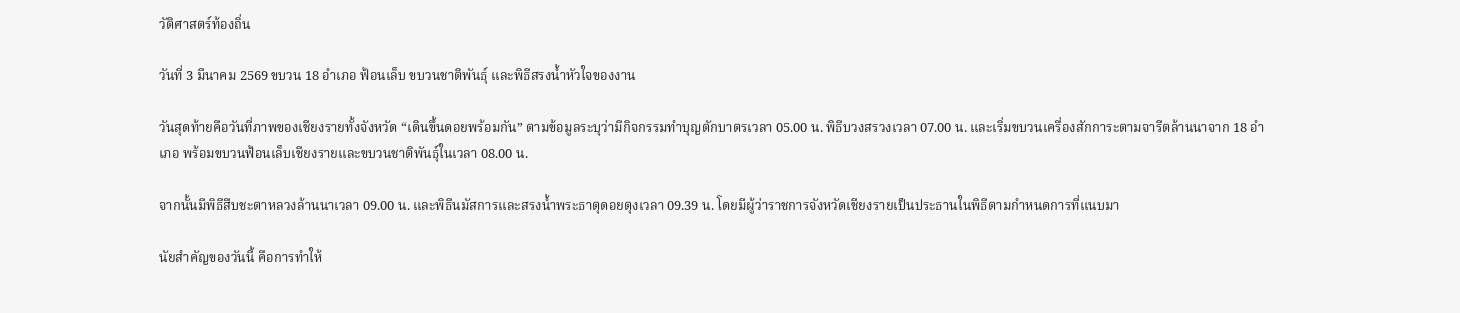วัติศาสตร์ท้องถิ่น

วันที่ 3 มีนาคม 2569 ขบวน 18 อำเภอ ฟ้อนเล็บ ขบวนชาติพันธุ์ และพิธีสรงน้ำหัวใจของงาน

วันสุดท้ายคือวันที่ภาพของเชียงรายทั้งจังหวัด “เดินขึ้นดอยพร้อมกัน” ตามข้อมูลระบุว่ามีกิจกรรมทำบุญตักบาตรเวลา 05.00 น. พิธีบวงสรวงเวลา 07.00 น. และเริ่มขบวนเครื่องสักการะตามจารีตล้านนาจาก 18 อำเภอ พร้อมขบวนฟ้อนเล็บเชียงรายและขบวนชาติพันธุ์ในเวลา 08.00 น.

จากนั้นมีพิธีสืบชะตาหลวงล้านนาเวลา 09.00 น. และพิธีนมัสการและสรงน้ำพระธาตุดอยตุงเวลา 09.39 น. โดยมีผู้ว่าราชการจังหวัดเชียงรายเป็นประธานในพิธีตามกำหนดการที่แนบมา

นัยสำคัญของวันนี้ คือการทำให้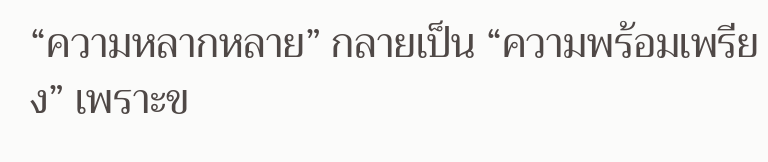“ความหลากหลาย” กลายเป็น “ความพร้อมเพรียง” เพราะข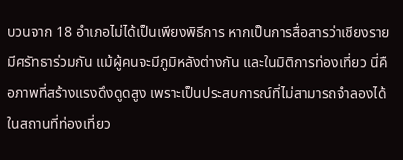บวนจาก 18 อำเภอไม่ได้เป็นเพียงพิธีการ หากเป็นการสื่อสารว่าเชียงรายมีศรัทธาร่วมกัน แม้ผู้คนจะมีภูมิหลังต่างกัน และในมิติการท่องเที่ยว นี่คือภาพที่สร้างแรงดึงดูดสูง เพราะเป็นประสบการณ์ที่ไม่สามารถจำลองได้ในสถานที่ท่องเที่ยว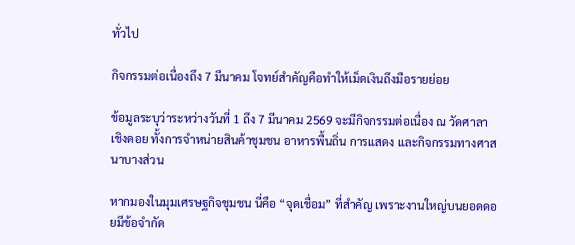ทั่วไป

กิจกรรมต่อเนื่องถึง 7 มีนาคม โจทย์สำคัญคือทำให้เม็ดเงินถึงมือรายย่อย

ข้อมูลระบุว่าระหว่างวันที่ 1 ถึง 7 มีนาคม 2569 จะมีกิจกรรมต่อเนื่อง ณ วัดศาลาเชิงดอย ทั้งการจำหน่ายสินค้าชุมชน อาหารพื้นถิ่น การแสดง และกิจกรรมทางศาสนาบางส่วน

หากมองในมุมเศรษฐกิจชุมชน นี่คือ “จุดเชื่อม” ที่สำคัญ เพราะงานใหญ่บนยอดดอยมีข้อจำกัด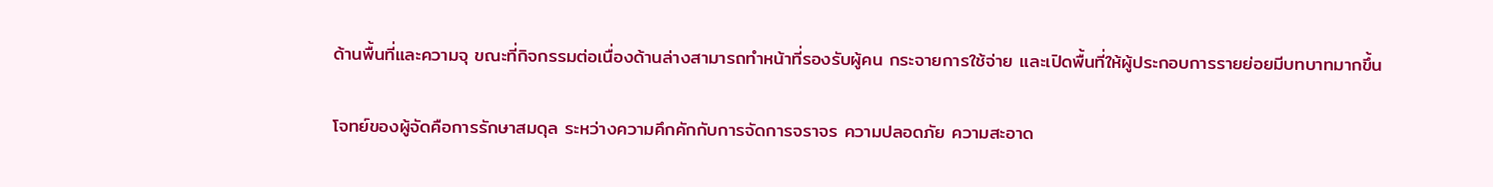ด้านพื้นที่และความจุ ขณะที่กิจกรรมต่อเนื่องด้านล่างสามารถทำหน้าที่รองรับผู้คน กระจายการใช้จ่าย และเปิดพื้นที่ให้ผู้ประกอบการรายย่อยมีบทบาทมากขึ้น

โจทย์ของผู้จัดคือการรักษาสมดุล ระหว่างความคึกคักกับการจัดการจราจร ความปลอดภัย ความสะอาด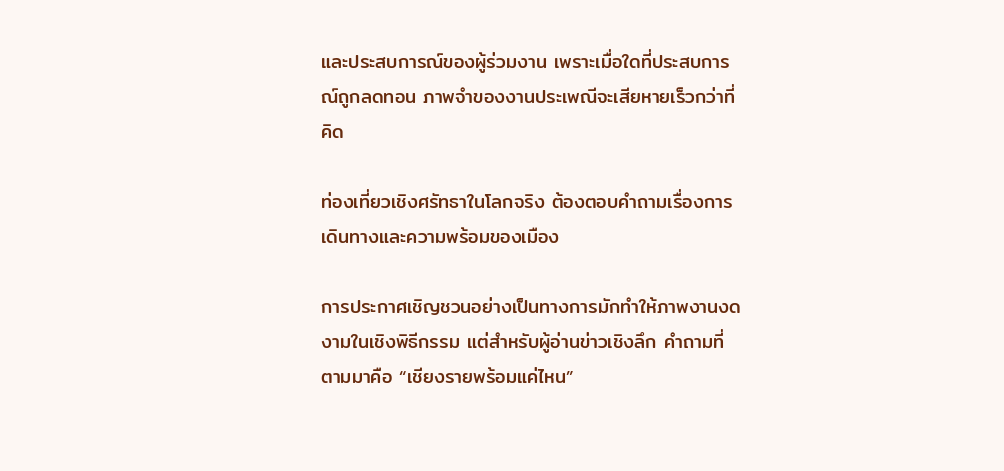และประสบการณ์ของผู้ร่วมงาน เพราะเมื่อใดที่ประสบการณ์ถูกลดทอน ภาพจำของงานประเพณีจะเสียหายเร็วกว่าที่คิด

ท่องเที่ยวเชิงศรัทธาในโลกจริง ต้องตอบคำถามเรื่องการเดินทางและความพร้อมของเมือง

การประกาศเชิญชวนอย่างเป็นทางการมักทำให้ภาพงานงดงามในเชิงพิธีกรรม แต่สำหรับผู้อ่านข่าวเชิงลึก คำถามที่ตามมาคือ “เชียงรายพร้อมแค่ไหน”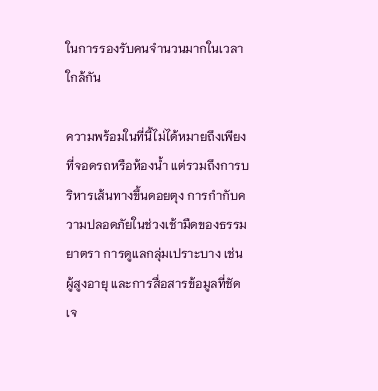ในการรองรับคนจำนวนมากในเวลาใกล้กัน

ความพร้อมในที่นี้ไม่ได้หมายถึงเพียงที่จอดรถหรือห้องน้ำ แต่รวมถึงการบริหารเส้นทางขึ้นดอยตุง การกำกับความปลอดภัยในช่วงเช้ามืดของธรรมยาตรา การดูแลกลุ่มเปราะบาง เช่น ผู้สูงอายุ และการสื่อสารข้อมูลที่ชัดเจ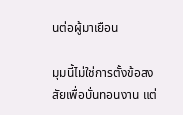นต่อผู้มาเยือน

มุมนี้ไม่ใช่การตั้งข้อสงสัยเพื่อบั่นทอนงาน แต่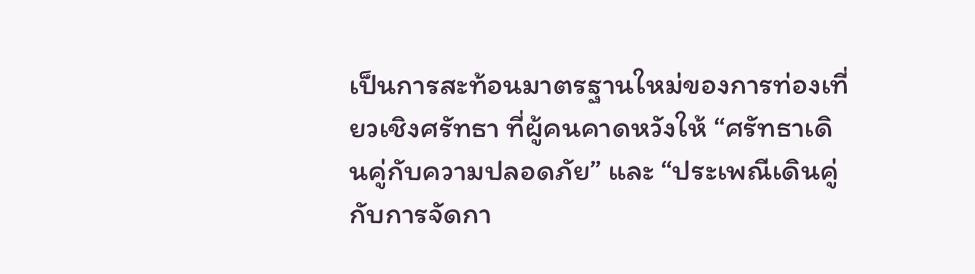เป็นการสะท้อนมาตรฐานใหม่ของการท่องเที่ยวเชิงศรัทธา ที่ผู้คนคาดหวังให้ “ศรัทธาเดินคู่กับความปลอดภัย” และ “ประเพณีเดินคู่กับการจัดกา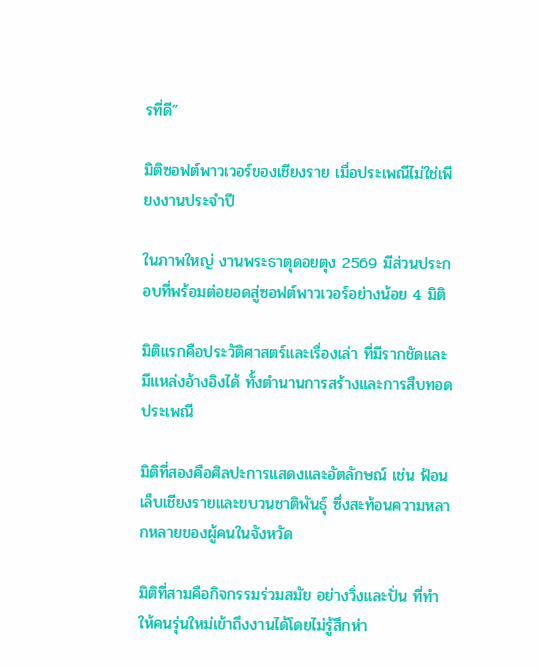รที่ดี”

มิติซอฟต์พาวเวอร์ของเชียงราย เมื่อประเพณีไม่ใช่เพียงงานประจำปี

ในภาพใหญ่ งานพระธาตุดอยตุง 2569 มีส่วนประกอบที่พร้อมต่อยอดสู่ซอฟต์พาวเวอร์อย่างน้อย 4 มิติ

มิติแรกคือประวัติศาสตร์และเรื่องเล่า ที่มีรากชัดและมีแหล่งอ้างอิงได้ ทั้งตำนานการสร้างและการสืบทอดประเพณี

มิติที่สองคือศิลปะการแสดงและอัตลักษณ์ เช่น ฟ้อนเล็บเชียงรายและขบวนชาติพันธุ์ ซึ่งสะท้อนความหลากหลายของผู้คนในจังหวัด

มิติที่สามคือกิจกรรมร่วมสมัย อย่างวิ่งและปั่น ที่ทำให้คนรุ่นใหม่เข้าถึงงานได้โดยไม่รู้สึกห่า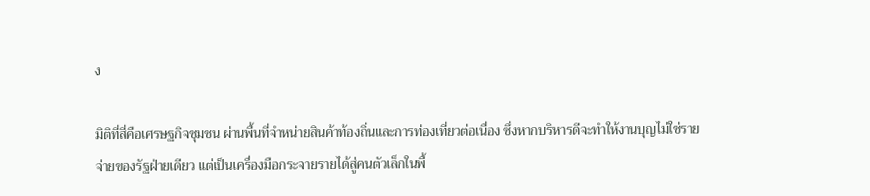ง

มิติที่สี่คือเศรษฐกิจชุมชน ผ่านพื้นที่จำหน่ายสินค้าท้องถิ่นและการท่องเที่ยวต่อเนื่อง ซึ่งหากบริหารดีจะทำให้งานบุญไม่ใช่รายจ่ายของรัฐฝ่ายเดียว แต่เป็นเครื่องมือกระจายรายได้สู่คนตัวเล็กในพื้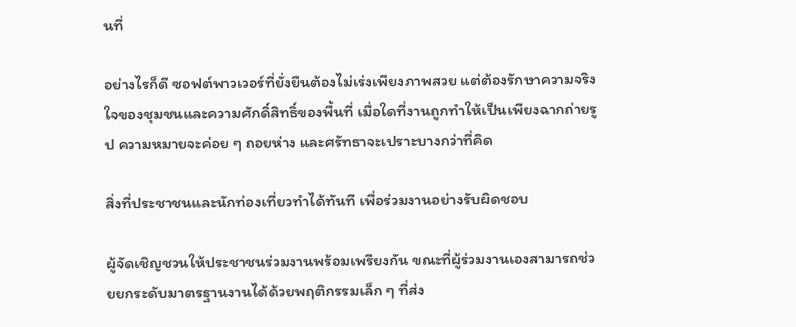นที่

อย่างไรก็ดี ซอฟต์พาวเวอร์ที่ยั่งยืนต้องไม่เร่งเพียงภาพสวย แต่ต้องรักษาความจริงใจของชุมชนและความศักดิ์สิทธิ์ของพื้นที่ เมื่อใดที่งานถูกทำให้เป็นเพียงฉากถ่ายรูป ความหมายจะค่อย ๆ ถอยห่าง และศรัทธาจะเปราะบางกว่าที่คิด

สิ่งที่ประชาชนและนักท่องเที่ยวทำได้ทันที เพื่อร่วมงานอย่างรับผิดชอบ

ผู้จัดเชิญชวนให้ประชาชนร่วมงานพร้อมเพรียงกัน ขณะที่ผู้ร่วมงานเองสามารถช่วยยกระดับมาตรฐานงานได้ด้วยพฤติกรรมเล็ก ๆ ที่ส่ง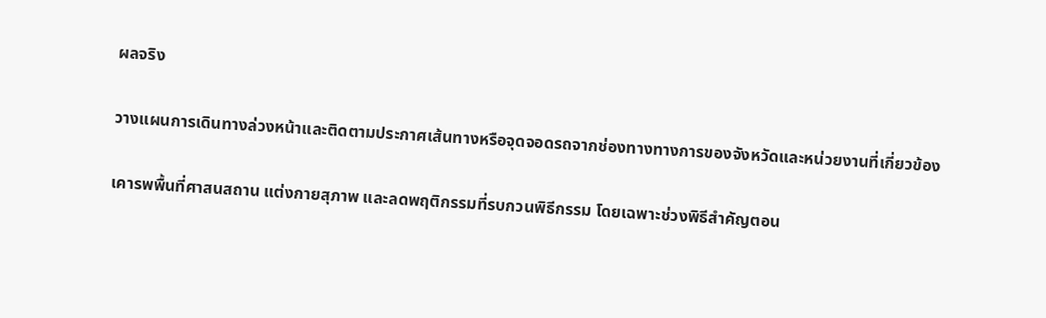ผลจริง

วางแผนการเดินทางล่วงหน้าและติดตามประกาศเส้นทางหรือจุดจอดรถจากช่องทางทางการของจังหวัดและหน่วยงานที่เกี่ยวข้อง

เคารพพื้นที่ศาสนสถาน แต่งกายสุภาพ และลดพฤติกรรมที่รบกวนพิธีกรรม โดยเฉพาะช่วงพิธีสำคัญตอน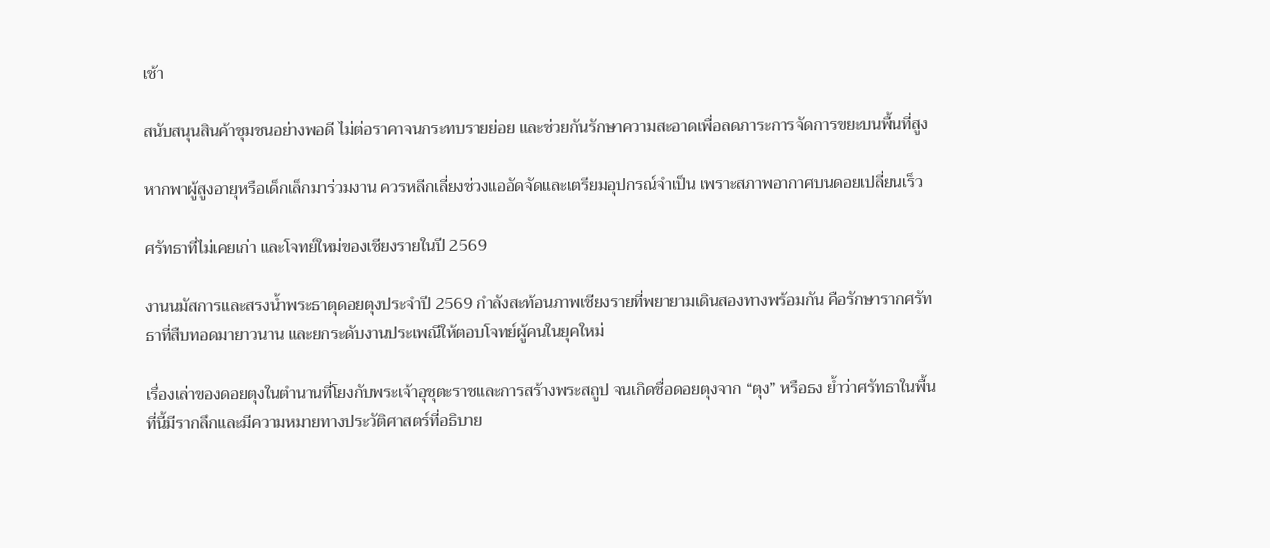เช้า

สนับสนุนสินค้าชุมชนอย่างพอดี ไม่ต่อราคาจนกระทบรายย่อย และช่วยกันรักษาความสะอาดเพื่อลดภาระการจัดการขยะบนพื้นที่สูง

หากพาผู้สูงอายุหรือเด็กเล็กมาร่วมงาน ควรหลีกเลี่ยงช่วงแออัดจัดและเตรียมอุปกรณ์จำเป็น เพราะสภาพอากาศบนดอยเปลี่ยนเร็ว

ศรัทธาที่ไม่เคยเก่า และโจทย์ใหม่ของเชียงรายในปี 2569

งานนมัสการและสรงน้ำพระธาตุดอยตุงประจำปี 2569 กำลังสะท้อนภาพเชียงรายที่พยายามเดินสองทางพร้อมกัน คือรักษารากศรัทธาที่สืบทอดมายาวนาน และยกระดับงานประเพณีให้ตอบโจทย์ผู้คนในยุคใหม่

เรื่องเล่าของดอยตุงในตำนานที่โยงกับพระเจ้าอุชุตะราชและการสร้างพระสถูป จนเกิดชื่อดอยตุงจาก “ตุง” หรือธง ย้ำว่าศรัทธาในพื้นที่นี้มีรากลึกและมีความหมายทางประวัติศาสตร์ที่อธิบาย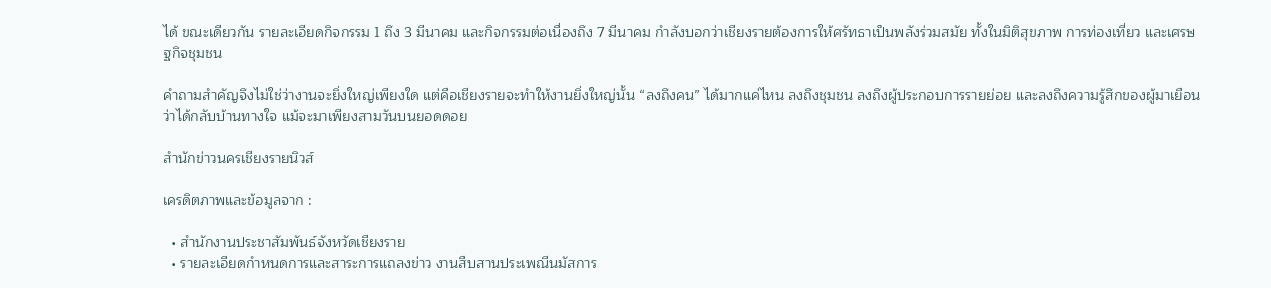ได้ ขณะเดียวกัน รายละเอียดกิจกรรม 1 ถึง 3 มีนาคม และกิจกรรมต่อเนื่องถึง 7 มีนาคม กำลังบอกว่าเชียงรายต้องการให้ศรัทธาเป็นพลังร่วมสมัย ทั้งในมิติสุขภาพ การท่องเที่ยว และเศรษฐกิจชุมชน

คำถามสำคัญจึงไม่ใช่ว่างานจะยิ่งใหญ่เพียงใด แต่คือเชียงรายจะทำให้งานยิ่งใหญ่นั้น “ลงถึงคน” ได้มากแค่ไหน ลงถึงชุมชน ลงถึงผู้ประกอบการรายย่อย และลงถึงความรู้สึกของผู้มาเยือนว่าได้กลับบ้านทางใจ แม้จะมาเพียงสามวันบนยอดดอย

สำนักข่าวนครเชียงรายนิวส์

เครดิตภาพและข้อมูลจาก :

  • สำนักงานประชาสัมพันธ์จังหวัดเชียงราย
  • รายละเอียดกำหนดการและสาระการแถลงข่าว งานสืบสานประเพณีนมัสการ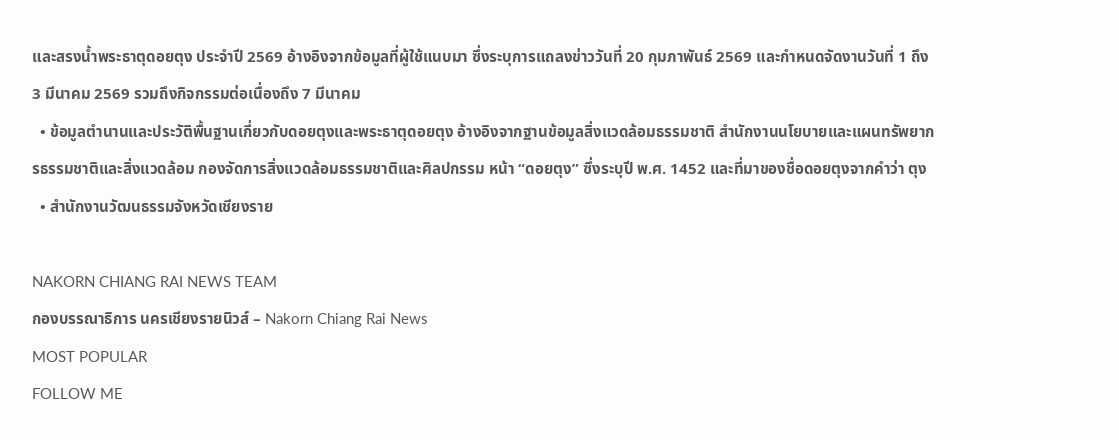และสรงน้ำพระธาตุดอยตุง ประจำปี 2569 อ้างอิงจากข้อมูลที่ผู้ใช้แนบมา ซึ่งระบุการแถลงข่าววันที่ 20 กุมภาพันธ์ 2569 และกำหนดจัดงานวันที่ 1 ถึง 3 มีนาคม 2569 รวมถึงกิจกรรมต่อเนื่องถึง 7 มีนาคม
  • ข้อมูลตำนานและประวัติพื้นฐานเกี่ยวกับดอยตุงและพระธาตุดอยตุง อ้างอิงจากฐานข้อมูลสิ่งแวดล้อมธรรมชาติ สำนักงานนโยบายและแผนทรัพยากรธรรมชาติและสิ่งแวดล้อม กองจัดการสิ่งแวดล้อมธรรมชาติและศิลปกรรม หน้า “ดอยตุง” ซึ่งระบุปี พ.ศ. 1452 และที่มาของชื่อดอยตุงจากคำว่า ตุง
  • สำนักงานวัฒนธรรมจังหวัดเชียงราย

NAKORN CHIANG RAI NEWS TEAM
กองบรรณาธิการ นครเชียงรายนิวส์ – Nakorn Chiang Rai News
MOST POPULAR
FOLLOW ME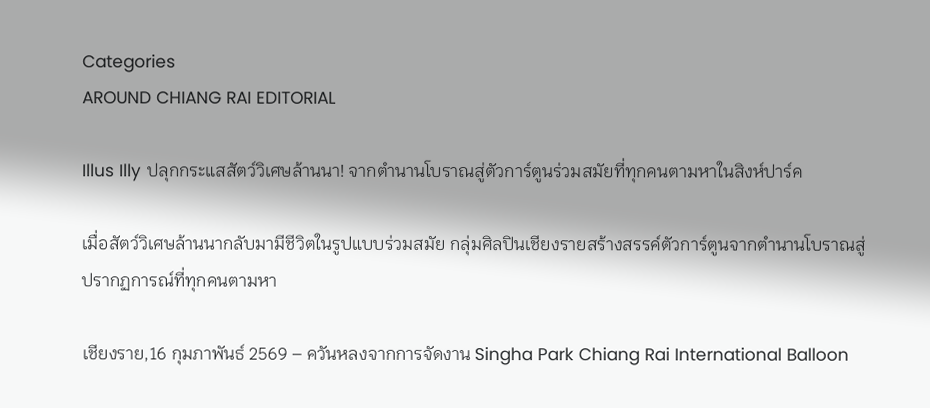Categories
AROUND CHIANG RAI EDITORIAL

Illus Illy ปลุกกระแสสัตว์วิเศษล้านนา! จากตำนานโบราณสู่ตัวการ์ตูนร่วมสมัยที่ทุกคนตามหาในสิงห์ปาร์ค

เมื่อสัตว์วิเศษล้านนากลับมามีชีวิตในรูปแบบร่วมสมัย กลุ่มศิลปินเชียงรายสร้างสรรค์ตัวการ์ตูนจากตำนานโบราณสู่ปรากฏการณ์ที่ทุกคนตามหา

เชียงราย,16 กุมภาพันธ์ 2569 – ควันหลงจากการจัดงาน Singha Park Chiang Rai International Balloon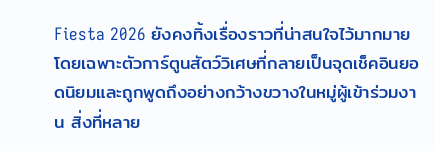Fiesta 2026 ยังคงทิ้งเรื่องราวที่น่าสนใจไว้มากมาย โดยเฉพาะตัวการ์ตูนสัตว์วิเศษที่กลายเป็นจุดเช็คอินยอดนิยมและถูกพูดถึงอย่างกว้างขวางในหมู่ผู้เข้าร่วมงาน สิ่งที่หลาย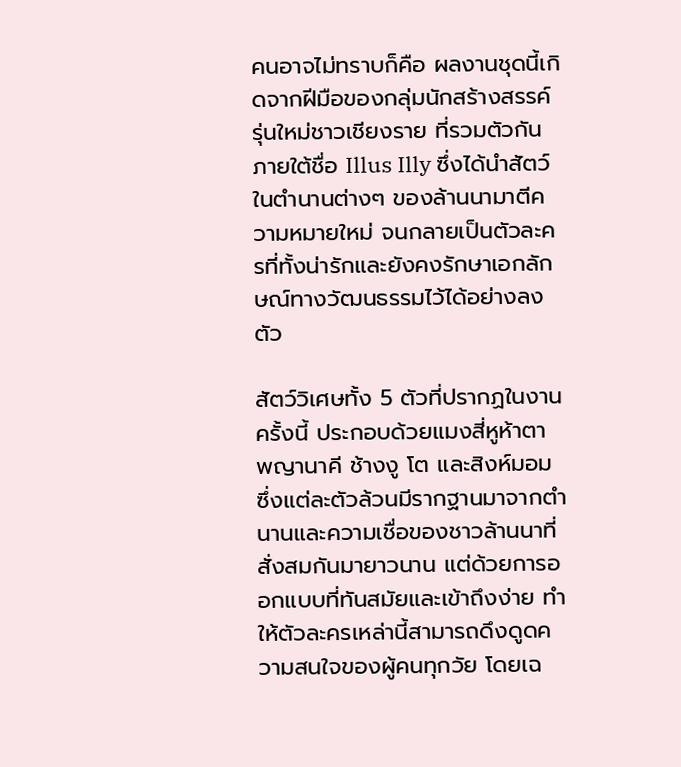คนอาจไม่ทราบก็คือ ผลงานชุดนี้เกิดจากฝีมือของกลุ่มนักสร้างสรรค์รุ่นใหม่ชาวเชียงราย ที่รวมตัวกันภายใต้ชื่อ Illus Illy ซึ่งได้นำสัตว์ในตำนานต่างๆ ของล้านนามาตีความหมายใหม่ จนกลายเป็นตัวละครที่ทั้งน่ารักและยังคงรักษาเอกลักษณ์ทางวัฒนธรรมไว้ได้อย่างลงตัว

สัตว์วิเศษทั้ง 5 ตัวที่ปรากฏในงานครั้งนี้ ประกอบด้วยแมงสี่หูห้าตา พญานาคี ช้างงู โต และสิงห์มอม ซึ่งแต่ละตัวล้วนมีรากฐานมาจากตำนานและความเชื่อของชาวล้านนาที่สั่งสมกันมายาวนาน แต่ด้วยการออกแบบที่ทันสมัยและเข้าถึงง่าย ทำให้ตัวละครเหล่านี้สามารถดึงดูดความสนใจของผู้คนทุกวัย โดยเฉ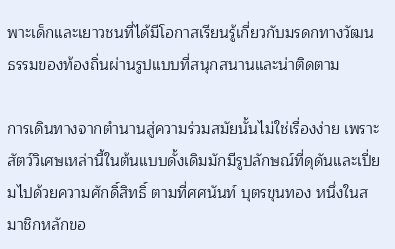พาะเด็กและเยาวชนที่ได้มีโอกาสเรียนรู้เกี่ยวกับมรดกทางวัฒนธรรมของท้องถิ่นผ่านรูปแบบที่สนุกสนานและน่าติดตาม

การเดินทางจากตำนานสู่ความร่วมสมัยนั้นไม่ใช่เรื่องง่าย เพราะสัตว์วิเศษเหล่านี้ในต้นแบบดั้งเดิมมักมีรูปลักษณ์ที่ดุดันและเปี่ยมไปด้วยความศักดิ์สิทธิ์ ตามที่ศศนันท์ บุตรขุนทอง หนึ่งในสมาชิกหลักขอ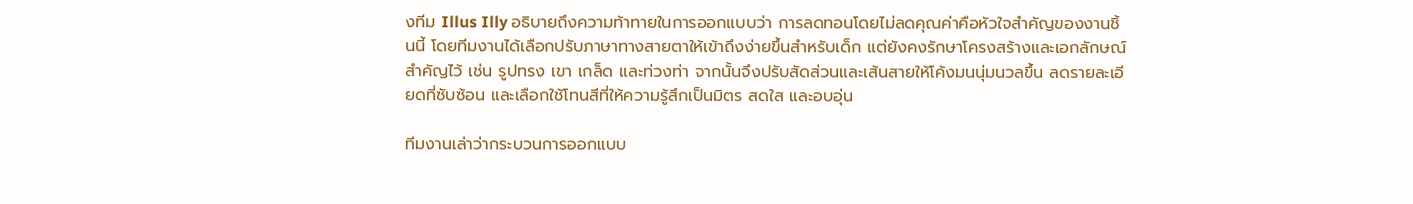งทีม Illus Illy อธิบายถึงความท้าทายในการออกแบบว่า การลดทอนโดยไม่ลดคุณค่าคือหัวใจสำคัญของงานชิ้นนี้ โดยทีมงานได้เลือกปรับภาษาทางสายตาให้เข้าถึงง่ายขึ้นสำหรับเด็ก แต่ยังคงรักษาโครงสร้างและเอกลักษณ์สำคัญไว้ เช่น รูปทรง เขา เกล็ด และท่วงท่า จากนั้นจึงปรับสัดส่วนและเส้นสายให้โค้งมนนุ่มนวลขึ้น ลดรายละเอียดที่ซับซ้อน และเลือกใช้โทนสีที่ให้ความรู้สึกเป็นมิตร สดใส และอบอุ่น

ทีมงานเล่าว่ากระบวนการออกแบบ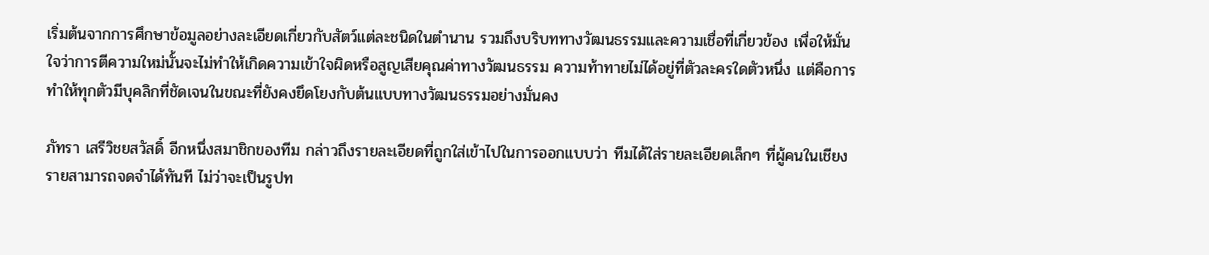เริ่มต้นจากการศึกษาข้อมูลอย่างละเอียดเกี่ยวกับสัตว์แต่ละชนิดในตำนาน รวมถึงบริบททางวัฒนธรรมและความเชื่อที่เกี่ยวข้อง เพื่อให้มั่นใจว่าการตีความใหม่นั้นจะไม่ทำให้เกิดความเข้าใจผิดหรือสูญเสียคุณค่าทางวัฒนธรรม ความท้าทายไม่ได้อยู่ที่ตัวละครใดตัวหนึ่ง แต่คือการทำให้ทุกตัวมีบุคลิกที่ชัดเจนในขณะที่ยังคงยึดโยงกับต้นแบบทางวัฒนธรรมอย่างมั่นคง

ภัทรา เสรีวิชยสวัสดิ์ อีกหนึ่งสมาชิกของทีม กล่าวถึงรายละเอียดที่ถูกใส่เข้าไปในการออกแบบว่า ทีมได้ใส่รายละเอียดเล็กๆ ที่ผู้คนในเชียงรายสามารถจดจำได้ทันที ไม่ว่าจะเป็นรูปท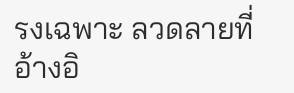รงเฉพาะ ลวดลายที่อ้างอิ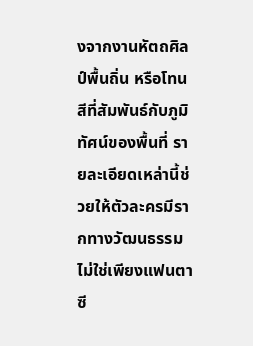งจากงานหัตถศิลป์พื้นถิ่น หรือโทนสีที่สัมพันธ์กับภูมิทัศน์ของพื้นที่ รายละเอียดเหล่านี้ช่วยให้ตัวละครมีรากทางวัฒนธรรม ไม่ใช่เพียงแฟนตาซี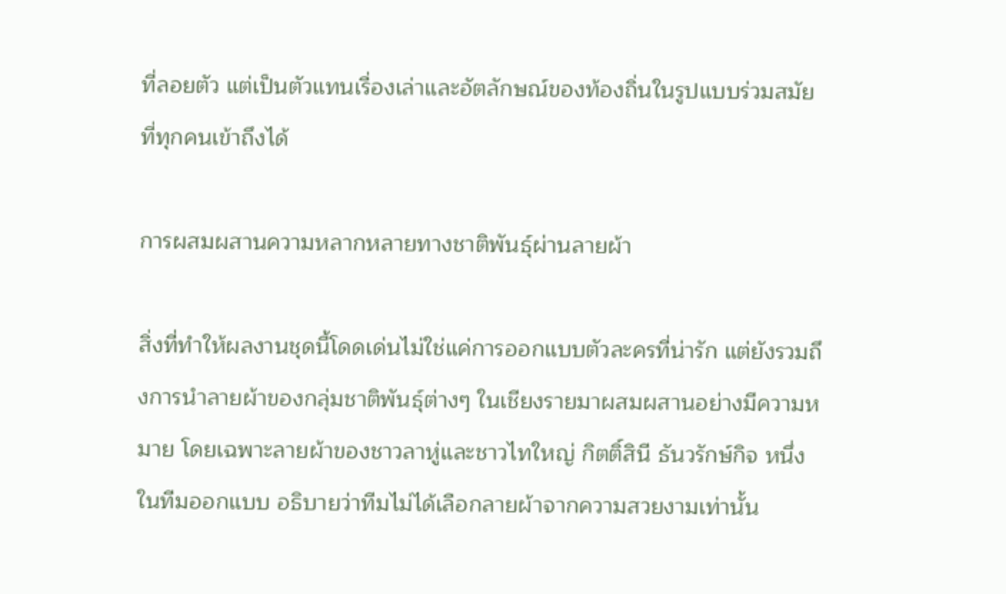ที่ลอยตัว แต่เป็นตัวแทนเรื่องเล่าและอัตลักษณ์ของท้องถิ่นในรูปแบบร่วมสมัยที่ทุกคนเข้าถึงได้

การผสมผสานความหลากหลายทางชาติพันธุ์ผ่านลายผ้า

สิ่งที่ทำให้ผลงานชุดนี้โดดเด่นไม่ใช่แค่การออกแบบตัวละครที่น่ารัก แต่ยังรวมถึงการนำลายผ้าของกลุ่มชาติพันธุ์ต่างๆ ในเชียงรายมาผสมผสานอย่างมีความหมาย โดยเฉพาะลายผ้าของชาวลาหู่และชาวไทใหญ่ กิตติ์สินี ธันวรักษ์กิจ หนึ่งในทีมออกแบบ อธิบายว่าทีมไม่ได้เลือกลายผ้าจากความสวยงามเท่านั้น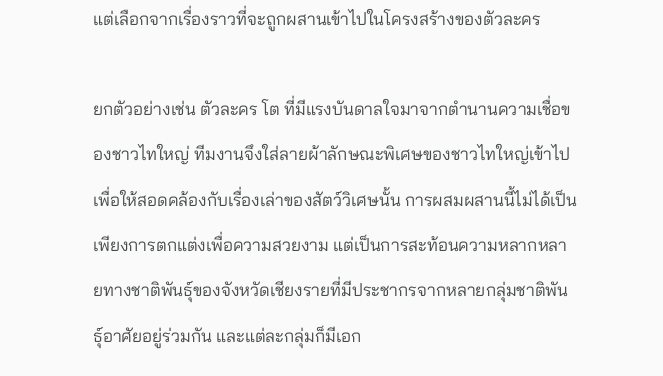แต่เลือกจากเรื่องราวที่จะถูกผสานเข้าไปในโครงสร้างของตัวละคร

ยกตัวอย่างเช่น ตัวละคร โต ที่มีแรงบันดาลใจมาจากตำนานความเชื่อของชาวไทใหญ่ ทีมงานจึงใส่ลายผ้าลักษณะพิเศษของชาวไทใหญ่เข้าไปเพื่อให้สอดคล้องกับเรื่องเล่าของสัตว์วิเศษนั้น การผสมผสานนี้ไม่ได้เป็นเพียงการตกแต่งเพื่อความสวยงาม แต่เป็นการสะท้อนความหลากหลายทางชาติพันธุ์ของจังหวัดเชียงรายที่มีประชากรจากหลายกลุ่มชาติพันธุ์อาศัยอยู่ร่วมกัน และแต่ละกลุ่มก็มีเอก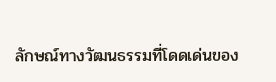ลักษณ์ทางวัฒนธรรมที่โดดเด่นของ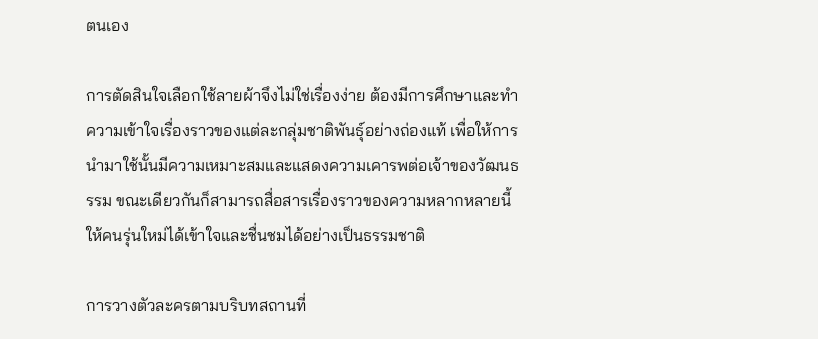ตนเอง

การตัดสินใจเลือกใช้ลายผ้าจึงไม่ใช่เรื่องง่าย ต้องมีการศึกษาและทำความเข้าใจเรื่องราวของแต่ละกลุ่มชาติพันธุ์อย่างถ่องแท้ เพื่อให้การนำมาใช้นั้นมีความเหมาะสมและแสดงความเคารพต่อเจ้าของวัฒนธรรม ขณะเดียวกันก็สามารถสื่อสารเรื่องราวของความหลากหลายนี้ให้คนรุ่นใหม่ได้เข้าใจและชื่นชมได้อย่างเป็นธรรมชาติ

การวางตัวละครตามบริบทสถานที่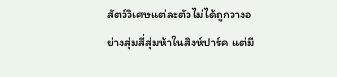สัตว์วิเศษแต่ละตัวไม่ได้ถูกวางอย่างสุ่มสี่สุ่มห้าในสิงห์ปาร์ค แต่มี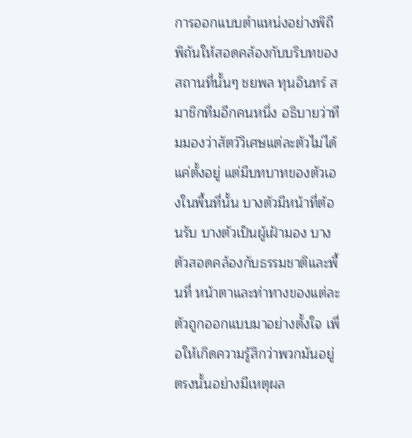การออกแบบตำแหน่งอย่างพิถีพิถันให้สอดคล้องกับบริบทของสถานที่นั้นๆ ชยพล ทุนอินทร์ สมาชิกทีมอีกคนหนึ่ง อธิบายว่าทีมมองว่าสัตว์วิเศษแต่ละตัวไม่ได้แค่ตั้งอยู่ แต่มีบทบาทของตัวเองในพื้นที่นั้น บางตัวมีหน้าที่ต้อนรับ บางตัวเป็นผู้เฝ้ามอง บางตัวสอดคล้องกับธรรมชาติและพื้นที่ หน้าตาและท่าทางของแต่ละตัวถูกออกแบบมาอย่างตั้งใจ เพื่อให้เกิดความรู้สึกว่าพวกมันอยู่ตรงนั้นอย่างมีเหตุผล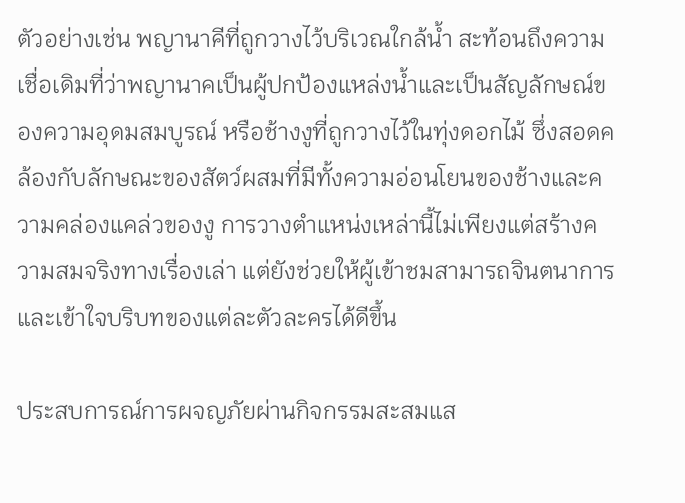ตัวอย่างเช่น พญานาคีที่ถูกวางไว้บริเวณใกล้น้ำ สะท้อนถึงความเชื่อเดิมที่ว่าพญานาคเป็นผู้ปกป้องแหล่งน้ำและเป็นสัญลักษณ์ของความอุดมสมบูรณ์ หรือช้างงูที่ถูกวางไว้ในทุ่งดอกไม้ ซึ่งสอดคล้องกับลักษณะของสัตว์ผสมที่มีทั้งความอ่อนโยนของช้างและความคล่องแคล่วของงู การวางตำแหน่งเหล่านี้ไม่เพียงแต่สร้างความสมจริงทางเรื่องเล่า แต่ยังช่วยให้ผู้เข้าชมสามารถจินตนาการและเข้าใจบริบทของแต่ละตัวละครได้ดีขึ้น

ประสบการณ์การผจญภัยผ่านกิจกรรมสะสมแส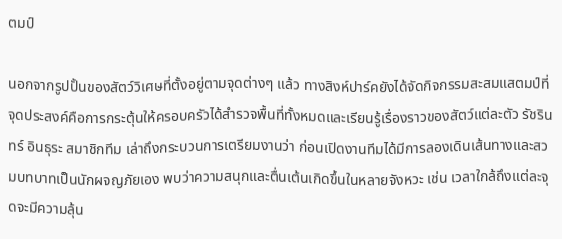ตมป์

นอกจากรูปปั้นของสัตว์วิเศษที่ตั้งอยู่ตามจุดต่างๆ แล้ว ทางสิงห์ปาร์คยังได้จัดกิจกรรมสะสมแสตมป์ที่จุดประสงค์คือการกระตุ้นให้ครอบครัวได้สำรวจพื้นที่ทั้งหมดและเรียนรู้เรื่องราวของสัตว์แต่ละตัว รัชรินทร์ อินธุระ สมาชิกทีม เล่าถึงกระบวนการเตรียมงานว่า ก่อนเปิดงานทีมได้มีการลองเดินเส้นทางและสวมบทบาทเป็นนักผจญภัยเอง พบว่าความสนุกและตื่นเต้นเกิดขึ้นในหลายจังหวะ เช่น เวลาใกล้ถึงแต่ละจุดจะมีความลุ้น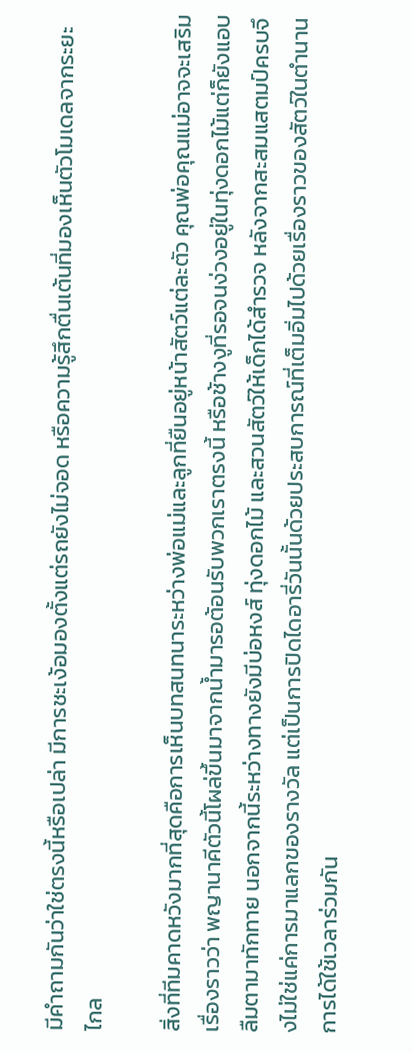มีคำถามกันว่าใช่ตรงนี้หรือเปล่า มีการชะเง้อมองตั้งแต่รถยังไม่จอด หรือความรู้สึกตื่นเต้นที่มองเห็นตัวโมเดลจากระยะไกล

สิ่งที่ทีมคาดหวังมากที่สุดคือการเห็นบทสนทนาระหว่างพ่อแม่และลูกที่ยืนอยู่หน้าสัตว์แต่ละตัว คุณพ่อคุณแม่อาจจะเสริมเรื่องราวว่า พญานาคีตัวนี้โผล่ขึ้นมาจากน้ำมารอต้อนรับพวกเราตรงนี้ หรือช้างงูที่รอจนง่วงอยู่ในทุ่งดอกไม้แต่ก็ยังแอบลืมตามาทักทาย นอกจากนี้ระหว่างทางยังมีบ่อหงส์ ทุ่งดอกไม้ และสวนสัตว์ให้เด็กได้สำรวจ หลังจากสะสมแสตมป์ครบจึงไม่ใช่แค่การมาแลกของรางวัล แต่เป็นการปิดไดอารี่วันนั้นด้วยประสบการณ์ที่เต็มอิ่มไปด้วยเรื่องราวของสัตว์ในตำนาน การได้ใช้เวลาร่วมกัน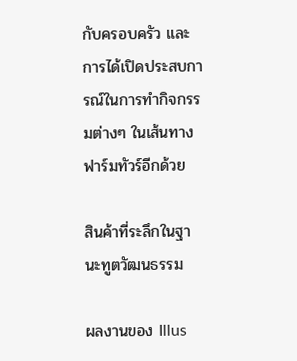กับครอบครัว และการได้เปิดประสบการณ์ในการทำกิจกรรมต่างๆ ในเส้นทางฟาร์มทัวร์อีกด้วย

สินค้าที่ระลึกในฐานะทูตวัฒนธรรม

ผลงานของ Illus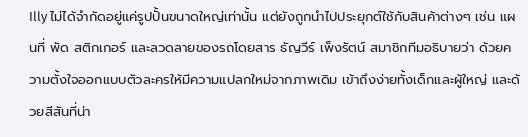Illy ไม่ได้จำกัดอยู่แค่รูปปั้นขนาดใหญ่เท่านั้น แต่ยังถูกนำไปประยุกต์ใช้กับสินค้าต่างๆ เช่น แผนที่ พัด สติกเกอร์ และลวดลายของรถโดยสาร ธัญวีร์ เพ็งรัตน์ สมาชิกทีมอธิบายว่า ด้วยความตั้งใจออกแบบตัวละครให้มีความแปลกใหม่จากภาพเดิม เข้าถึงง่ายทั้งเด็กและผู้ใหญ่ และด้วยสีสันที่น่า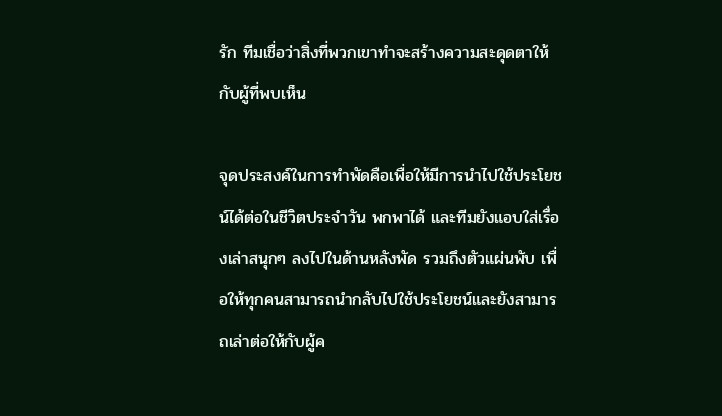รัก ทีมเชื่อว่าสิ่งที่พวกเขาทำจะสร้างความสะดุดตาให้กับผู้ที่พบเห็น

จุดประสงค์ในการทำพัดคือเพื่อให้มีการนำไปใช้ประโยชน์ได้ต่อในชีวิตประจำวัน พกพาได้ และทีมยังแอบใส่เรื่องเล่าสนุกๆ ลงไปในด้านหลังพัด รวมถึงตัวแผ่นพับ เพื่อให้ทุกคนสามารถนำกลับไปใช้ประโยชน์และยังสามารถเล่าต่อให้กับผู้ค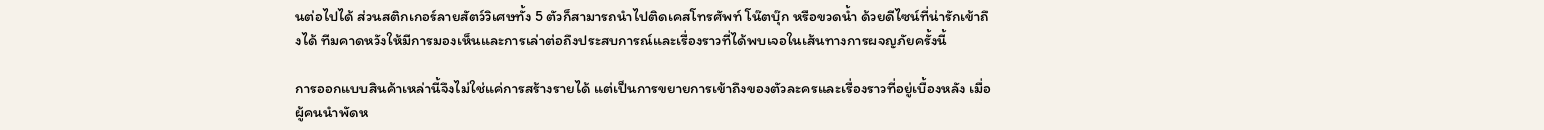นต่อไปได้ ส่วนสติกเกอร์ลายสัตว์วิเศษทั้ง 5 ตัวก็สามารถนำไปติดเคสโทรศัพท์ โน๊ตบุ๊ก หรือขวดน้ำ ด้วยดีไซน์ที่น่ารักเข้าถึงได้ ทีมคาดหวังให้มีการมองเห็นและการเล่าต่อถึงประสบการณ์และเรื่องราวที่ได้พบเจอในเส้นทางการผจญภัยครั้งนี้

การออกแบบสินค้าเหล่านี้จึงไม่ใช่แค่การสร้างรายได้ แต่เป็นการขยายการเข้าถึงของตัวละครและเรื่องราวที่อยู่เบื้องหลัง เมื่อผู้คนนำพัดห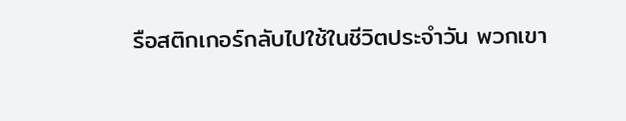รือสติกเกอร์กลับไปใช้ในชีวิตประจำวัน พวกเขา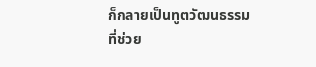ก็กลายเป็นทูตวัฒนธรรมที่ช่วย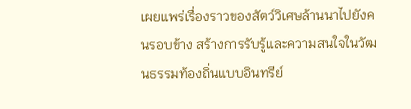เผยแพร่เรื่องราวของสัตว์วิเศษล้านนาไปยังคนรอบข้าง สร้างการรับรู้และความสนใจในวัฒนธรรมท้องถิ่นแบบอินทรีย์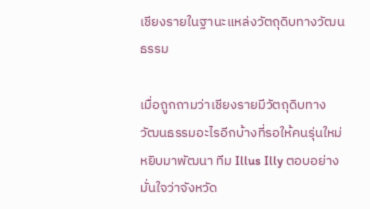เชียงรายในฐานะแหล่งวัตถุดิบทางวัฒนธรรม

เมื่อถูกถามว่าเชียงรายมีวัตถุดิบทางวัฒนธรรมอะไรอีกบ้างที่รอให้คนรุ่นใหม่หยิบมาพัฒนา ทีม Illus Illy ตอบอย่างมั่นใจว่าจังหวัด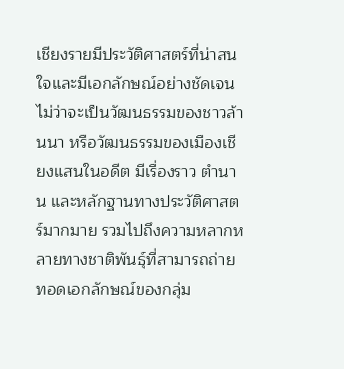เชียงรายมีประวัติศาสตร์ที่น่าสนใจและมีเอกลักษณ์อย่างชัดเจน ไม่ว่าจะเป็นวัฒนธรรมของชาวล้านนา หรือวัฒนธรรมของเมืองเชียงแสนในอดีต มีเรื่องราว ตำนาน และหลักฐานทางประวัติศาสตร์มากมาย รวมไปถึงความหลากหลายทางชาติพันธุ์ที่สามารถถ่ายทอดเอกลักษณ์ของกลุ่ม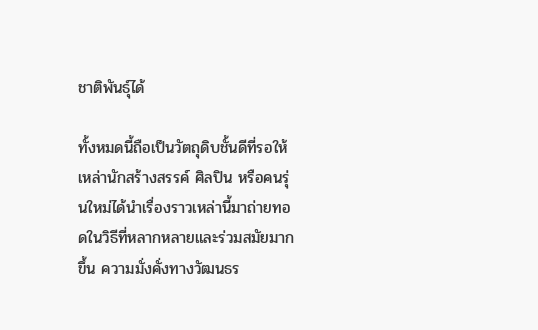ชาติพันธุ์ได้

ทั้งหมดนี้ถือเป็นวัตถุดิบชั้นดีที่รอให้เหล่านักสร้างสรรค์ ศิลปิน หรือคนรุ่นใหม่ได้นำเรื่องราวเหล่านี้มาถ่ายทอดในวิธีที่หลากหลายและร่วมสมัยมากขึ้น ความมั่งคั่งทางวัฒนธร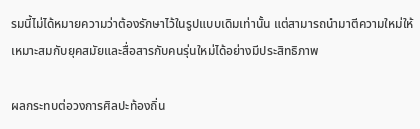รมนี้ไม่ได้หมายความว่าต้องรักษาไว้ในรูปแบบเดิมเท่านั้น แต่สามารถนำมาตีความใหม่ให้เหมาะสมกับยุคสมัยและสื่อสารกับคนรุ่นใหม่ได้อย่างมีประสิทธิภาพ

ผลกระทบต่อวงการศิลปะท้องถิ่น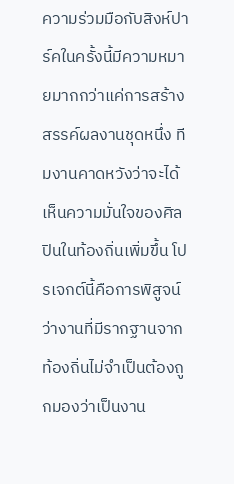ความร่วมมือกับสิงห์ปาร์คในครั้งนี้มีความหมายมากกว่าแค่การสร้างสรรค์ผลงานชุดหนึ่ง ทีมงานคาดหวังว่าจะได้เห็นความมั่นใจของศิลปินในท้องถิ่นเพิ่มขึ้น โปรเจกต์นี้คือการพิสูจน์ว่างานที่มีรากฐานจากท้องถิ่นไม่จำเป็นต้องถูกมองว่าเป็นงาน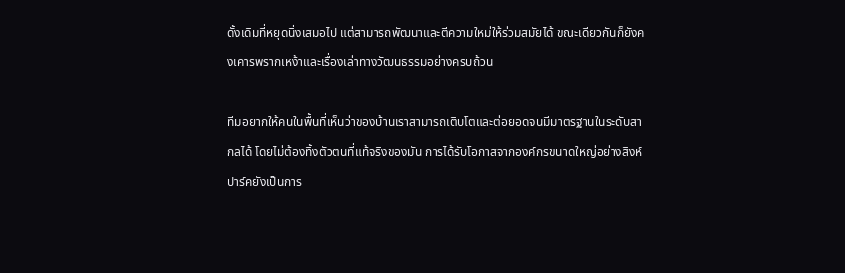ดั้งเดิมที่หยุดนิ่งเสมอไป แต่สามารถพัฒนาและตีความใหม่ให้ร่วมสมัยได้ ขณะเดียวกันก็ยังคงเคารพรากเหง้าและเรื่องเล่าทางวัฒนธรรมอย่างครบถ้วน

ทีมอยากให้คนในพื้นที่เห็นว่าของบ้านเราสามารถเติบโตและต่อยอดจนมีมาตรฐานในระดับสากลได้ โดยไม่ต้องทิ้งตัวตนที่แท้จริงของมัน การได้รับโอกาสจากองค์กรขนาดใหญ่อย่างสิงห์ปาร์คยังเป็นการ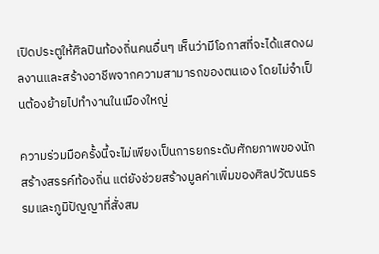เปิดประตูให้ศิลปินท้องถิ่นคนอื่นๆ เห็นว่ามีโอกาสที่จะได้แสดงผลงานและสร้างอาชีพจากความสามารถของตนเอง โดยไม่จำเป็นต้องย้ายไปทำงานในเมืองใหญ่

ความร่วมมือครั้งนี้จะไม่เพียงเป็นการยกระดับศักยภาพของนักสร้างสรรค์ท้องถิ่น แต่ยังช่วยสร้างมูลค่าเพิ่มของศิลปวัฒนธรรมและภูมิปัญญาที่สั่งสม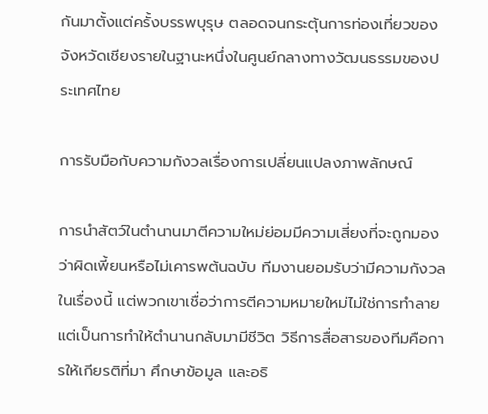กันมาตั้งแต่ครั้งบรรพบุรุษ ตลอดจนกระตุ้นการท่องเที่ยวของจังหวัดเชียงรายในฐานะหนึ่งในศูนย์กลางทางวัฒนธรรมของประเทศไทย

การรับมือกับความกังวลเรื่องการเปลี่ยนแปลงภาพลักษณ์

การนำสัตว์ในตำนานมาตีความใหม่ย่อมมีความเสี่ยงที่จะถูกมองว่าผิดเพี้ยนหรือไม่เคารพต้นฉบับ ทีมงานยอมรับว่ามีความกังวลในเรื่องนี้ แต่พวกเขาเชื่อว่าการตีความหมายใหม่ไม่ใช่การทำลาย แต่เป็นการทำให้ตำนานกลับมามีชีวิต วิธีการสื่อสารของทีมคือการให้เกียรติที่มา ศึกษาข้อมูล และอธิ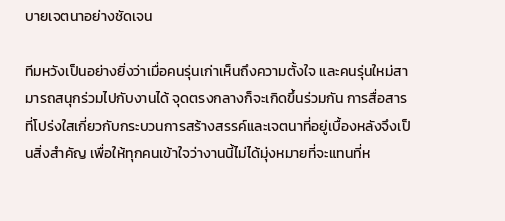บายเจตนาอย่างชัดเจน

ทีมหวังเป็นอย่างยิ่งว่าเมื่อคนรุ่นเก่าเห็นถึงความตั้งใจ และคนรุ่นใหม่สามารถสนุกร่วมไปกับงานได้ จุดตรงกลางก็จะเกิดขึ้นร่วมกัน การสื่อสารที่โปร่งใสเกี่ยวกับกระบวนการสร้างสรรค์และเจตนาที่อยู่เบื้องหลังจึงเป็นสิ่งสำคัญ เพื่อให้ทุกคนเข้าใจว่างานนี้ไม่ได้มุ่งหมายที่จะแทนที่ห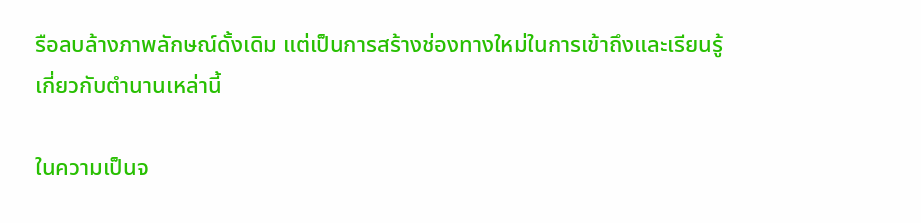รือลบล้างภาพลักษณ์ดั้งเดิม แต่เป็นการสร้างช่องทางใหม่ในการเข้าถึงและเรียนรู้เกี่ยวกับตำนานเหล่านี้

ในความเป็นจ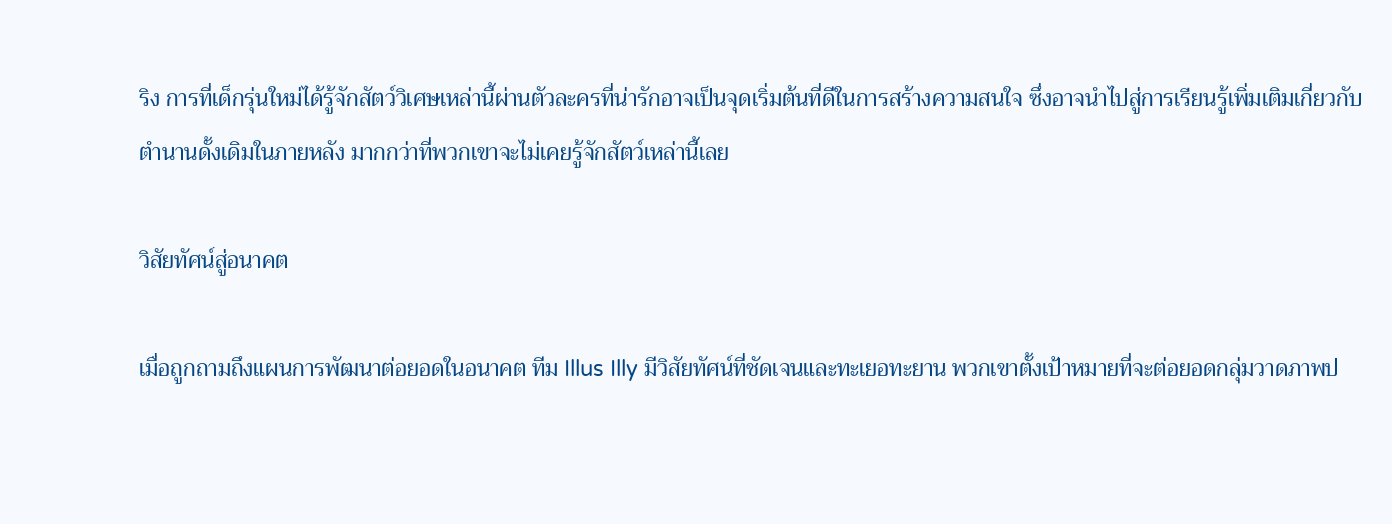ริง การที่เด็กรุ่นใหม่ได้รู้จักสัตว์วิเศษเหล่านี้ผ่านตัวละครที่น่ารักอาจเป็นจุดเริ่มต้นที่ดีในการสร้างความสนใจ ซึ่งอาจนำไปสู่การเรียนรู้เพิ่มเติมเกี่ยวกับตำนานดั้งเดิมในภายหลัง มากกว่าที่พวกเขาจะไม่เคยรู้จักสัตว์เหล่านี้เลย

วิสัยทัศน์สู่อนาคต

เมื่อถูกถามถึงแผนการพัฒนาต่อยอดในอนาคต ทีม Illus Illy มีวิสัยทัศน์ที่ชัดเจนและทะเยอทะยาน พวกเขาตั้งเป้าหมายที่จะต่อยอดกลุ่มวาดภาพป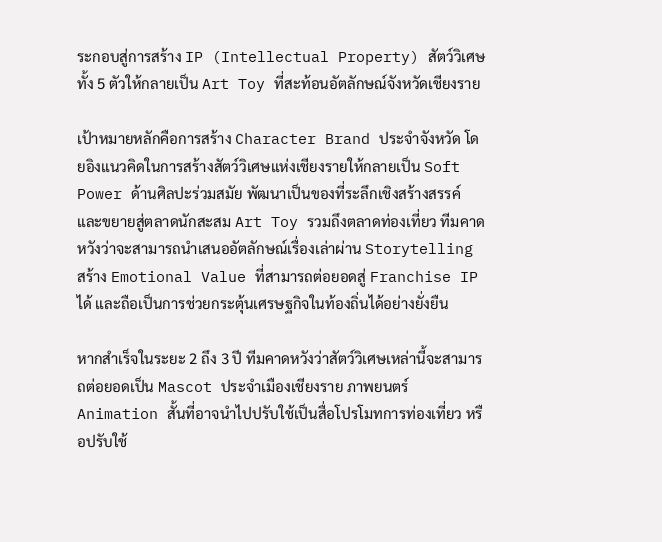ระกอบสู่การสร้าง IP (Intellectual Property) สัตว์วิเศษทั้ง 5 ตัวให้กลายเป็น Art Toy ที่สะท้อนอัตลักษณ์จังหวัดเชียงราย

เป้าหมายหลักคือการสร้าง Character Brand ประจำจังหวัด โดยอิงแนวคิดในการสร้างสัตว์วิเศษแห่งเชียงรายให้กลายเป็น Soft Power ด้านศิลปะร่วมสมัย พัฒนาเป็นของที่ระลึกเชิงสร้างสรรค์ และขยายสู่ตลาดนักสะสม Art Toy รวมถึงตลาดท่องเที่ยว ทีมคาดหวังว่าจะสามารถนำเสนออัตลักษณ์เรื่องเล่าผ่าน Storytelling สร้าง Emotional Value ที่สามารถต่อยอดสู่ Franchise IP ได้ และถือเป็นการช่วยกระตุ้นเศรษฐกิจในท้องถิ่นได้อย่างยั่งยืน

หากสำเร็จในระยะ 2 ถึง 3 ปี ทีมคาดหวังว่าสัตว์วิเศษเหล่านี้จะสามารถต่อยอดเป็น Mascot ประจำเมืองเชียงราย ภาพยนตร์ Animation สั้นที่อาจนำไปปรับใช้เป็นสื่อโปรโมทการท่องเที่ยว หรือปรับใช้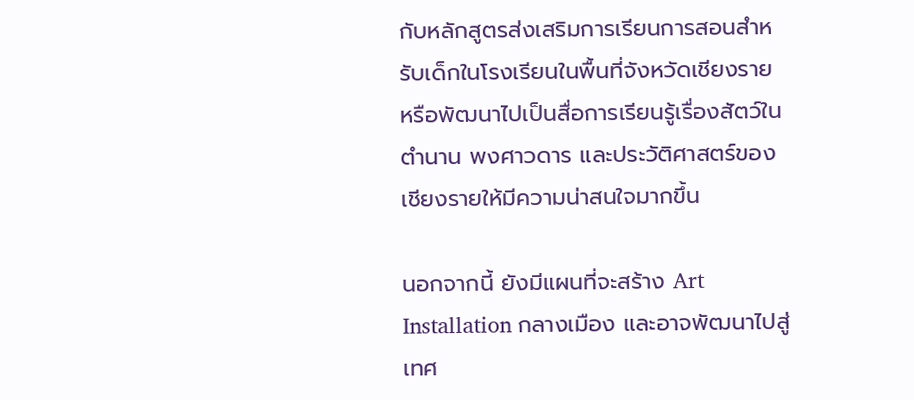กับหลักสูตรส่งเสริมการเรียนการสอนสำหรับเด็กในโรงเรียนในพื้นที่จังหวัดเชียงราย หรือพัฒนาไปเป็นสื่อการเรียนรู้เรื่องสัตว์ในตำนาน พงศาวดาร และประวัติศาสตร์ของเชียงรายให้มีความน่าสนใจมากขึ้น

นอกจากนี้ ยังมีแผนที่จะสร้าง Art Installation กลางเมือง และอาจพัฒนาไปสู่เทศ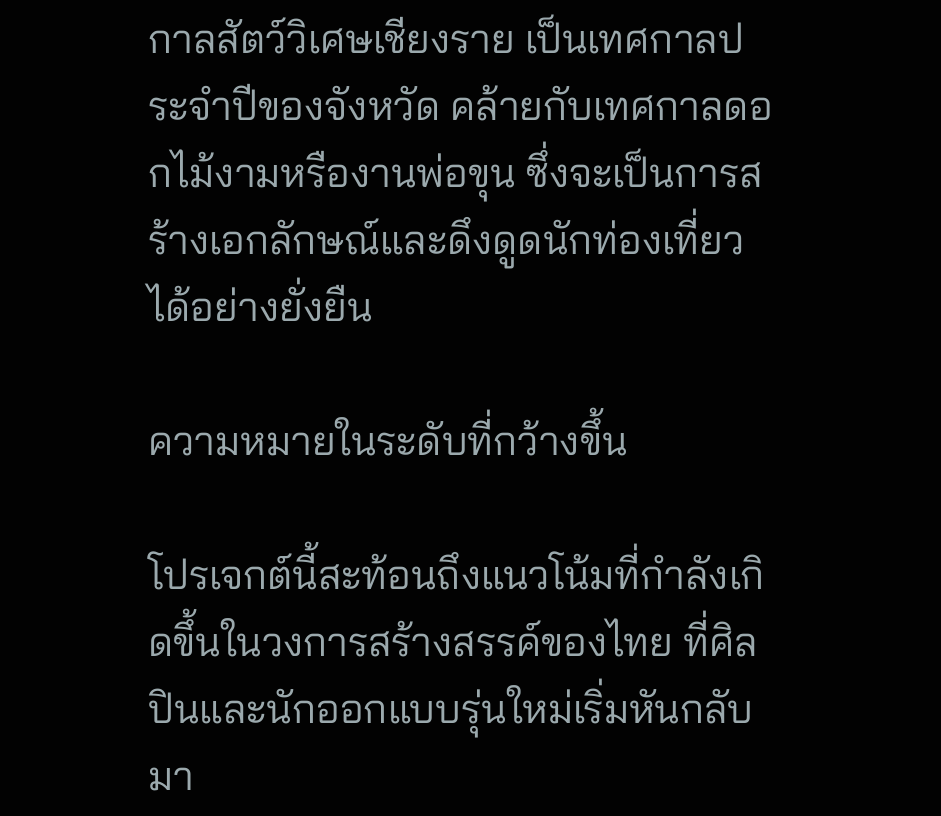กาลสัตว์วิเศษเชียงราย เป็นเทศกาลประจำปีของจังหวัด คล้ายกับเทศกาลดอกไม้งามหรืองานพ่อขุน ซึ่งจะเป็นการสร้างเอกลักษณ์และดึงดูดนักท่องเที่ยวได้อย่างยั่งยืน

ความหมายในระดับที่กว้างขึ้น

โปรเจกต์นี้สะท้อนถึงแนวโน้มที่กำลังเกิดขึ้นในวงการสร้างสรรค์ของไทย ที่ศิลปินและนักออกแบบรุ่นใหม่เริ่มหันกลับมา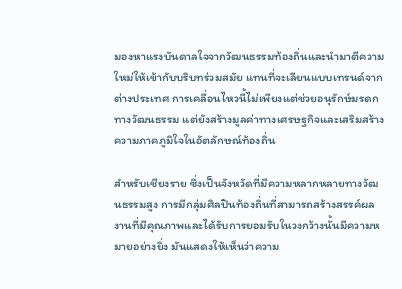มองหาแรงบันดาลใจจากวัฒนธรรมท้องถิ่นและนำมาตีความใหม่ให้เข้ากับบริบทร่วมสมัย แทนที่จะเลียนแบบเทรนด์จากต่างประเทศ การเคลื่อนไหวนี้ไม่เพียงแต่ช่วยอนุรักษ์มรดกทางวัฒนธรรม แต่ยังสร้างมูลค่าทางเศรษฐกิจและเสริมสร้างความภาคภูมิใจในอัตลักษณ์ท้องถิ่น

สำหรับเชียงราย ซึ่งเป็นจังหวัดที่มีความหลากหลายทางวัฒนธรรมสูง การมีกลุ่มศิลปินท้องถิ่นที่สามารถสร้างสรรค์ผลงานที่มีคุณภาพและได้รับการยอมรับในวงกว้างนั้นมีความหมายอย่างยิ่ง มันแสดงให้เห็นว่าความ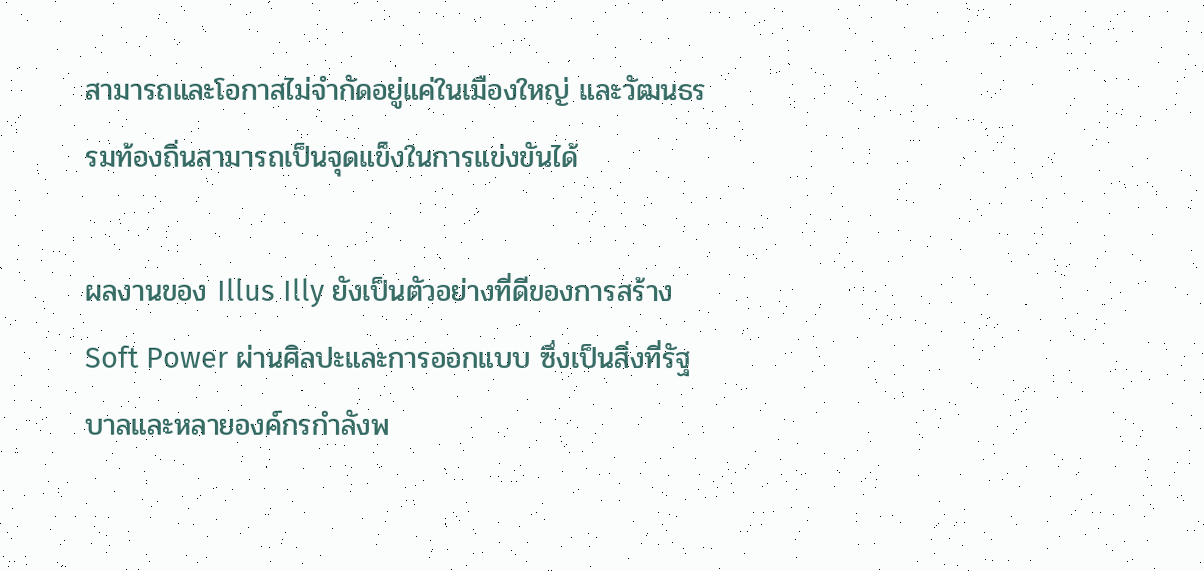สามารถและโอกาสไม่จำกัดอยู่แค่ในเมืองใหญ่ และวัฒนธรรมท้องถิ่นสามารถเป็นจุดแข็งในการแข่งขันได้

ผลงานของ Illus Illy ยังเป็นตัวอย่างที่ดีของการสร้าง Soft Power ผ่านศิลปะและการออกแบบ ซึ่งเป็นสิ่งที่รัฐบาลและหลายองค์กรกำลังพ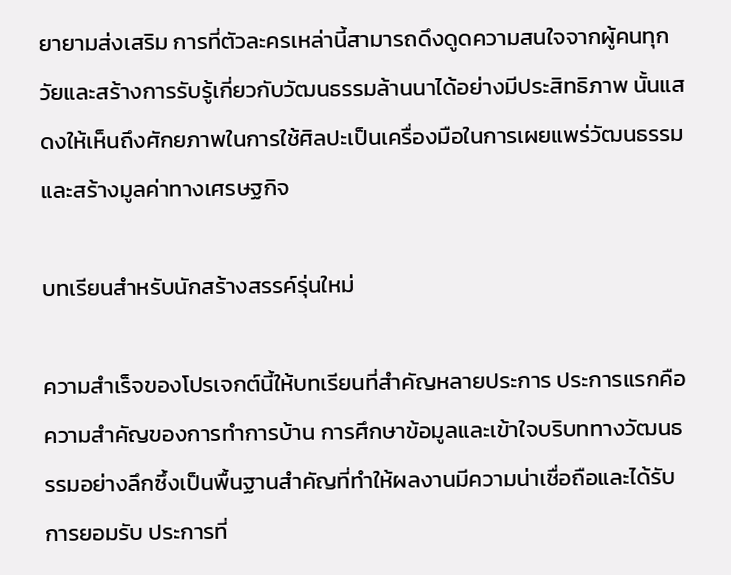ยายามส่งเสริม การที่ตัวละครเหล่านี้สามารถดึงดูดความสนใจจากผู้คนทุกวัยและสร้างการรับรู้เกี่ยวกับวัฒนธรรมล้านนาได้อย่างมีประสิทธิภาพ นั้นแสดงให้เห็นถึงศักยภาพในการใช้ศิลปะเป็นเครื่องมือในการเผยแพร่วัฒนธรรมและสร้างมูลค่าทางเศรษฐกิจ

บทเรียนสำหรับนักสร้างสรรค์รุ่นใหม่

ความสำเร็จของโปรเจกต์นี้ให้บทเรียนที่สำคัญหลายประการ ประการแรกคือความสำคัญของการทำการบ้าน การศึกษาข้อมูลและเข้าใจบริบททางวัฒนธรรมอย่างลึกซึ้งเป็นพื้นฐานสำคัญที่ทำให้ผลงานมีความน่าเชื่อถือและได้รับการยอมรับ ประการที่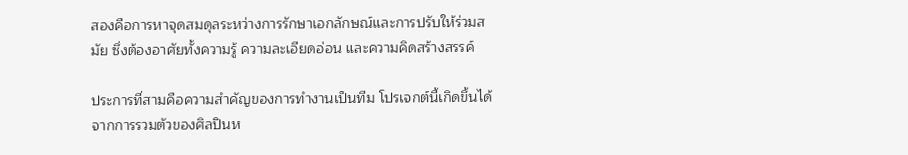สองคือการหาจุดสมดุลระหว่างการรักษาเอกลักษณ์และการปรับให้ร่วมสมัย ซึ่งต้องอาศัยทั้งความรู้ ความละเอียดอ่อน และความคิดสร้างสรรค์

ประการที่สามคือความสำคัญของการทำงานเป็นทีม โปรเจกต์นี้เกิดขึ้นได้จากการรวมตัวของศิลปินห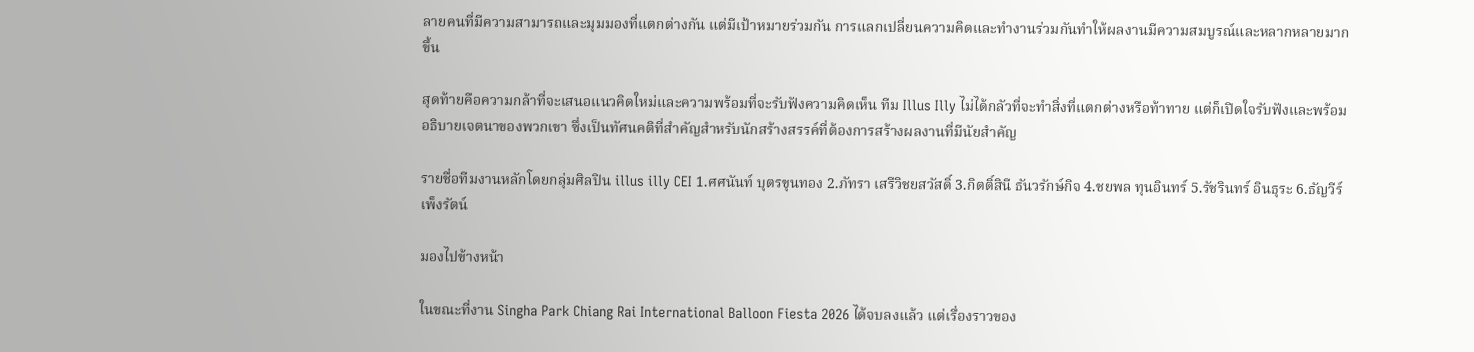ลายคนที่มีความสามารถและมุมมองที่แตกต่างกัน แต่มีเป้าหมายร่วมกัน การแลกเปลี่ยนความคิดและทำงานร่วมกันทำให้ผลงานมีความสมบูรณ์และหลากหลายมากขึ้น

สุดท้ายคือความกล้าที่จะเสนอแนวคิดใหม่และความพร้อมที่จะรับฟังความคิดเห็น ทีม Illus Illy ไม่ได้กลัวที่จะทำสิ่งที่แตกต่างหรือท้าทาย แต่ก็เปิดใจรับฟังและพร้อมอธิบายเจตนาของพวกเขา ซึ่งเป็นทัศนคติที่สำคัญสำหรับนักสร้างสรรค์ที่ต้องการสร้างผลงานที่มีนัยสำคัญ

รายชื่อทีมงานหลักโดยกลุ่มศิลปิน illus illy CEI 1.ศศนันท์ บุตรขุนทอง 2.ภัทรา เสรีวิชยสวัสดิ์ 3.กิตติ์สินี ธันวรักษ์กิจ 4.ชยพล ทุนอินทร์ 5.รัชรินทร์ อินธุระ 6.ธัญวีร์ เพ็งรัตน์

มองไปข้างหน้า

ในขณะที่งาน Singha Park Chiang Rai International Balloon Fiesta 2026 ได้จบลงแล้ว แต่เรื่องราวของ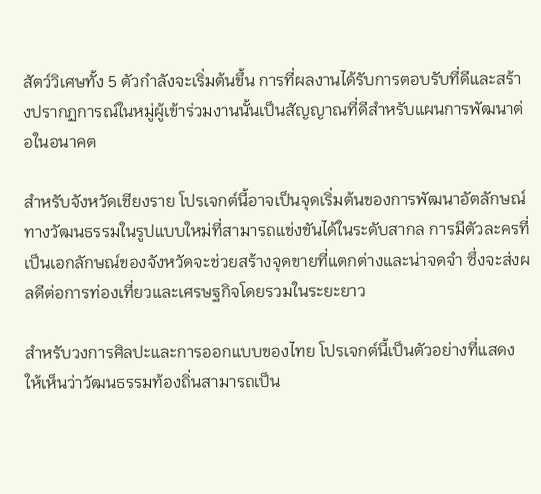สัตว์วิเศษทั้ง 5 ตัวกำลังจะเริ่มต้นขึ้น การที่ผลงานได้รับการตอบรับที่ดีและสร้างปรากฏการณ์ในหมู่ผู้เข้าร่วมงานนั้นเป็นสัญญาณที่ดีสำหรับแผนการพัฒนาต่อในอนาคต

สำหรับจังหวัดเชียงราย โปรเจกต์นี้อาจเป็นจุดเริ่มต้นของการพัฒนาอัตลักษณ์ทางวัฒนธรรมในรูปแบบใหม่ที่สามารถแข่งขันได้ในระดับสากล การมีตัวละครที่เป็นเอกลักษณ์ของจังหวัดจะช่วยสร้างจุดขายที่แตกต่างและน่าจดจำ ซึ่งจะส่งผลดีต่อการท่องเที่ยวและเศรษฐกิจโดยรวมในระยะยาว

สำหรับวงการศิลปะและการออกแบบของไทย โปรเจกต์นี้เป็นตัวอย่างที่แสดงให้เห็นว่าวัฒนธรรมท้องถิ่นสามารถเป็น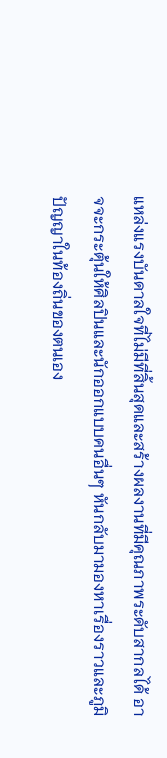แหล่งแรงบันดาลใจที่ไม่มีที่สิ้นสุดและสร้างผลงานที่มีคุณภาพระดับสากลได้ อาจจะกระตุ้นให้ศิลปินและนักออกแบบคนอื่นๆ หันกลับมามองหาเรื่องราวและภูมิปัญญาในท้องถิ่นของตนเอง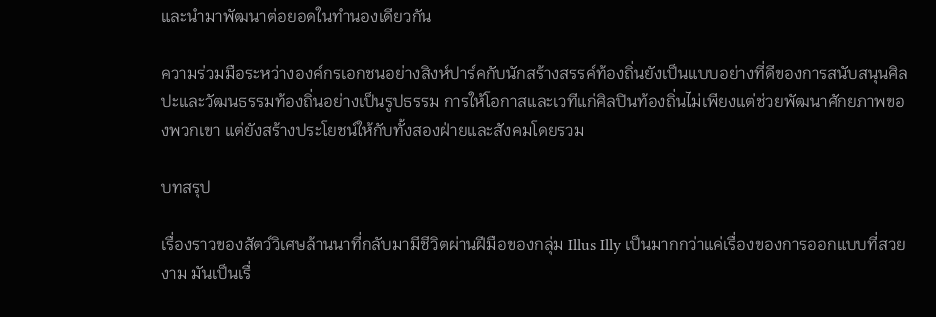และนำมาพัฒนาต่อยอดในทำนองเดียวกัน

ความร่วมมือระหว่างองค์กรเอกชนอย่างสิงห์ปาร์คกับนักสร้างสรรค์ท้องถิ่นยังเป็นแบบอย่างที่ดีของการสนับสนุนศิลปะและวัฒนธรรมท้องถิ่นอย่างเป็นรูปธรรม การให้โอกาสและเวทีแก่ศิลปินท้องถิ่นไม่เพียงแต่ช่วยพัฒนาศักยภาพของพวกเขา แต่ยังสร้างประโยชน์ให้กับทั้งสองฝ่ายและสังคมโดยรวม

บทสรุป

เรื่องราวของสัตว์วิเศษล้านนาที่กลับมามีชีวิตผ่านฝีมือของกลุ่ม Illus Illy เป็นมากกว่าแค่เรื่องของการออกแบบที่สวยงาม มันเป็นเรื่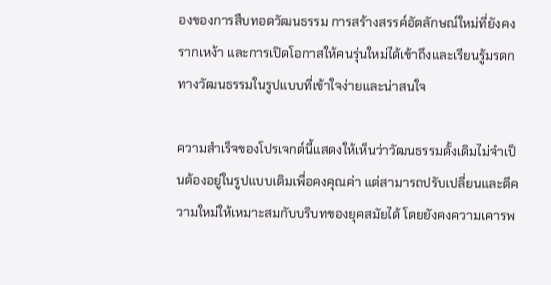องของการสืบทอดวัฒนธรรม การสร้างสรรค์อัตลักษณ์ใหม่ที่ยังคงรากเหง้า และการเปิดโอกาสให้คนรุ่นใหม่ได้เข้าถึงและเรียนรู้มรดกทางวัฒนธรรมในรูปแบบที่เข้าใจง่ายและน่าสนใจ

ความสำเร็จของโปรเจกต์นี้แสดงให้เห็นว่าวัฒนธรรมดั้งเดิมไม่จำเป็นต้องอยู่ในรูปแบบเดิมเพื่อคงคุณค่า แต่สามารถปรับเปลี่ยนและตีความใหม่ให้เหมาะสมกับบริบทของยุคสมัยได้ โดยยังคงความเคารพ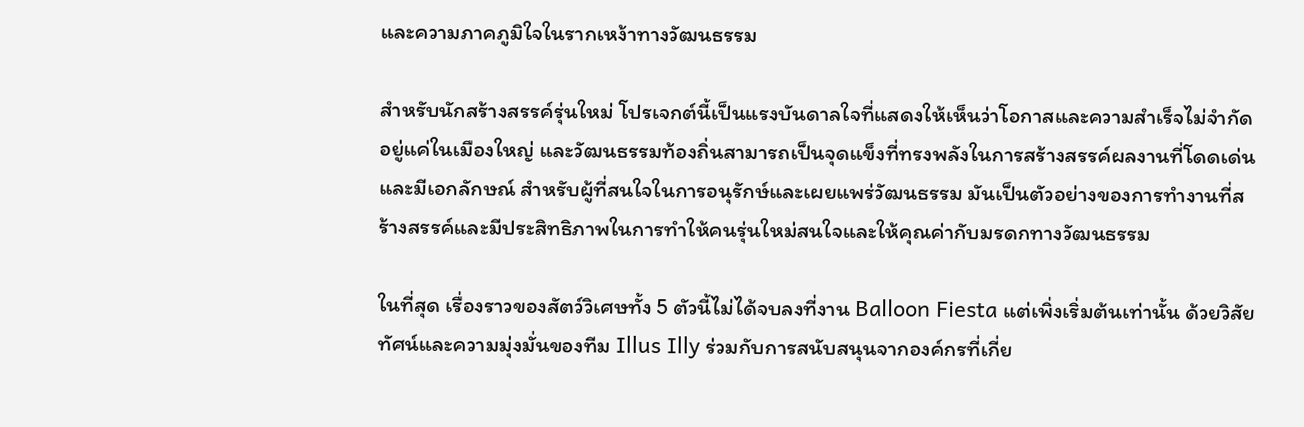และความภาคภูมิใจในรากเหง้าทางวัฒนธรรม

สำหรับนักสร้างสรรค์รุ่นใหม่ โปรเจกต์นี้เป็นแรงบันดาลใจที่แสดงให้เห็นว่าโอกาสและความสำเร็จไม่จำกัดอยู่แค่ในเมืองใหญ่ และวัฒนธรรมท้องถิ่นสามารถเป็นจุดแข็งที่ทรงพลังในการสร้างสรรค์ผลงานที่โดดเด่นและมีเอกลักษณ์ สำหรับผู้ที่สนใจในการอนุรักษ์และเผยแพร่วัฒนธรรม มันเป็นตัวอย่างของการทำงานที่สร้างสรรค์และมีประสิทธิภาพในการทำให้คนรุ่นใหม่สนใจและให้คุณค่ากับมรดกทางวัฒนธรรม

ในที่สุด เรื่องราวของสัตว์วิเศษทั้ง 5 ตัวนี้ไม่ได้จบลงที่งาน Balloon Fiesta แต่เพิ่งเริ่มต้นเท่านั้น ด้วยวิสัยทัศน์และความมุ่งมั่นของทีม Illus Illy ร่วมกับการสนับสนุนจากองค์กรที่เกี่ย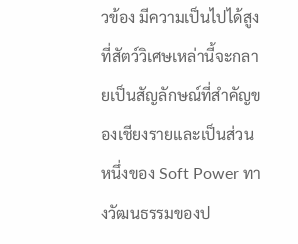วข้อง มีความเป็นไปได้สูงที่สัตว์วิเศษเหล่านี้จะกลายเป็นสัญลักษณ์ที่สำคัญของเชียงรายและเป็นส่วนหนึ่งของ Soft Power ทางวัฒนธรรมของป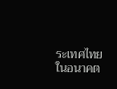ระเทศไทยในอนาคต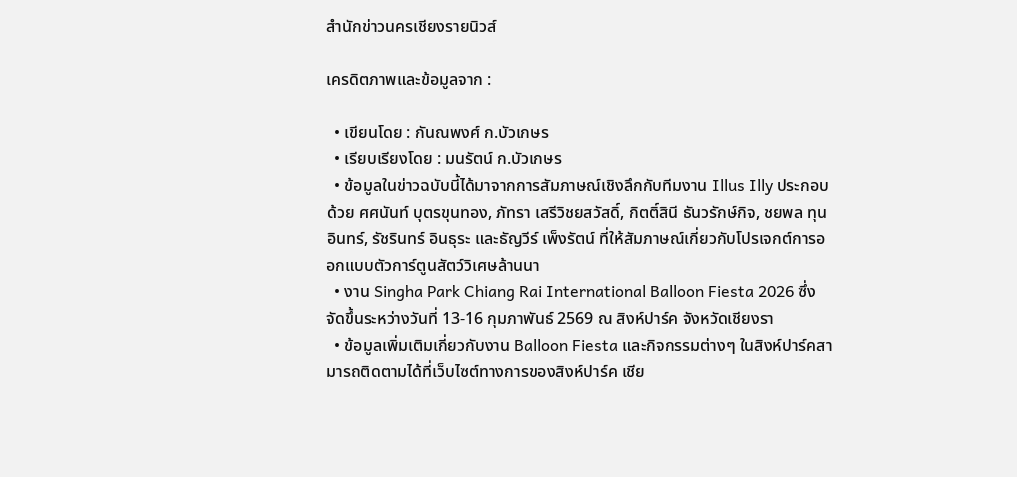สำนักข่าวนครเชียงรายนิวส์

เครดิตภาพและข้อมูลจาก :

  • เขียนโดย : กันณพงศ์ ก.บัวเกษร
  • เรียบเรียงโดย : มนรัตน์ ก.บัวเกษร
  • ข้อมูลในข่าวฉบับนี้ได้มาจากการสัมภาษณ์เชิงลึกกับทีมงาน Illus Illy ประกอบด้วย ศศนันท์ บุตรขุนทอง, ภัทรา เสรีวิชยสวัสดิ์, กิตติ์สินี ธันวรักษ์กิจ, ชยพล ทุนอินทร์, รัชรินทร์ อินธุระ และธัญวีร์ เพ็งรัตน์ ที่ให้สัมภาษณ์เกี่ยวกับโปรเจกต์การออกแบบตัวการ์ตูนสัตว์วิเศษล้านนา
  • งาน Singha Park Chiang Rai International Balloon Fiesta 2026 ซึ่งจัดขึ้นระหว่างวันที่ 13-16 กุมภาพันธ์ 2569 ณ สิงห์ปาร์ค จังหวัดเชียงรา
  • ข้อมูลเพิ่มเติมเกี่ยวกับงาน Balloon Fiesta และกิจกรรมต่างๆ ในสิงห์ปาร์คสามารถติดตามได้ที่เว็บไซต์ทางการของสิงห์ปาร์ค เชีย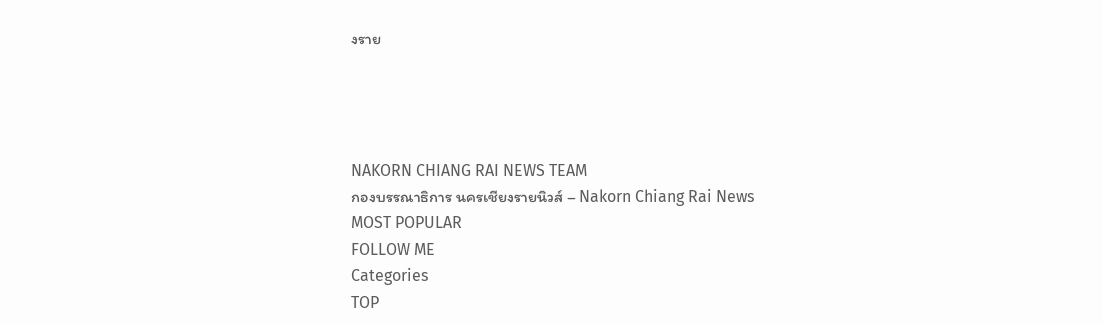งราย




NAKORN CHIANG RAI NEWS TEAM
กองบรรณาธิการ นครเชียงรายนิวส์ – Nakorn Chiang Rai News
MOST POPULAR
FOLLOW ME
Categories
TOP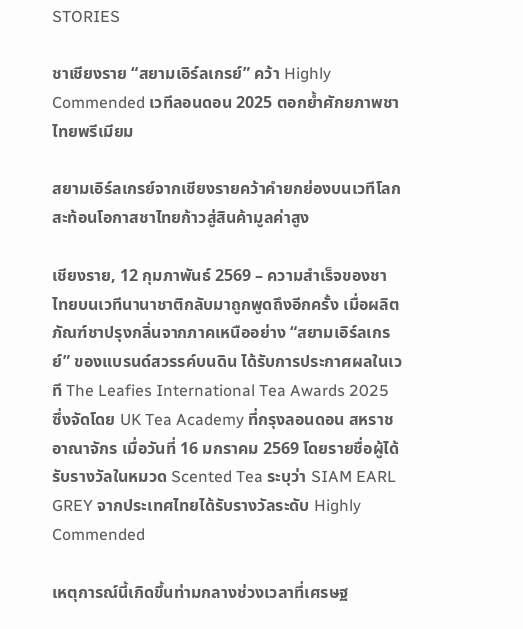STORIES

ชาเชียงราย “สยามเอิร์ลเกรย์” คว้า Highly Commended เวทีลอนดอน 2025 ตอกย้ำศักยภาพชาไทยพรีเมียม

สยามเอิร์ลเกรย์จากเชียงรายคว้าคำยกย่องบนเวทีโลก สะท้อนโอกาสชาไทยก้าวสู่สินค้ามูลค่าสูง

เชียงราย, 12 กุมภาพันธ์ 2569 – ความสำเร็จของชาไทยบนเวทีนานาชาติกลับมาถูกพูดถึงอีกครั้ง เมื่อผลิตภัณฑ์ชาปรุงกลิ่นจากภาคเหนืออย่าง “สยามเอิร์ลเกรย์” ของแบรนด์สวรรค์บนดิน ได้รับการประกาศผลในเวที The Leafies International Tea Awards 2025 ซึ่งจัดโดย UK Tea Academy ที่กรุงลอนดอน สหราชอาณาจักร เมื่อวันที่ 16 มกราคม 2569 โดยรายชื่อผู้ได้รับรางวัลในหมวด Scented Tea ระบุว่า SIAM EARL GREY จากประเทศไทยได้รับรางวัลระดับ Highly Commended

เหตุการณ์นี้เกิดขึ้นท่ามกลางช่วงเวลาที่เศรษฐ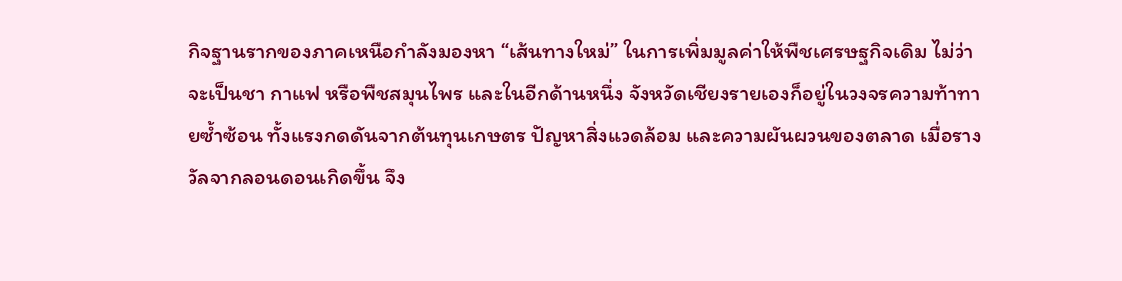กิจฐานรากของภาคเหนือกำลังมองหา “เส้นทางใหม่” ในการเพิ่มมูลค่าให้พืชเศรษฐกิจเดิม ไม่ว่าจะเป็นชา กาแฟ หรือพืชสมุนไพร และในอีกด้านหนึ่ง จังหวัดเชียงรายเองก็อยู่ในวงจรความท้าทายซ้ำซ้อน ทั้งแรงกดดันจากต้นทุนเกษตร ปัญหาสิ่งแวดล้อม และความผันผวนของตลาด เมื่อรางวัลจากลอนดอนเกิดขึ้น จึง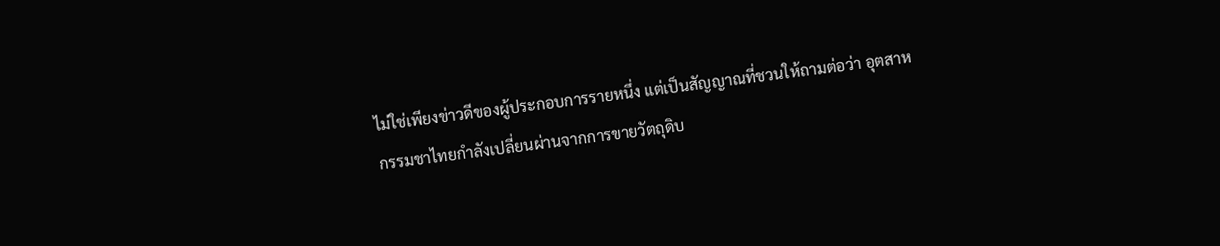ไม่ใช่เพียงข่าวดีของผู้ประกอบการรายหนึ่ง แต่เป็นสัญญาณที่ชวนให้ถามต่อว่า อุตสาหกรรมชาไทยกำลังเปลี่ยนผ่านจากการขายวัตถุดิบ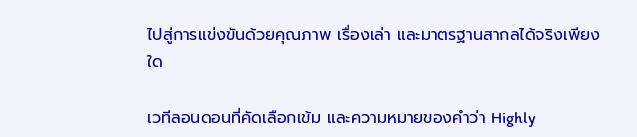ไปสู่การแข่งขันด้วยคุณภาพ เรื่องเล่า และมาตรฐานสากลได้จริงเพียงใด

เวทีลอนดอนที่คัดเลือกเข้ม และความหมายของคำว่า Highly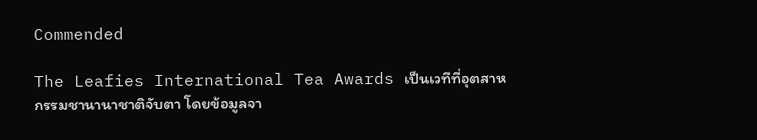Commended

The Leafies International Tea Awards เป็นเวทีที่อุตสาหกรรมชานานาชาติจับตา โดยข้อมูลจา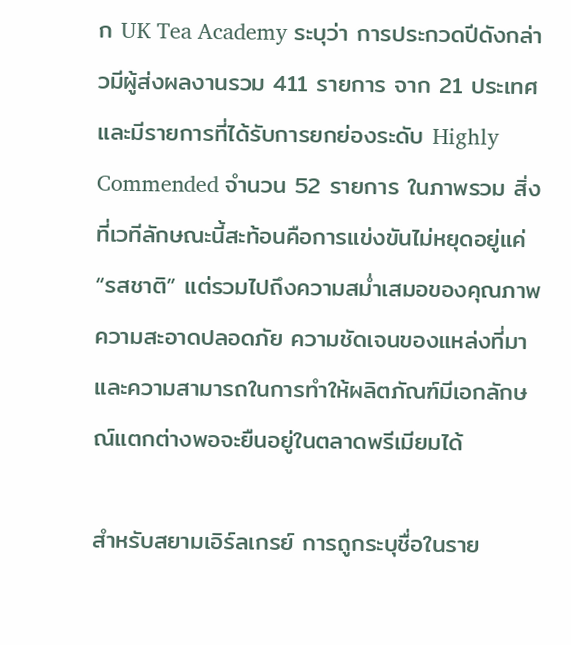ก UK Tea Academy ระบุว่า การประกวดปีดังกล่าวมีผู้ส่งผลงานรวม 411 รายการ จาก 21 ประเทศ และมีรายการที่ได้รับการยกย่องระดับ Highly Commended จำนวน 52 รายการ ในภาพรวม สิ่งที่เวทีลักษณะนี้สะท้อนคือการแข่งขันไม่หยุดอยู่แค่ “รสชาติ” แต่รวมไปถึงความสม่ำเสมอของคุณภาพ ความสะอาดปลอดภัย ความชัดเจนของแหล่งที่มา และความสามารถในการทำให้ผลิตภัณฑ์มีเอกลักษณ์แตกต่างพอจะยืนอยู่ในตลาดพรีเมียมได้

สำหรับสยามเอิร์ลเกรย์ การถูกระบุชื่อในราย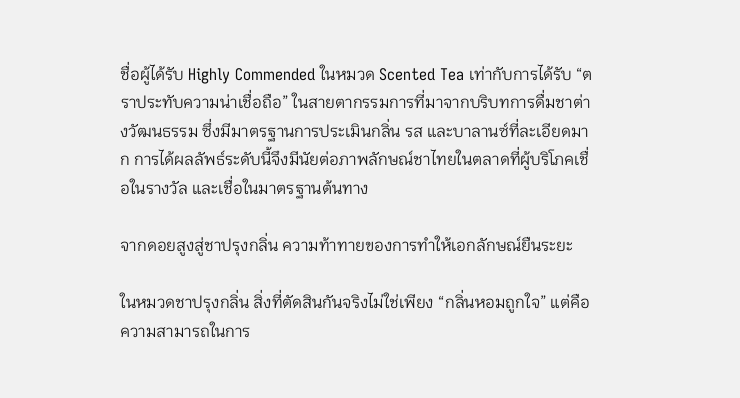ชื่อผู้ได้รับ Highly Commended ในหมวด Scented Tea เท่ากับการได้รับ “ตราประทับความน่าเชื่อถือ” ในสายตากรรมการที่มาจากบริบทการดื่มชาต่างวัฒนธรรม ซึ่งมีมาตรฐานการประเมินกลิ่น รส และบาลานซ์ที่ละเอียดมาก การได้ผลลัพธ์ระดับนี้จึงมีนัยต่อภาพลักษณ์ชาไทยในตลาดที่ผู้บริโภคเชื่อในรางวัล และเชื่อในมาตรฐานต้นทาง

จากดอยสูงสู่ชาปรุงกลิ่น ความท้าทายของการทำให้เอกลักษณ์ยืนระยะ

ในหมวดชาปรุงกลิ่น สิ่งที่ตัดสินกันจริงไม่ใช่เพียง “กลิ่นหอมถูกใจ” แต่คือความสามารถในการ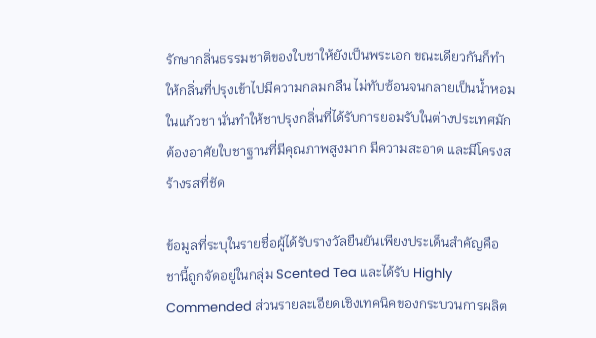รักษากลิ่นธรรมชาติของใบชาให้ยังเป็นพระเอก ขณะเดียวกันก็ทำให้กลิ่นที่ปรุงเข้าไปมีความกลมกลืน ไม่ทับซ้อนจนกลายเป็นน้ำหอมในแก้วชา นั่นทำให้ชาปรุงกลิ่นที่ได้รับการยอมรับในต่างประเทศมักต้องอาศัยใบชาฐานที่มีคุณภาพสูงมาก มีความสะอาด และมีโครงสร้างรสที่ชัด

ข้อมูลที่ระบุในรายชื่อผู้ได้รับรางวัลยืนยันเพียงประเด็นสำคัญคือ ชานี้ถูกจัดอยู่ในกลุ่ม Scented Tea และได้รับ Highly Commended ส่วนรายละเอียดเชิงเทคนิคของกระบวนการผลิต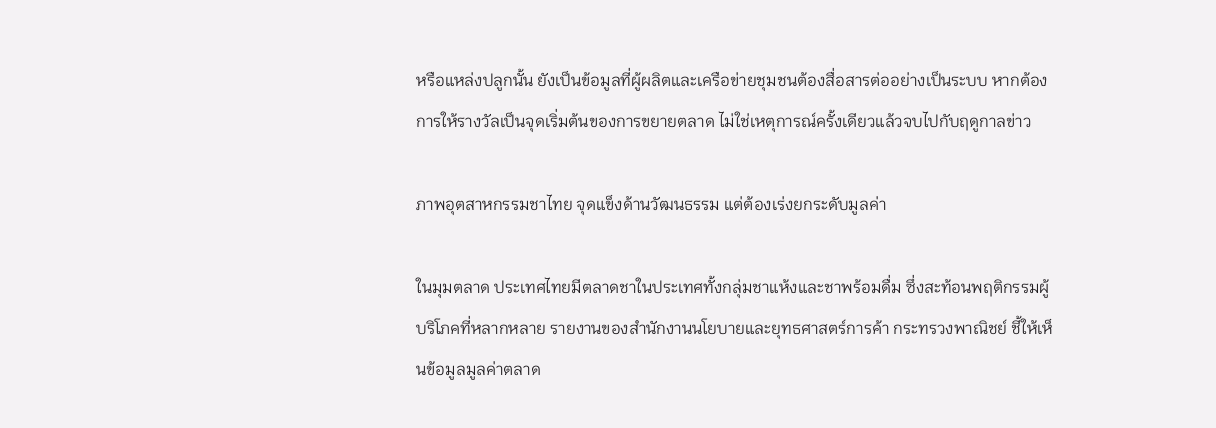หรือแหล่งปลูกนั้น ยังเป็นข้อมูลที่ผู้ผลิตและเครือข่ายชุมชนต้องสื่อสารต่ออย่างเป็นระบบ หากต้องการให้รางวัลเป็นจุดเริ่มต้นของการขยายตลาด ไม่ใช่เหตุการณ์ครั้งเดียวแล้วจบไปกับฤดูกาลข่าว

ภาพอุตสาหกรรมชาไทย จุดแข็งด้านวัฒนธรรม แต่ต้องเร่งยกระดับมูลค่า

ในมุมตลาด ประเทศไทยมีตลาดชาในประเทศทั้งกลุ่มชาแห้งและชาพร้อมดื่ม ซึ่งสะท้อนพฤติกรรมผู้บริโภคที่หลากหลาย รายงานของสำนักงานนโยบายและยุทธศาสตร์การค้า กระทรวงพาณิชย์ ชี้ให้เห็นข้อมูลมูลค่าตลาด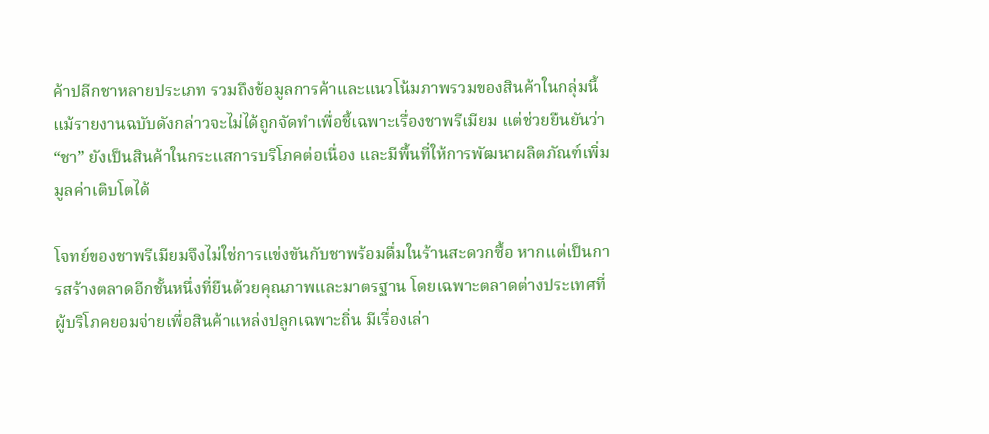ค้าปลีกชาหลายประเภท รวมถึงข้อมูลการค้าและแนวโน้มภาพรวมของสินค้าในกลุ่มนี้ แม้รายงานฉบับดังกล่าวจะไม่ได้ถูกจัดทำเพื่อชี้เฉพาะเรื่องชาพรีเมียม แต่ช่วยยืนยันว่า “ชา” ยังเป็นสินค้าในกระแสการบริโภคต่อเนื่อง และมีพื้นที่ให้การพัฒนาผลิตภัณฑ์เพิ่มมูลค่าเติบโตได้

โจทย์ของชาพรีเมียมจึงไม่ใช่การแข่งขันกับชาพร้อมดื่มในร้านสะดวกซื้อ หากแต่เป็นการสร้างตลาดอีกชั้นหนึ่งที่ยืนด้วยคุณภาพและมาตรฐาน โดยเฉพาะตลาดต่างประเทศที่ผู้บริโภคยอมจ่ายเพื่อสินค้าแหล่งปลูกเฉพาะถิ่น มีเรื่องเล่า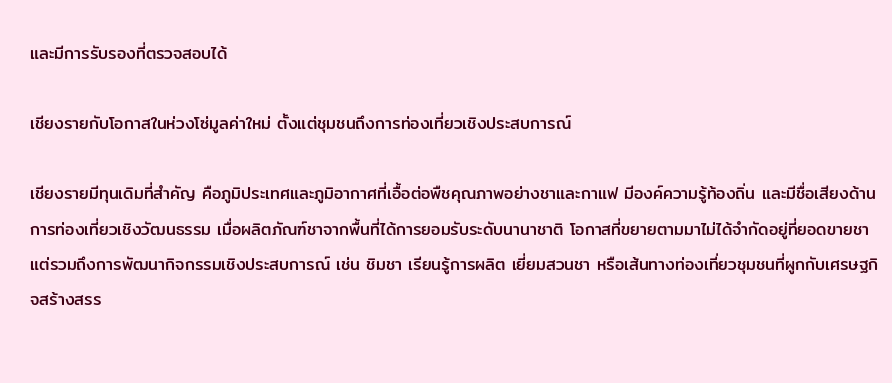และมีการรับรองที่ตรวจสอบได้

เชียงรายกับโอกาสในห่วงโซ่มูลค่าใหม่ ตั้งแต่ชุมชนถึงการท่องเที่ยวเชิงประสบการณ์

เชียงรายมีทุนเดิมที่สำคัญ คือภูมิประเทศและภูมิอากาศที่เอื้อต่อพืชคุณภาพอย่างชาและกาแฟ มีองค์ความรู้ท้องถิ่น และมีชื่อเสียงด้านการท่องเที่ยวเชิงวัฒนธรรม เมื่อผลิตภัณฑ์ชาจากพื้นที่ได้การยอมรับระดับนานาชาติ โอกาสที่ขยายตามมาไม่ได้จำกัดอยู่ที่ยอดขายชา แต่รวมถึงการพัฒนากิจกรรมเชิงประสบการณ์ เช่น ชิมชา เรียนรู้การผลิต เยี่ยมสวนชา หรือเส้นทางท่องเที่ยวชุมชนที่ผูกกับเศรษฐกิจสร้างสรร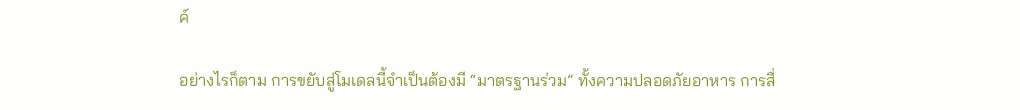ค์

อย่างไรก็ตาม การขยับสู่โมเดลนี้จำเป็นต้องมี “มาตรฐานร่วม” ทั้งความปลอดภัยอาหาร การสื่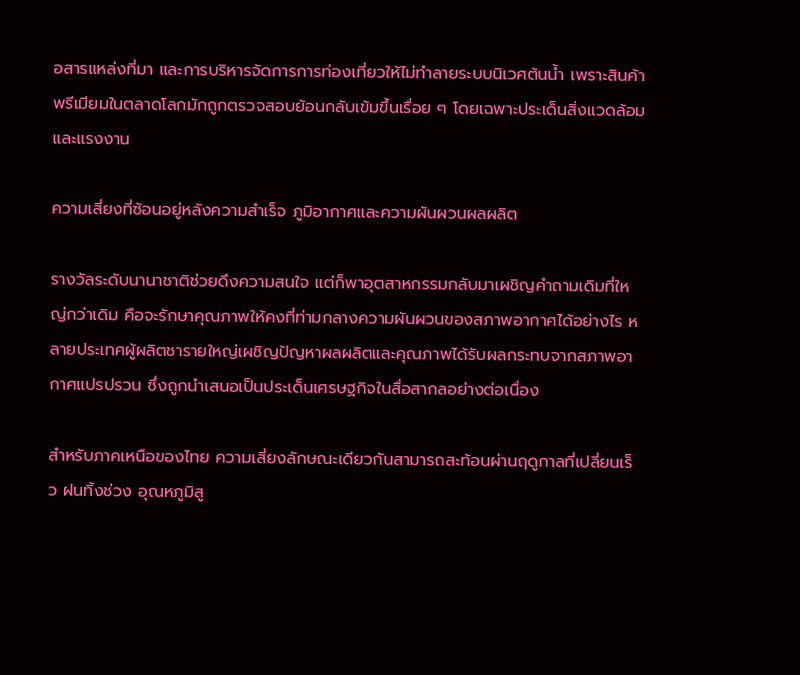อสารแหล่งที่มา และการบริหารจัดการการท่องเที่ยวให้ไม่ทำลายระบบนิเวศต้นน้ำ เพราะสินค้าพรีเมียมในตลาดโลกมักถูกตรวจสอบย้อนกลับเข้มขึ้นเรื่อย ๆ โดยเฉพาะประเด็นสิ่งแวดล้อมและแรงงาน

ความเสี่ยงที่ซ้อนอยู่หลังความสำเร็จ ภูมิอากาศและความผันผวนผลผลิต

รางวัลระดับนานาชาติช่วยดึงความสนใจ แต่ก็พาอุตสาหกรรมกลับมาเผชิญคำถามเดิมที่ใหญ่กว่าเดิม คือจะรักษาคุณภาพให้คงที่ท่ามกลางความผันผวนของสภาพอากาศได้อย่างไร หลายประเทศผู้ผลิตชารายใหญ่เผชิญปัญหาผลผลิตและคุณภาพได้รับผลกระทบจากสภาพอากาศแปรปรวน ซึ่งถูกนำเสนอเป็นประเด็นเศรษฐกิจในสื่อสากลอย่างต่อเนื่อง

สำหรับภาคเหนือของไทย ความเสี่ยงลักษณะเดียวกันสามารถสะท้อนผ่านฤดูกาลที่เปลี่ยนเร็ว ฝนทิ้งช่วง อุณหภูมิสู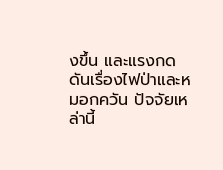งขึ้น และแรงกดดันเรื่องไฟป่าและหมอกควัน ปัจจัยเหล่านี้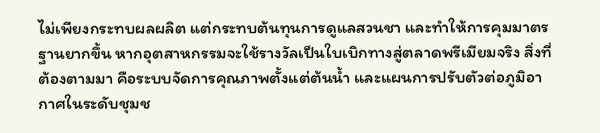ไม่เพียงกระทบผลผลิต แต่กระทบต้นทุนการดูแลสวนชา และทำให้การคุมมาตรฐานยากขึ้น หากอุตสาหกรรมจะใช้รางวัลเป็นใบเบิกทางสู่ตลาดพรีเมียมจริง สิ่งที่ต้องตามมา คือระบบจัดการคุณภาพตั้งแต่ต้นน้ำ และแผนการปรับตัวต่อภูมิอากาศในระดับชุมช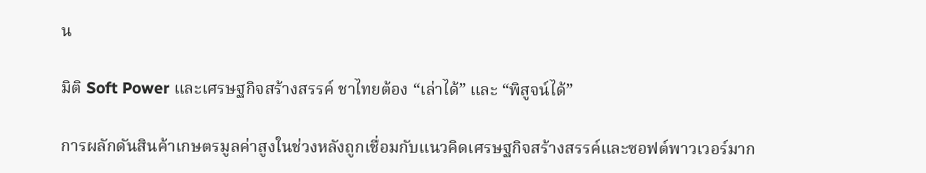น

มิติ Soft Power และเศรษฐกิจสร้างสรรค์ ชาไทยต้อง “เล่าได้” และ “พิสูจน์ได้”

การผลักดันสินค้าเกษตรมูลค่าสูงในช่วงหลังถูกเชื่อมกับแนวคิดเศรษฐกิจสร้างสรรค์และซอฟต์พาวเวอร์มาก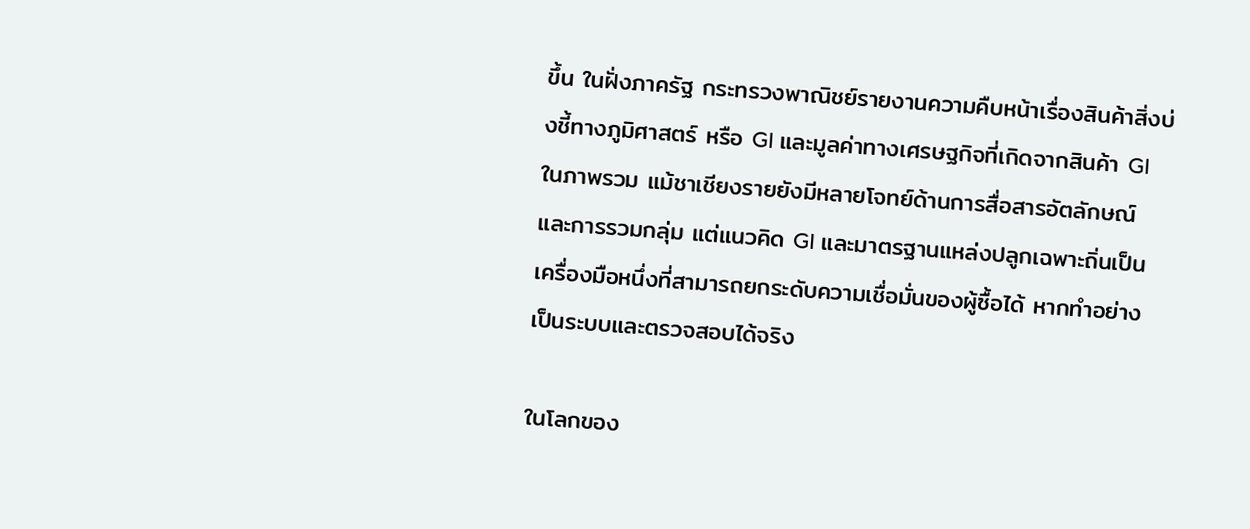ขึ้น ในฝั่งภาครัฐ กระทรวงพาณิชย์รายงานความคืบหน้าเรื่องสินค้าสิ่งบ่งชี้ทางภูมิศาสตร์ หรือ GI และมูลค่าทางเศรษฐกิจที่เกิดจากสินค้า GI ในภาพรวม แม้ชาเชียงรายยังมีหลายโจทย์ด้านการสื่อสารอัตลักษณ์และการรวมกลุ่ม แต่แนวคิด GI และมาตรฐานแหล่งปลูกเฉพาะถิ่นเป็นเครื่องมือหนึ่งที่สามารถยกระดับความเชื่อมั่นของผู้ซื้อได้ หากทำอย่างเป็นระบบและตรวจสอบได้จริง

ในโลกของ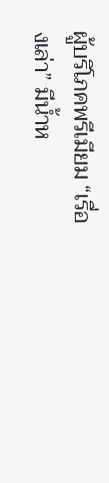ผู้บริโภคพรีเมียม “เรื่องเล่า” มีน้ำห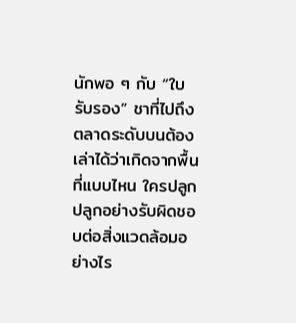นักพอ ๆ กับ “ใบรับรอง” ชาที่ไปถึงตลาดระดับบนต้องเล่าได้ว่าเกิดจากพื้นที่แบบไหน ใครปลูก ปลูกอย่างรับผิดชอบต่อสิ่งแวดล้อมอย่างไร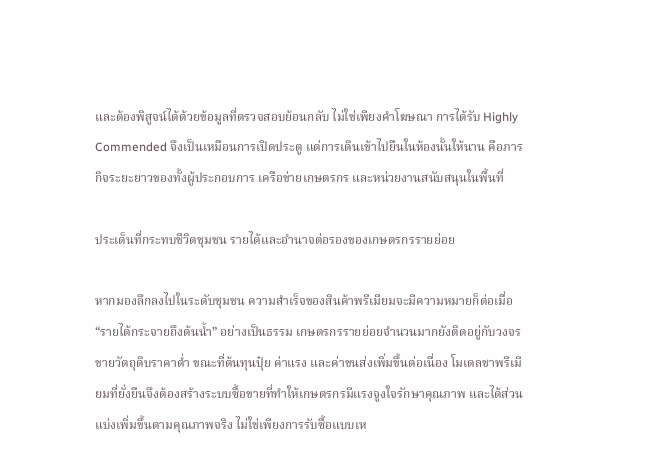และต้องพิสูจน์ได้ด้วยข้อมูลที่ตรวจสอบย้อนกลับ ไม่ใช่เพียงคำโฆษณา การได้รับ Highly Commended จึงเป็นเหมือนการเปิดประตู แต่การเดินเข้าไปยืนในห้องนั้นให้นาน คือภารกิจระยะยาวของทั้งผู้ประกอบการ เครือข่ายเกษตรกร และหน่วยงานสนับสนุนในพื้นที่

ประเด็นที่กระทบชีวิตชุมชน รายได้และอำนาจต่อรองของเกษตรกรรายย่อย

หากมองลึกลงไปในระดับชุมชน ความสำเร็จของสินค้าพรีเมียมจะมีความหมายก็ต่อเมื่อ “รายได้กระจายถึงต้นน้ำ” อย่างเป็นธรรม เกษตรกรรายย่อยจำนวนมากยังติดอยู่กับวงจรขายวัตถุดิบราคาต่ำ ขณะที่ต้นทุนปุ๋ย ค่าแรง และค่าขนส่งเพิ่มขึ้นต่อเนื่อง โมเดลชาพรีเมียมที่ยั่งยืนจึงต้องสร้างระบบซื้อขายที่ทำให้เกษตรกรมีแรงจูงใจรักษาคุณภาพ และได้ส่วนแบ่งเพิ่มขึ้นตามคุณภาพจริง ไม่ใช่เพียงการรับซื้อแบบเห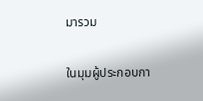มารวม

ในมุมผู้ประกอบกา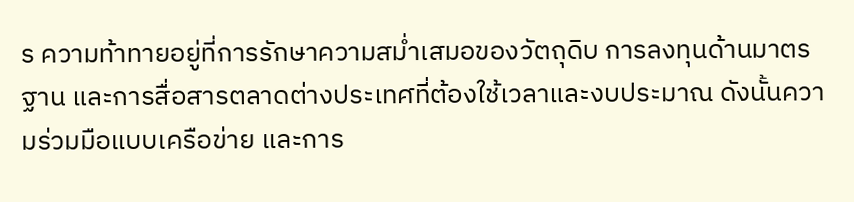ร ความท้าทายอยู่ที่การรักษาความสม่ำเสมอของวัตถุดิบ การลงทุนด้านมาตรฐาน และการสื่อสารตลาดต่างประเทศที่ต้องใช้เวลาและงบประมาณ ดังนั้นความร่วมมือแบบเครือข่าย และการ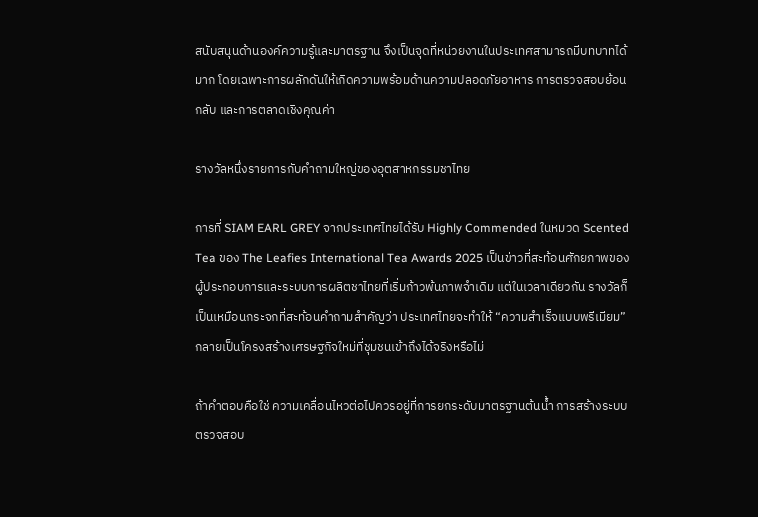สนับสนุนด้านองค์ความรู้และมาตรฐาน จึงเป็นจุดที่หน่วยงานในประเทศสามารถมีบทบาทได้มาก โดยเฉพาะการผลักดันให้เกิดความพร้อมด้านความปลอดภัยอาหาร การตรวจสอบย้อนกลับ และการตลาดเชิงคุณค่า

รางวัลหนึ่งรายการกับคำถามใหญ่ของอุตสาหกรรมชาไทย

การที่ SIAM EARL GREY จากประเทศไทยได้รับ Highly Commended ในหมวด Scented Tea ของ The Leafies International Tea Awards 2025 เป็นข่าวที่สะท้อนศักยภาพของผู้ประกอบการและระบบการผลิตชาไทยที่เริ่มก้าวพ้นภาพจำเดิม แต่ในเวลาเดียวกัน รางวัลก็เป็นเหมือนกระจกที่สะท้อนคำถามสำคัญว่า ประเทศไทยจะทำให้ “ความสำเร็จแบบพรีเมียม” กลายเป็นโครงสร้างเศรษฐกิจใหม่ที่ชุมชนเข้าถึงได้จริงหรือไม่

ถ้าคำตอบคือใช่ ความเคลื่อนไหวต่อไปควรอยู่ที่การยกระดับมาตรฐานต้นน้ำ การสร้างระบบตรวจสอบ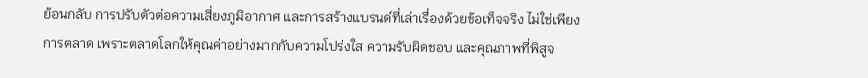ย้อนกลับ การปรับตัวต่อความเสี่ยงภูมิอากาศ และการสร้างแบรนด์ที่เล่าเรื่องด้วยข้อเท็จจริง ไม่ใช่เพียงการตลาด เพราะตลาดโลกให้คุณค่าอย่างมากกับความโปร่งใส ความรับผิดชอบ และคุณภาพที่พิสูจ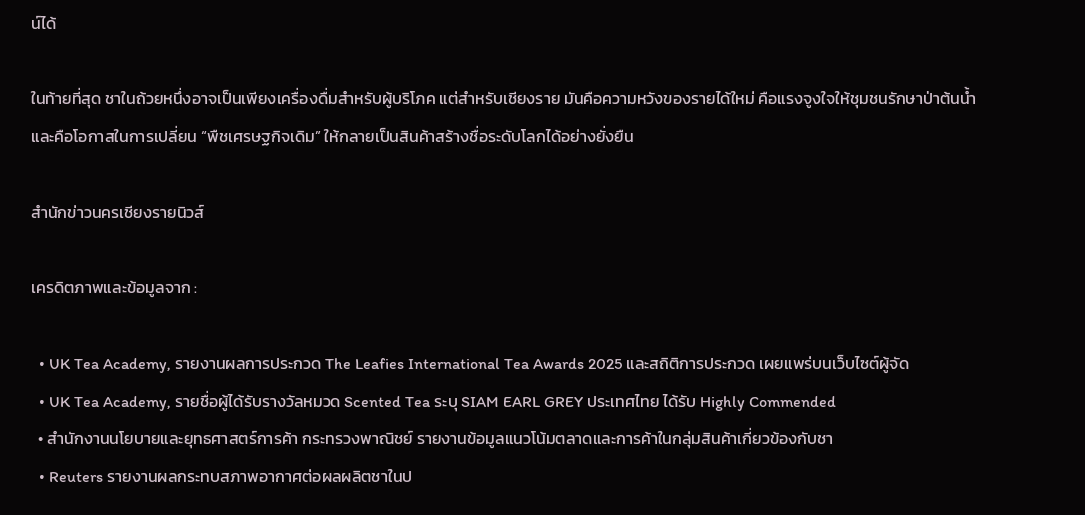น์ได้

ในท้ายที่สุด ชาในถ้วยหนึ่งอาจเป็นเพียงเครื่องดื่มสำหรับผู้บริโภค แต่สำหรับเชียงราย มันคือความหวังของรายได้ใหม่ คือแรงจูงใจให้ชุมชนรักษาป่าต้นน้ำ และคือโอกาสในการเปลี่ยน “พืชเศรษฐกิจเดิม” ให้กลายเป็นสินค้าสร้างชื่อระดับโลกได้อย่างยั่งยืน

สำนักข่าวนครเชียงรายนิวส์

เครดิตภาพและข้อมูลจาก :

  • UK Tea Academy, รายงานผลการประกวด The Leafies International Tea Awards 2025 และสถิติการประกวด เผยแพร่บนเว็บไซต์ผู้จัด
  • UK Tea Academy, รายชื่อผู้ได้รับรางวัลหมวด Scented Tea ระบุ SIAM EARL GREY ประเทศไทย ได้รับ Highly Commended
  • สำนักงานนโยบายและยุทธศาสตร์การค้า กระทรวงพาณิชย์ รายงานข้อมูลแนวโน้มตลาดและการค้าในกลุ่มสินค้าเกี่ยวข้องกับชา
  • Reuters รายงานผลกระทบสภาพอากาศต่อผลผลิตชาในป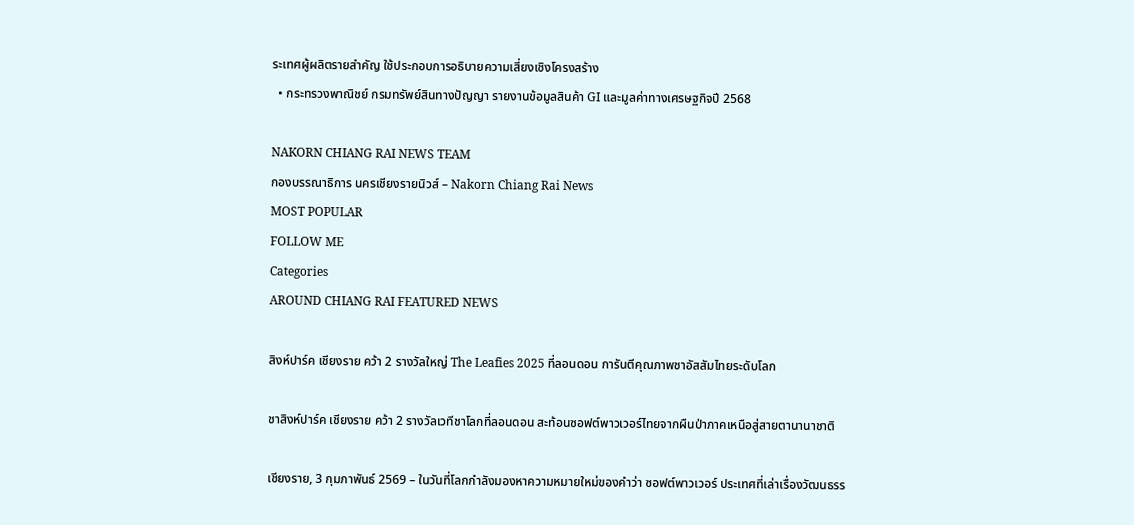ระเทศผู้ผลิตรายสำคัญ ใช้ประกอบการอธิบายความเสี่ยงเชิงโครงสร้าง
  • กระทรวงพาณิชย์ กรมทรัพย์สินทางปัญญา รายงานข้อมูลสินค้า GI และมูลค่าทางเศรษฐกิจปี 2568

NAKORN CHIANG RAI NEWS TEAM
กองบรรณาธิการ นครเชียงรายนิวส์ – Nakorn Chiang Rai News
MOST POPULAR
FOLLOW ME
Categories
AROUND CHIANG RAI FEATURED NEWS

สิงห์ปาร์ค เชียงราย คว้า 2 รางวัลใหญ่ The Leafies 2025 ที่ลอนดอน การันตีคุณภาพชาอัสสัมไทยระดับโลก

ชาสิงห์ปาร์ค เชียงราย คว้า 2 รางวัลเวทีชาโลกที่ลอนดอน สะท้อนซอฟต์พาวเวอร์ไทยจากผืนป่าภาคเหนือสู่สายตานานาชาติ

เชียงราย, 3 กุมภาพันธ์ 2569 – ในวันที่โลกกำลังมองหาความหมายใหม่ของคำว่า ซอฟต์พาวเวอร์ ประเทศที่เล่าเรื่องวัฒนธรร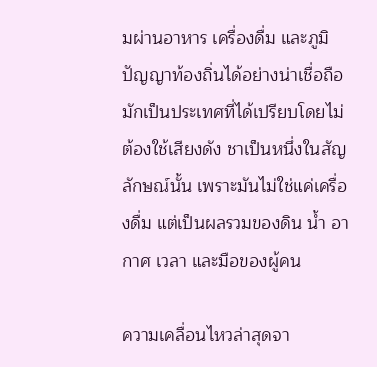มผ่านอาหาร เครื่องดื่ม และภูมิปัญญาท้องถิ่นได้อย่างน่าเชื่อถือ มักเป็นประเทศที่ได้เปรียบโดยไม่ต้องใช้เสียงดัง ชาเป็นหนึ่งในสัญลักษณ์นั้น เพราะมันไม่ใช่แค่เครื่องดื่ม แต่เป็นผลรวมของดิน น้ำ อากาศ เวลา และมือของผู้คน

ความเคลื่อนไหวล่าสุดจา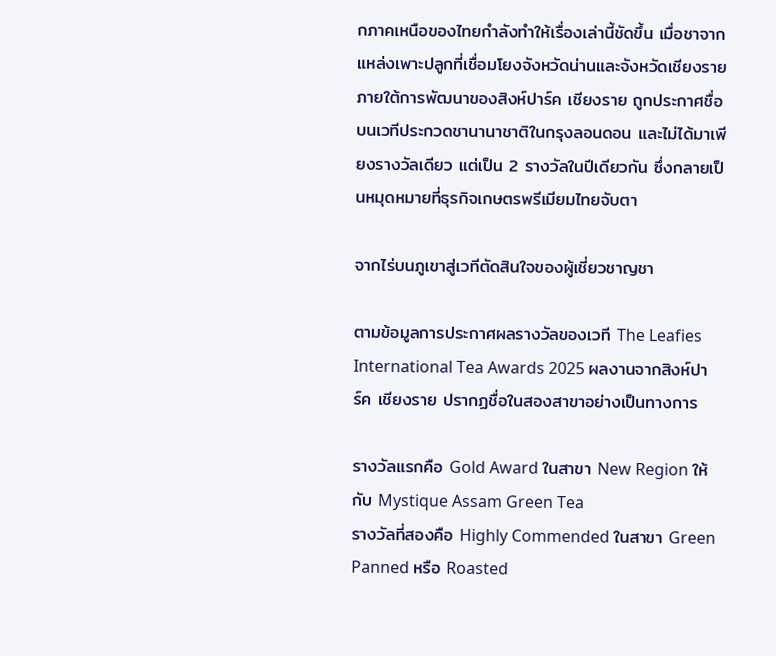กภาคเหนือของไทยกำลังทำให้เรื่องเล่านี้ชัดขึ้น เมื่อชาจากแหล่งเพาะปลูกที่เชื่อมโยงจังหวัดน่านและจังหวัดเชียงราย ภายใต้การพัฒนาของสิงห์ปาร์ค เชียงราย ถูกประกาศชื่อบนเวทีประกวดชานานาชาติในกรุงลอนดอน และไม่ได้มาเพียงรางวัลเดียว แต่เป็น 2 รางวัลในปีเดียวกัน ซึ่งกลายเป็นหมุดหมายที่ธุรกิจเกษตรพรีเมียมไทยจับตา

จากไร่บนภูเขาสู่เวทีตัดสินใจของผู้เชี่ยวชาญชา

ตามข้อมูลการประกาศผลรางวัลของเวที The Leafies International Tea Awards 2025 ผลงานจากสิงห์ปาร์ค เชียงราย ปรากฏชื่อในสองสาขาอย่างเป็นทางการ

รางวัลแรกคือ Gold Award ในสาขา New Region ให้กับ Mystique Assam Green Tea
รางวัลที่สองคือ Highly Commended ในสาขา Green Panned หรือ Roasted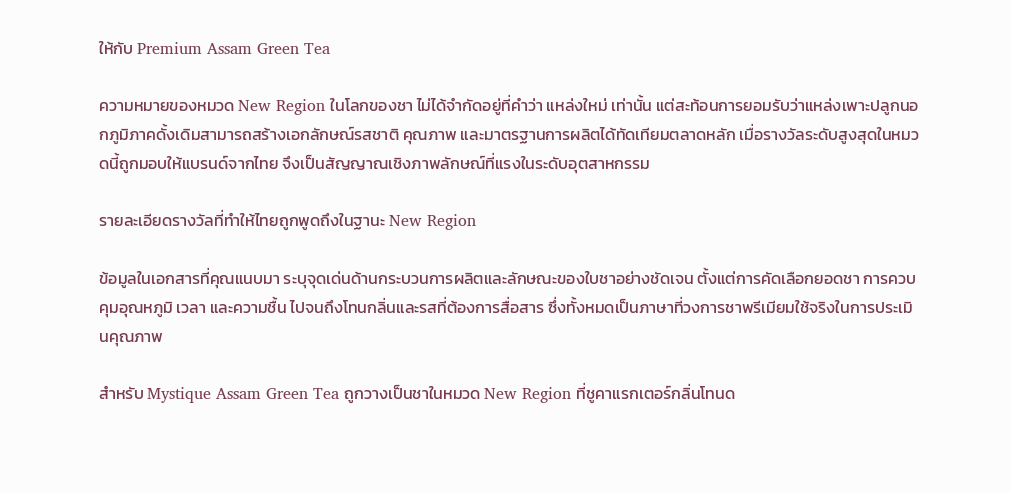ให้กับ Premium Assam Green Tea

ความหมายของหมวด New Region ในโลกของชา ไม่ได้จำกัดอยู่ที่คำว่า แหล่งใหม่ เท่านั้น แต่สะท้อนการยอมรับว่าแหล่งเพาะปลูกนอกภูมิภาคดั้งเดิมสามารถสร้างเอกลักษณ์รสชาติ คุณภาพ และมาตรฐานการผลิตได้ทัดเทียมตลาดหลัก เมื่อรางวัลระดับสูงสุดในหมวดนี้ถูกมอบให้แบรนด์จากไทย จึงเป็นสัญญาณเชิงภาพลักษณ์ที่แรงในระดับอุตสาหกรรม

รายละเอียดรางวัลที่ทำให้ไทยถูกพูดถึงในฐานะ New Region

ข้อมูลในเอกสารที่คุณแนบมา ระบุจุดเด่นด้านกระบวนการผลิตและลักษณะของใบชาอย่างชัดเจน ตั้งแต่การคัดเลือกยอดชา การควบคุมอุณหภูมิ เวลา และความชื้น ไปจนถึงโทนกลิ่นและรสที่ต้องการสื่อสาร ซึ่งทั้งหมดเป็นภาษาที่วงการชาพรีเมียมใช้จริงในการประเมินคุณภาพ

สำหรับ Mystique Assam Green Tea ถูกวางเป็นชาในหมวด New Region ที่ชูคาแรกเตอร์กลิ่นโทนด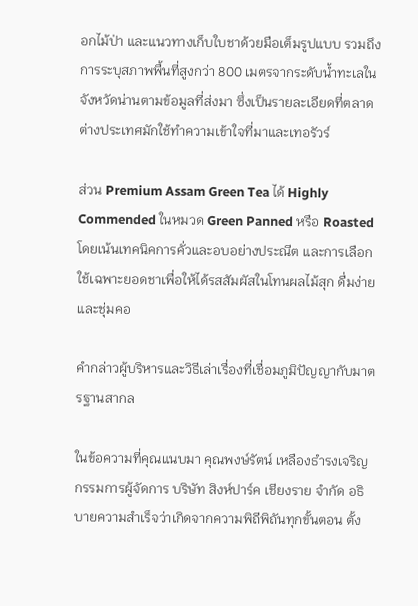อกไม้ป่า และแนวทางเก็บใบชาด้วยมือเต็มรูปแบบ รวมถึงการระบุสภาพพื้นที่สูงกว่า 800 เมตรจากระดับน้ำทะเลในจังหวัดน่านตามข้อมูลที่ส่งมา ซึ่งเป็นรายละเอียดที่ตลาดต่างประเทศมักใช้ทำความเข้าใจที่มาและเทอรัวร์

ส่วน Premium Assam Green Tea ได้ Highly Commended ในหมวด Green Panned หรือ Roasted โดยเน้นเทคนิคการคั่วและอบอย่างประณีต และการเลือกใช้เฉพาะยอดชาเพื่อให้ได้รสสัมผัสในโทนผลไม้สุก ดื่มง่ายและชุ่มคอ

คำกล่าวผู้บริหารและวิธีเล่าเรื่องที่เชื่อมภูมิปัญญากับมาตรฐานสากล

ในข้อความที่คุณแนบมา คุณพงษ์รัตน์ เหลืองธำรงเจริญ กรรมการผู้จัดการ บริษัท สิงห์ปาร์ค เชียงราย จำกัด อธิบายความสำเร็จว่าเกิดจากความพิถีพิถันทุกขั้นตอน ตั้ง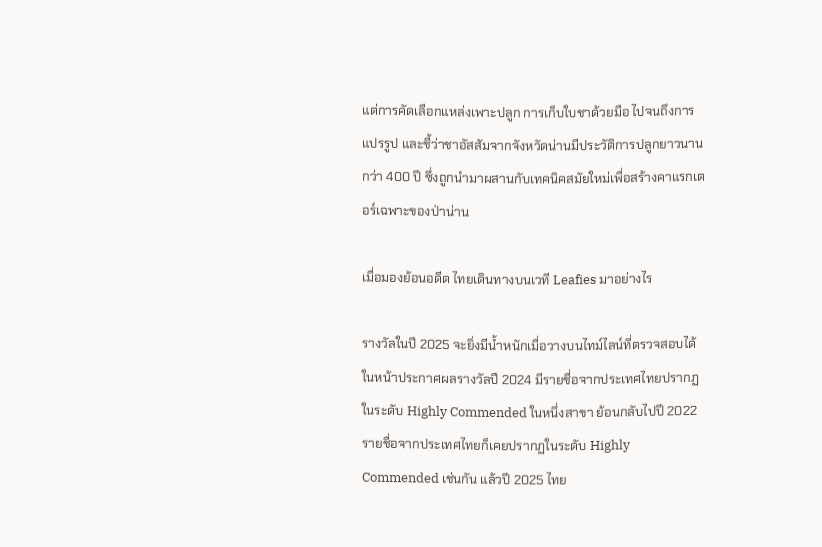แต่การคัดเลือกแหล่งเพาะปลูก การเก็บใบชาด้วยมือ ไปจนถึงการแปรรูป และชี้ว่าชาอัสสัมจากจังหวัดน่านมีประวัติการปลูกยาวนานกว่า 400 ปี ซึ่งถูกนำมาผสานกับเทคนิคสมัยใหม่เพื่อสร้างคาแรกเตอร์เฉพาะของป่าน่าน

เมื่อมองย้อนอดีต ไทยเดินทางบนเวที Leafies มาอย่างไร

รางวัลในปี 2025 จะยิ่งมีน้ำหนักเมื่อวางบนไทม์ไลน์ที่ตรวจสอบได้ ในหน้าประกาศผลรางวัลปี 2024 มีรายชื่อจากประเทศไทยปรากฏในระดับ Highly Commended ในหนึ่งสาขา ย้อนกลับไปปี 2022 รายชื่อจากประเทศไทยก็เคยปรากฏในระดับ Highly Commended เช่นกัน แล้วปี 2025 ไทย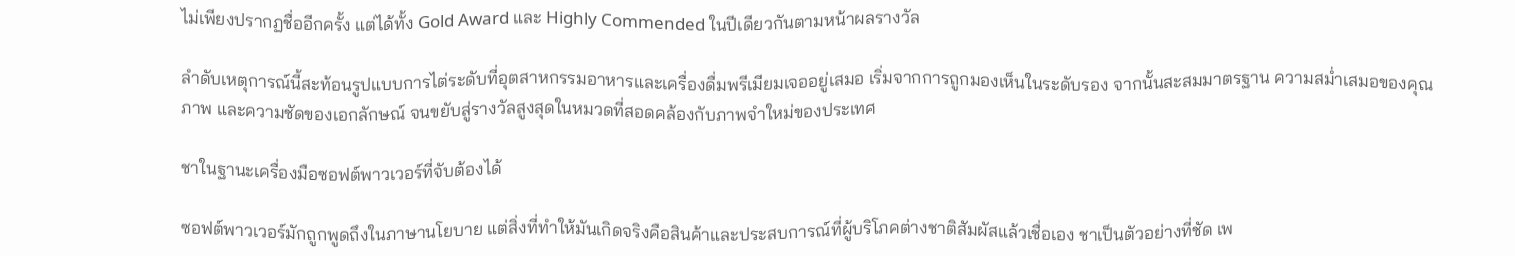ไม่เพียงปรากฏชื่ออีกครั้ง แต่ได้ทั้ง Gold Award และ Highly Commended ในปีเดียวกันตามหน้าผลรางวัล

ลำดับเหตุการณ์นี้สะท้อนรูปแบบการไต่ระดับที่อุตสาหกรรมอาหารและเครื่องดื่มพรีเมียมเจออยู่เสมอ เริ่มจากการถูกมองเห็นในระดับรอง จากนั้นสะสมมาตรฐาน ความสม่ำเสมอของคุณภาพ และความชัดของเอกลักษณ์ จนขยับสู่รางวัลสูงสุดในหมวดที่สอดคล้องกับภาพจำใหม่ของประเทศ

ชาในฐานะเครื่องมือซอฟต์พาวเวอร์ที่จับต้องได้

ซอฟต์พาวเวอร์มักถูกพูดถึงในภาษานโยบาย แต่สิ่งที่ทำให้มันเกิดจริงคือสินค้าและประสบการณ์ที่ผู้บริโภคต่างชาติสัมผัสแล้วเชื่อเอง ชาเป็นตัวอย่างที่ชัด เพ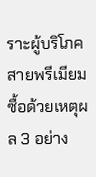ราะผู้บริโภคสายพรีเมียมซื้อด้วยเหตุผล 3 อย่าง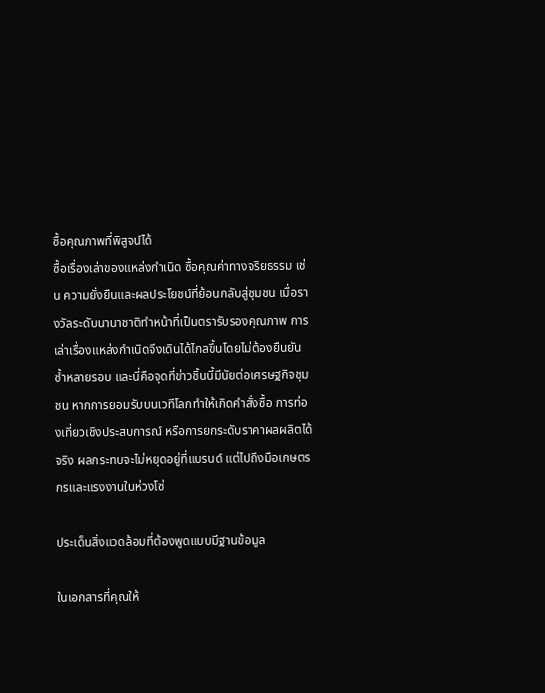ซื้อคุณภาพที่พิสูจน์ได้
ซื้อเรื่องเล่าของแหล่งกำเนิด ซื้อคุณค่าทางจริยธรรม เช่น ความยั่งยืนและผลประโยชน์ที่ย้อนกลับสู่ชุมชน เมื่อรางวัลระดับนานาชาติทำหน้าที่เป็นตรารับรองคุณภาพ การเล่าเรื่องแหล่งกำเนิดจึงเดินได้ไกลขึ้นโดยไม่ต้องยืนยันซ้ำหลายรอบ และนี่คือจุดที่ข่าวชิ้นนี้มีนัยต่อเศรษฐกิจชุมชน หากการยอมรับบนเวทีโลกทำให้เกิดคำสั่งซื้อ การท่องเที่ยวเชิงประสบการณ์ หรือการยกระดับราคาผลผลิตได้จริง ผลกระทบจะไม่หยุดอยู่ที่แบรนด์ แต่ไปถึงมือเกษตรกรและแรงงานในห่วงโซ่

ประเด็นสิ่งแวดล้อมที่ต้องพูดแบบมีฐานข้อมูล

ในเอกสารที่คุณให้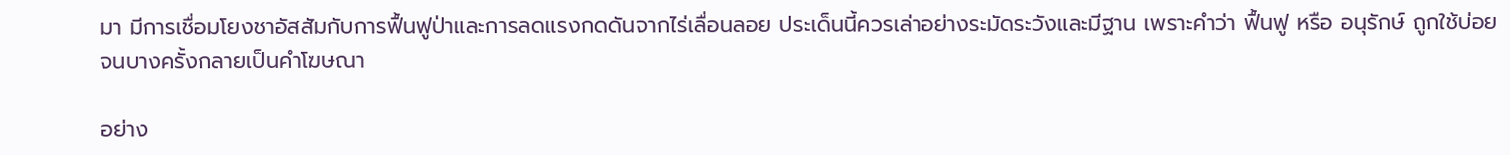มา มีการเชื่อมโยงชาอัสสัมกับการฟื้นฟูป่าและการลดแรงกดดันจากไร่เลื่อนลอย ประเด็นนี้ควรเล่าอย่างระมัดระวังและมีฐาน เพราะคำว่า ฟื้นฟู หรือ อนุรักษ์ ถูกใช้บ่อยจนบางครั้งกลายเป็นคำโฆษณา

อย่าง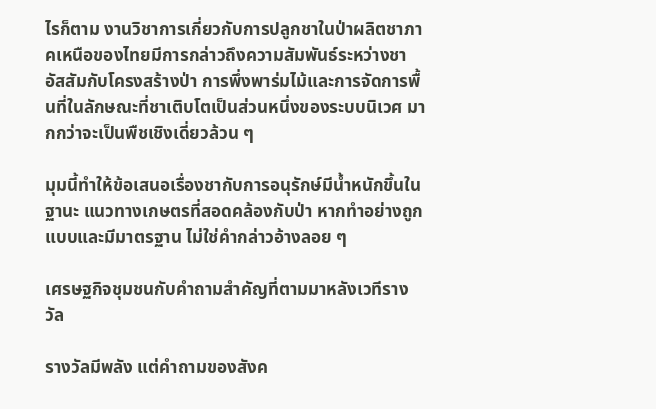ไรก็ตาม งานวิชาการเกี่ยวกับการปลูกชาในป่าผลิตชาภาคเหนือของไทยมีการกล่าวถึงความสัมพันธ์ระหว่างชาอัสสัมกับโครงสร้างป่า การพึ่งพาร่มไม้และการจัดการพื้นที่ในลักษณะที่ชาเติบโตเป็นส่วนหนึ่งของระบบนิเวศ มากกว่าจะเป็นพืชเชิงเดี่ยวล้วน ๆ

มุมนี้ทำให้ข้อเสนอเรื่องชากับการอนุรักษ์มีน้ำหนักขึ้นในฐานะ แนวทางเกษตรที่สอดคล้องกับป่า หากทำอย่างถูกแบบและมีมาตรฐาน ไม่ใช่คำกล่าวอ้างลอย ๆ

เศรษฐกิจชุมชนกับคำถามสำคัญที่ตามมาหลังเวทีรางวัล

รางวัลมีพลัง แต่คำถามของสังค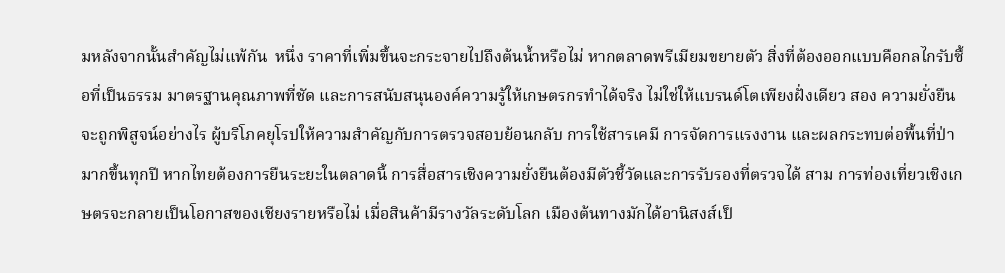มหลังจากนั้นสำคัญไม่แพ้กัน  หนึ่ง ราคาที่เพิ่มขึ้นจะกระจายไปถึงต้นน้ำหรือไม่ หากตลาดพรีเมียมขยายตัว สิ่งที่ต้องออกแบบคือกลไกรับซื้อที่เป็นธรรม มาตรฐานคุณภาพที่ชัด และการสนับสนุนองค์ความรู้ให้เกษตรกรทำได้จริง ไม่ใช่ให้แบรนด์โตเพียงฝั่งเดียว สอง ความยั่งยืนจะถูกพิสูจน์อย่างไร ผู้บริโภคยุโรปให้ความสำคัญกับการตรวจสอบย้อนกลับ การใช้สารเคมี การจัดการแรงงาน และผลกระทบต่อพื้นที่ป่า มากขึ้นทุกปี หากไทยต้องการยืนระยะในตลาดนี้ การสื่อสารเชิงความยั่งยืนต้องมีตัวชี้วัดและการรับรองที่ตรวจได้ สาม การท่องเที่ยวเชิงเกษตรจะกลายเป็นโอกาสของเชียงรายหรือไม่ เมื่อสินค้ามีรางวัลระดับโลก เมืองต้นทางมักได้อานิสงส์เป็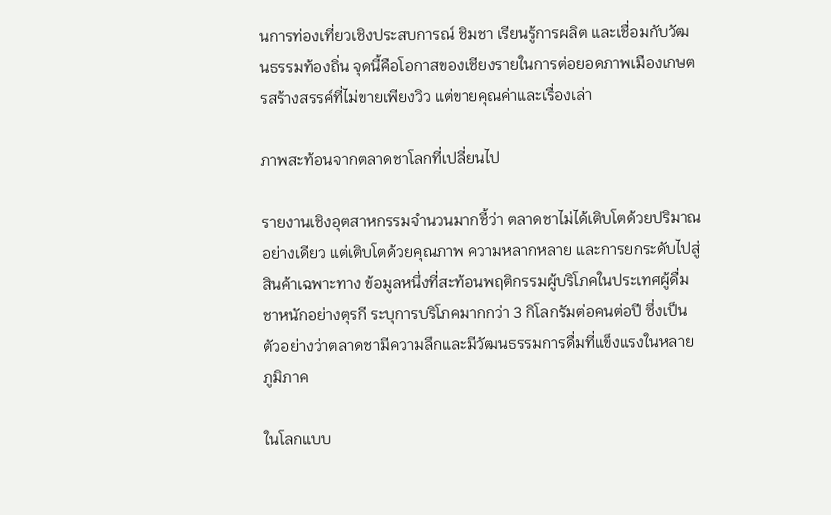นการท่องเที่ยวเชิงประสบการณ์ ชิมชา เรียนรู้การผลิต และเชื่อมกับวัฒนธรรมท้องถิ่น จุดนี้คือโอกาสของเชียงรายในการต่อยอดภาพเมืองเกษตรสร้างสรรค์ที่ไม่ขายเพียงวิว แต่ขายคุณค่าและเรื่องเล่า

ภาพสะท้อนจากตลาดชาโลกที่เปลี่ยนไป

รายงานเชิงอุตสาหกรรมจำนวนมากชี้ว่า ตลาดชาไม่ได้เติบโตด้วยปริมาณอย่างเดียว แต่เติบโตด้วยคุณภาพ ความหลากหลาย และการยกระดับไปสู่สินค้าเฉพาะทาง ข้อมูลหนึ่งที่สะท้อนพฤติกรรมผู้บริโภคในประเทศผู้ดื่มชาหนักอย่างตุรกี ระบุการบริโภคมากกว่า 3 กิโลกรัมต่อคนต่อปี ซึ่งเป็นตัวอย่างว่าตลาดชามีความลึกและมีวัฒนธรรมการดื่มที่แข็งแรงในหลายภูมิภาค

ในโลกแบบ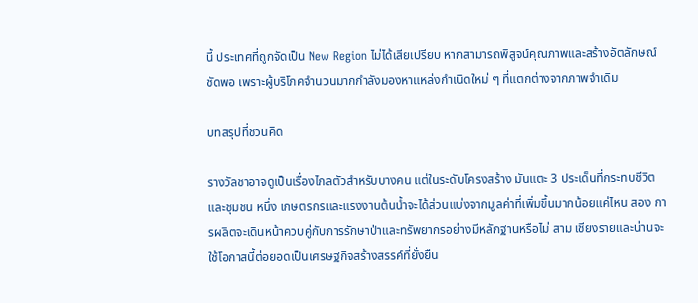นี้ ประเทศที่ถูกจัดเป็น New Region ไม่ได้เสียเปรียบ หากสามารถพิสูจน์คุณภาพและสร้างอัตลักษณ์ชัดพอ เพราะผู้บริโภคจำนวนมากกำลังมองหาแหล่งกำเนิดใหม่ ๆ ที่แตกต่างจากภาพจำเดิม

บทสรุปที่ชวนคิด

รางวัลชาอาจดูเป็นเรื่องไกลตัวสำหรับบางคน แต่ในระดับโครงสร้าง มันแตะ 3 ประเด็นที่กระทบชีวิตและชุมชน หนึ่ง เกษตรกรและแรงงานต้นน้ำจะได้ส่วนแบ่งจากมูลค่าที่เพิ่มขึ้นมากน้อยแค่ไหน สอง การผลิตจะเดินหน้าควบคู่กับการรักษาป่าและทรัพยากรอย่างมีหลักฐานหรือไม่ สาม เชียงรายและน่านจะใช้โอกาสนี้ต่อยอดเป็นเศรษฐกิจสร้างสรรค์ที่ยั่งยืน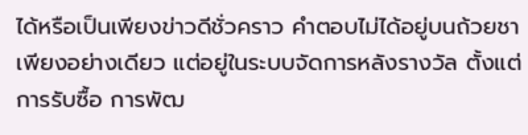ได้หรือเป็นเพียงข่าวดีชั่วคราว คำตอบไม่ได้อยู่บนถ้วยชาเพียงอย่างเดียว แต่อยู่ในระบบจัดการหลังรางวัล ตั้งแต่การรับซื้อ การพัฒ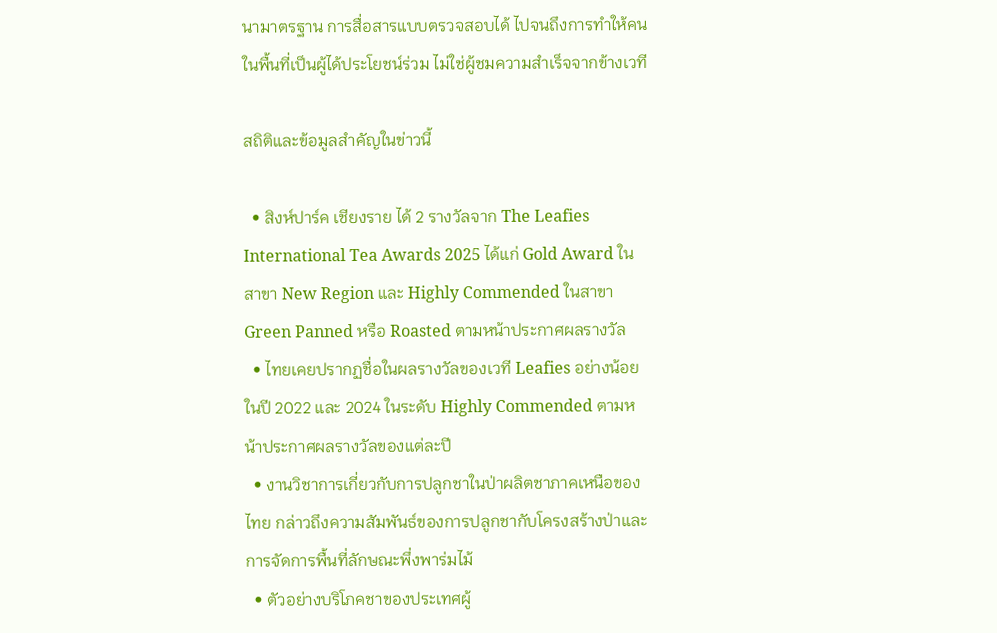นามาตรฐาน การสื่อสารแบบตรวจสอบได้ ไปจนถึงการทำให้คนในพื้นที่เป็นผู้ได้ประโยชน์ร่วม ไม่ใช่ผู้ชมความสำเร็จจากข้างเวที

สถิติและข้อมูลสำคัญในข่าวนี้

  • สิงห์ปาร์ค เชียงราย ได้ 2 รางวัลจาก The Leafies International Tea Awards 2025 ได้แก่ Gold Award ในสาขา New Region และ Highly Commended ในสาขา Green Panned หรือ Roasted ตามหน้าประกาศผลรางวัล
  • ไทยเคยปรากฏชื่อในผลรางวัลของเวที Leafies อย่างน้อยในปี 2022 และ 2024 ในระดับ Highly Commended ตามหน้าประกาศผลรางวัลของแต่ละปี
  • งานวิชาการเกี่ยวกับการปลูกชาในป่าผลิตชาภาคเหนือของไทย กล่าวถึงความสัมพันธ์ของการปลูกชากับโครงสร้างป่าและการจัดการพื้นที่ลักษณะพึ่งพาร่มไม้
  • ตัวอย่างบริโภคชาของประเทศผู้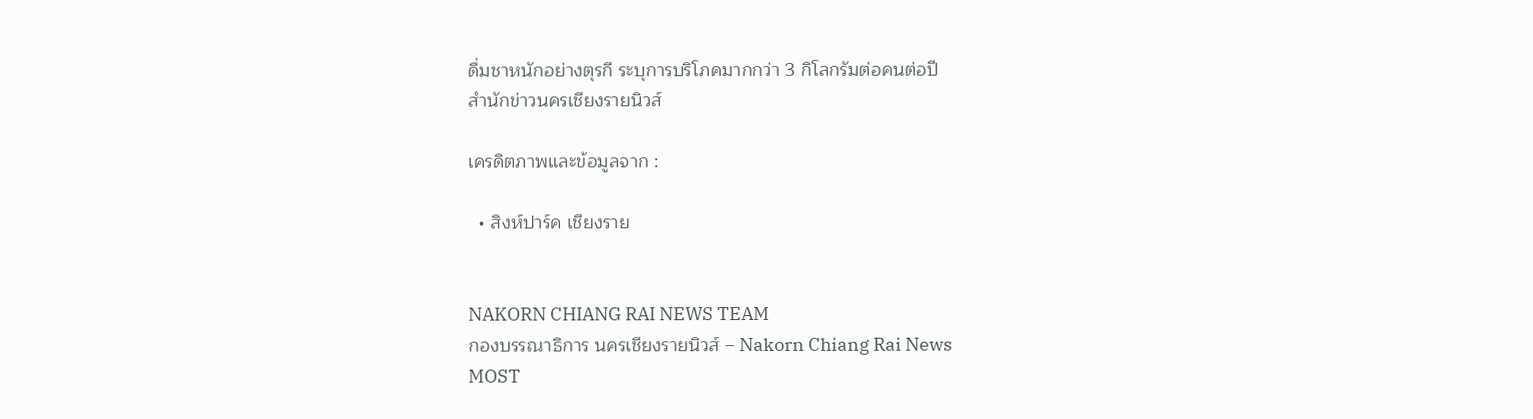ดื่มชาหนักอย่างตุรกี ระบุการบริโภคมากกว่า 3 กิโลกรัมต่อคนต่อปี
สำนักข่าวนครเชียงรายนิวส์

เครดิตภาพและข้อมูลจาก :

  • สิงห์ปาร์ค เชียงราย


NAKORN CHIANG RAI NEWS TEAM
กองบรรณาธิการ นครเชียงรายนิวส์ – Nakorn Chiang Rai News
MOST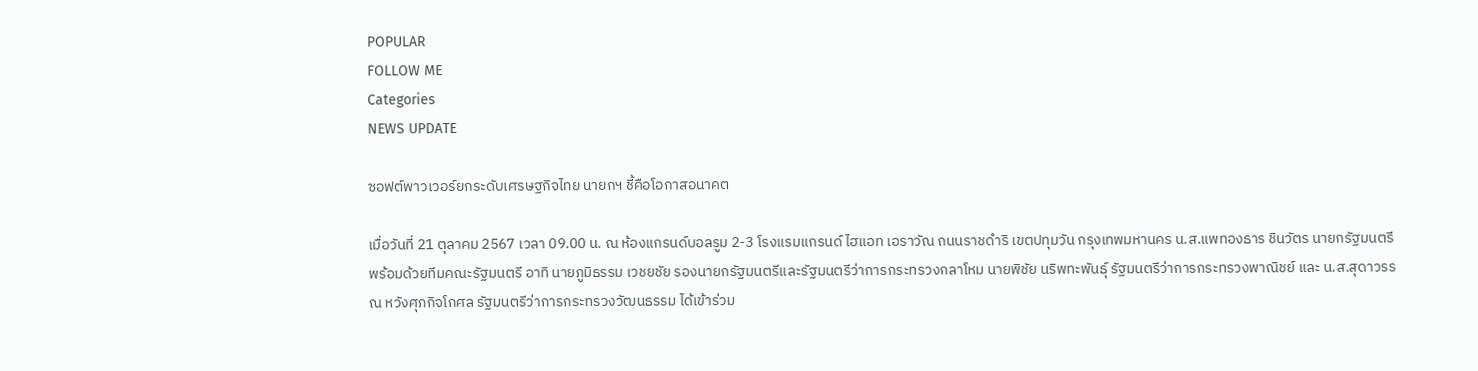POPULAR
FOLLOW ME
Categories
NEWS UPDATE

ซอฟต์พาวเวอร์ยกระดับเศรษฐกิจไทย นายกฯ ชี้คือโอกาสอนาคต

เมื่อวันที่ 21 ตุลาคม 2567 เวลา 09.00 น. ณ ห้องแกรนด์บอลรูม 2-3 โรงแรมแกรนด์ ไฮแอท เอราวัณ ถนนราชดำริ เขตปทุมวัน กรุงเทพมหานคร น.ส.แพทองธาร ชินวัตร นายกรัฐมนตรี พร้อมด้วยทีมคณะรัฐมนตรี อาทิ นายภูมิธรรม เวชยชัย รองนายกรัฐมนตรีและรัฐมนตรีว่าการกระทรวงกลาโหม นายพิชัย นริพทะพันธุ์ รัฐมนตรีว่าการกระทรวงพาณิชย์ และ น.ส.สุดาวรรณ หวังศุภกิจโกศล รัฐมนตรีว่าการกระทรวงวัฒนธรรม ได้เข้าร่วม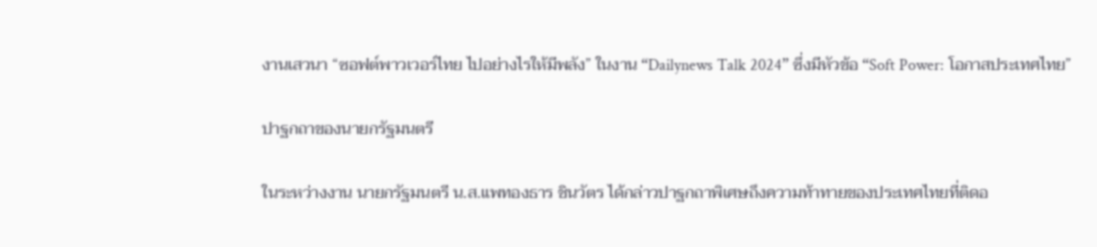งานเสวนา “ซอฟต์พาวเวอร์ไทย ไปอย่างไรให้มีพลัง” ในงาน “Dailynews Talk 2024” ซึ่งมีหัวข้อ “Soft Power: โอกาสประเทศไทย”

ปาฐกถาของนายกรัฐมนตรี

ในระหว่างงาน นายกรัฐมนตรี น.ส.แพทองธาร ชินวัตร ได้กล่าวปาฐกถาพิเศษถึงความท้าทายของประเทศไทยที่ติดอ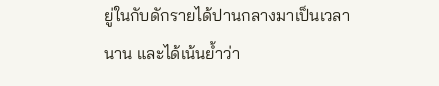ยู่ในกับดักรายได้ปานกลางมาเป็นเวลานาน และได้เน้นย้ำว่า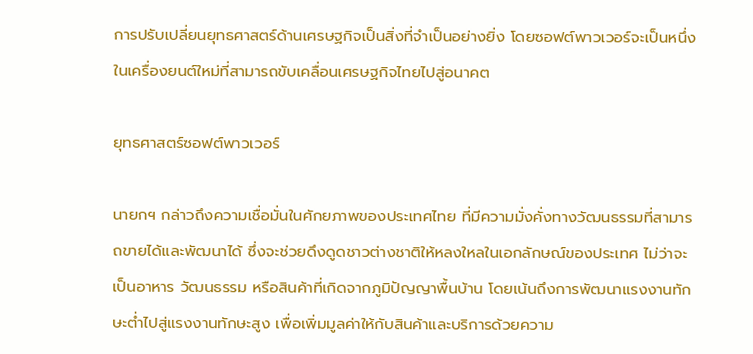การปรับเปลี่ยนยุทธศาสตร์ด้านเศรษฐกิจเป็นสิ่งที่จำเป็นอย่างยิ่ง โดยซอฟต์พาวเวอร์จะเป็นหนึ่งในเครื่องยนต์ใหม่ที่สามารถขับเคลื่อนเศรษฐกิจไทยไปสู่อนาคต

ยุทธศาสตร์ซอฟต์พาวเวอร์

นายกฯ กล่าวถึงความเชื่อมั่นในศักยภาพของประเทศไทย ที่มีความมั่งคั่งทางวัฒนธรรมที่สามารถขายได้และพัฒนาได้ ซึ่งจะช่วยดึงดูดชาวต่างชาติให้หลงใหลในเอกลักษณ์ของประเทศ ไม่ว่าจะเป็นอาหาร วัฒนธรรม หรือสินค้าที่เกิดจากภูมิปัญญาพื้นบ้าน โดยเน้นถึงการพัฒนาแรงงานทักษะต่ำไปสู่แรงงานทักษะสูง เพื่อเพิ่มมูลค่าให้กับสินค้าและบริการด้วยความ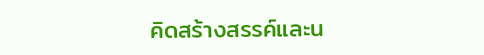คิดสร้างสรรค์และน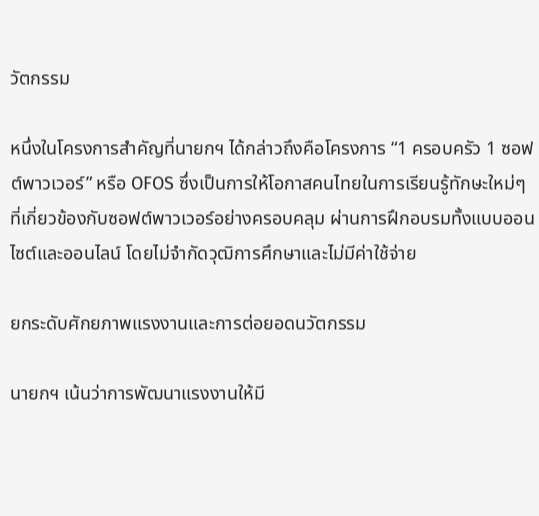วัตกรรม

หนึ่งในโครงการสำคัญที่นายกฯ ได้กล่าวถึงคือโครงการ “1 ครอบครัว 1 ซอฟต์พาวเวอร์” หรือ OFOS ซึ่งเป็นการให้โอกาสคนไทยในการเรียนรู้ทักษะใหม่ๆ ที่เกี่ยวข้องกับซอฟต์พาวเวอร์อย่างครอบคลุม ผ่านการฝึกอบรมทั้งแบบออนไซต์และออนไลน์ โดยไม่จำกัดวุฒิการศึกษาและไม่มีค่าใช้จ่าย

ยกระดับศักยภาพแรงงานและการต่อยอดนวัตกรรม

นายกฯ เน้นว่าการพัฒนาแรงงานให้มี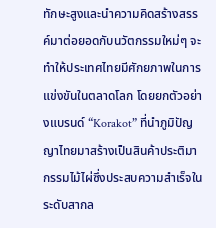ทักษะสูงและนำความคิดสร้างสรรค์มาต่อยอดกับนวัตกรรมใหม่ๆ จะทำให้ประเทศไทยมีศักยภาพในการแข่งขันในตลาดโลก โดยยกตัวอย่างแบรนด์ “Korakot” ที่นำภูมิปัญญาไทยมาสร้างเป็นสินค้าประติมากรรมไม้ไผ่ซึ่งประสบความสำเร็จในระดับสากล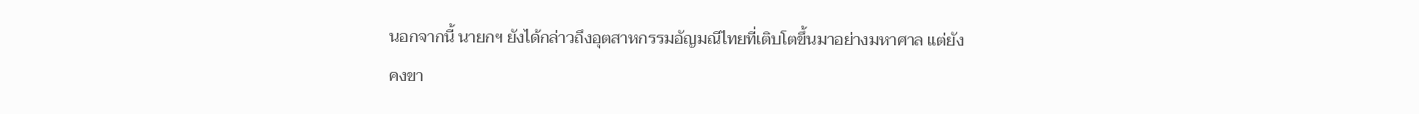นอกจากนี้ นายกฯ ยังได้กล่าวถึงอุตสาหกรรมอัญมณีไทยที่เติบโตขึ้นมาอย่างมหาศาล แต่ยังคงขา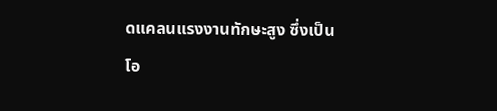ดแคลนแรงงานทักษะสูง ซึ่งเป็นโอ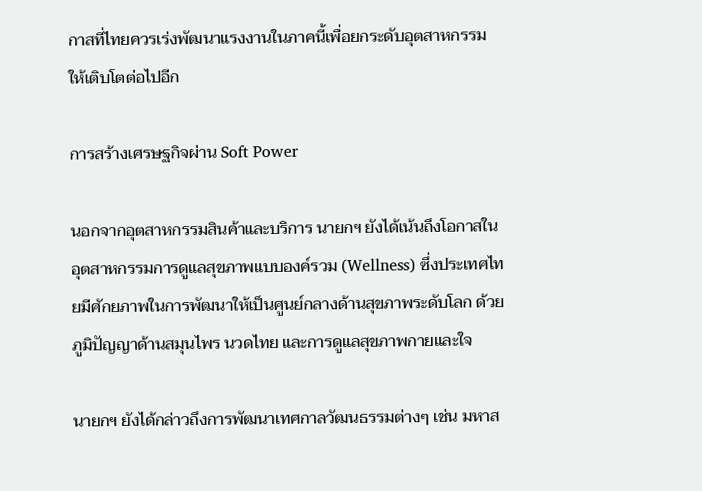กาสที่ไทยควรเร่งพัฒนาแรงงานในภาคนี้เพื่อยกระดับอุตสาหกรรมให้เติบโตต่อไปอีก

การสร้างเศรษฐกิจผ่าน Soft Power

นอกจากอุตสาหกรรมสินค้าและบริการ นายกฯ ยังได้เน้นถึงโอกาสในอุตสาหกรรมการดูแลสุขภาพแบบองค์รวม (Wellness) ซึ่งประเทศไทยมีศักยภาพในการพัฒนาให้เป็นศูนย์กลางด้านสุขภาพระดับโลก ด้วยภูมิปัญญาด้านสมุนไพร นวดไทย และการดูแลสุขภาพกายและใจ

นายกฯ ยังได้กล่าวถึงการพัฒนาเทศกาลวัฒนธรรมต่างๆ เช่น มหาส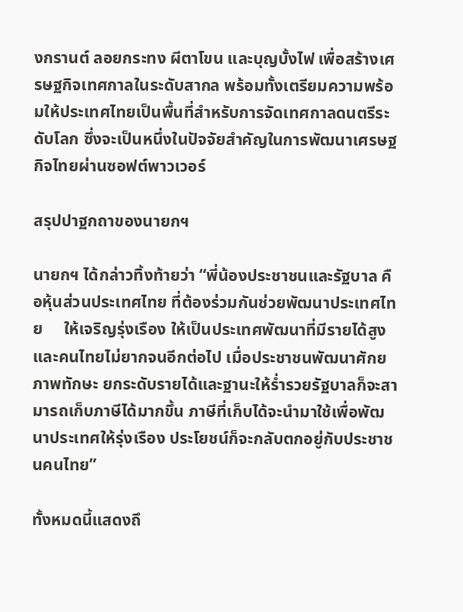งกรานต์ ลอยกระทง ผีตาโขน และบุญบั้งไฟ เพื่อสร้างเศรษฐกิจเทศกาลในระดับสากล พร้อมทั้งเตรียมความพร้อมให้ประเทศไทยเป็นพื้นที่สำหรับการจัดเทศกาลดนตรีระดับโลก ซึ่งจะเป็นหนึ่งในปัจจัยสำคัญในการพัฒนาเศรษฐกิจไทยผ่านซอฟต์พาวเวอร์

สรุปปาฐกถาของนายกฯ

นายกฯ ได้กล่าวทิ้งท้ายว่า “พี่น้องประชาชนและรัฐบาล คือหุ้นส่วนประเทศไทย ที่ต้องร่วมกันช่วยพัฒนาประเทศไทย     ให้เจริญรุ่งเรือง ให้เป็นประเทศพัฒนาที่มีรายได้สูง และคนไทยไม่ยากจนอีกต่อไป เมื่อประชาชนพัฒนาศักยภาพทักษะ ยกระดับรายได้และฐานะให้ร่ำรวยรัฐบาลก็จะสามารถเก็บภาษีได้มากขึ้น ภาษีที่เก็บได้จะนำมาใช้เพื่อพัฒนาประเทศให้รุ่งเรือง ประโยชน์ก็จะกลับตกอยู่กับประชาชนคนไทย”

ทั้งหมดนี้แสดงถึ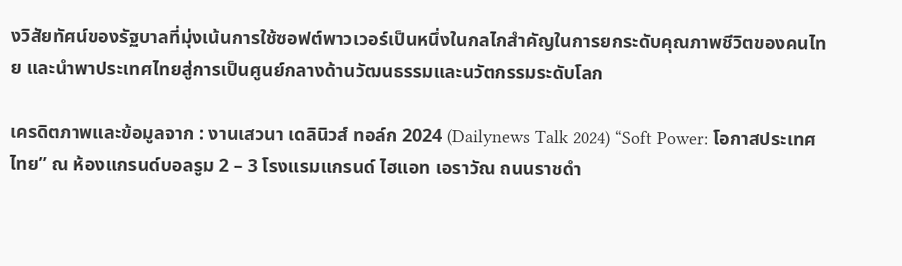งวิสัยทัศน์ของรัฐบาลที่มุ่งเน้นการใช้ซอฟต์พาวเวอร์เป็นหนึ่งในกลไกสำคัญในการยกระดับคุณภาพชีวิตของคนไทย และนำพาประเทศไทยสู่การเป็นศูนย์กลางด้านวัฒนธรรมและนวัตกรรมระดับโลก

เครดิตภาพและข้อมูลจาก : งานเสวนา เดลินิวส์ ทอล์ก 2024 (Dailynews Talk 2024) “Soft Power: โอกาสประเทศไทย” ณ ห้องแกรนด์บอลรูม 2 – 3 โรงแรมแกรนด์ ไฮแอท เอราวัณ ถนนราชดำ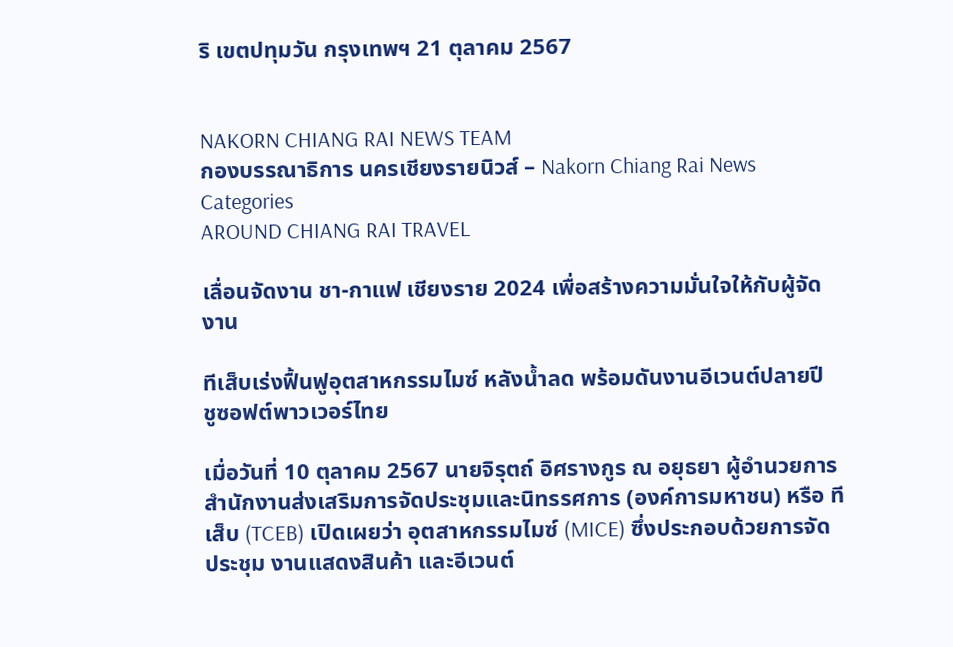ริ เขตปทุมวัน กรุงเทพฯ 21 ตุลาคม 2567


NAKORN CHIANG RAI NEWS TEAM
กองบรรณาธิการ นครเชียงรายนิวส์ – Nakorn Chiang Rai News
Categories
AROUND CHIANG RAI TRAVEL

เลื่อนจัดงาน ชา-กาแฟ เชียงราย 2024 เพื่อสร้างความมั่นใจให้กับผู้จัดงาน

ทีเส็บเร่งฟื้นฟูอุตสาหกรรมไมซ์ หลังน้ำลด พร้อมดันงานอีเวนต์ปลายปี ชูซอฟต์พาวเวอร์ไทย

เมื่อวันที่ 10 ตุลาคม 2567 นายจิรุตถ์ อิศรางกูร ณ อยุธยา ผู้อำนวยการสำนักงานส่งเสริมการจัดประชุมและนิทรรศการ (องค์การมหาชน) หรือ ทีเส็บ (TCEB) เปิดเผยว่า อุตสาหกรรมไมซ์ (MICE) ซึ่งประกอบด้วยการจัดประชุม งานแสดงสินค้า และอีเวนต์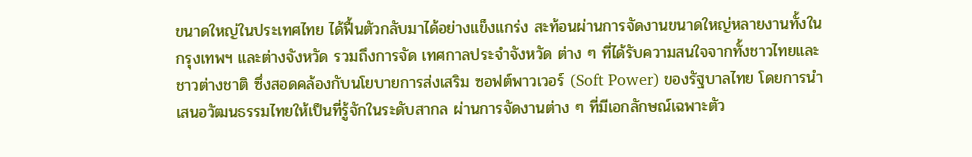ขนาดใหญ่ในประเทศไทย ได้ฟื้นตัวกลับมาได้อย่างแข็งแกร่ง สะท้อนผ่านการจัดงานขนาดใหญ่หลายงานทั้งในกรุงเทพฯ และต่างจังหวัด รวมถึงการจัด เทศกาลประจำจังหวัด ต่าง ๆ ที่ได้รับความสนใจจากทั้งชาวไทยและชาวต่างชาติ ซึ่งสอดคล้องกับนโยบายการส่งเสริม ซอฟต์พาวเวอร์ (Soft Power) ของรัฐบาลไทย โดยการนำเสนอวัฒนธรรมไทยให้เป็นที่รู้จักในระดับสากล ผ่านการจัดงานต่าง ๆ ที่มีเอกลักษณ์เฉพาะตัว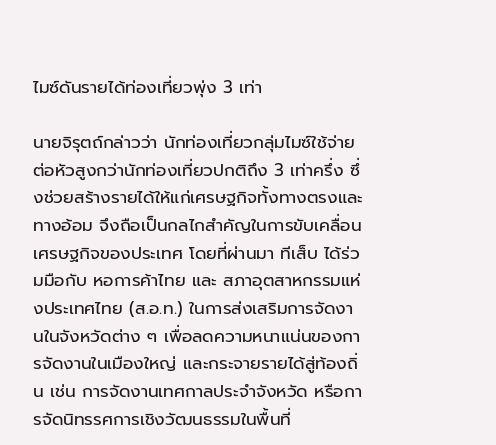ไมซ์ดันรายได้ท่องเที่ยวพุ่ง 3 เท่า

นายจิรุตถ์กล่าวว่า นักท่องเที่ยวกลุ่มไมซ์ใช้จ่ายต่อหัวสูงกว่านักท่องเที่ยวปกติถึง 3 เท่าครึ่ง ซึ่งช่วยสร้างรายได้ให้แก่เศรษฐกิจทั้งทางตรงและทางอ้อม จึงถือเป็นกลไกสำคัญในการขับเคลื่อนเศรษฐกิจของประเทศ โดยที่ผ่านมา ทีเส็บ ได้ร่วมมือกับ หอการค้าไทย และ สภาอุตสาหกรรมแห่งประเทศไทย (ส.อ.ท.) ในการส่งเสริมการจัดงานในจังหวัดต่าง ๆ เพื่อลดความหนาแน่นของการจัดงานในเมืองใหญ่ และกระจายรายได้สู่ท้องถิ่น เช่น การจัดงานเทศกาลประจำจังหวัด หรือการจัดนิทรรศการเชิงวัฒนธรรมในพื้นที่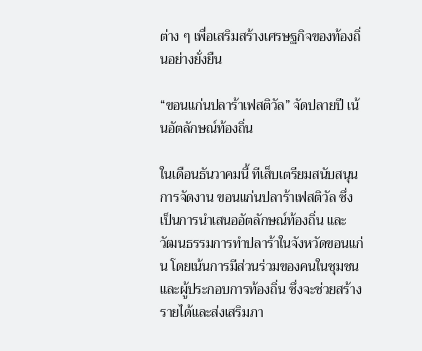ต่าง ๆ เพื่อเสริมสร้างเศรษฐกิจของท้องถิ่นอย่างยั่งยืน

“ขอนแก่นปลาร้าเฟสติวัล” จัดปลายปี เน้นอัตลักษณ์ท้องถิ่น

ในเดือนธันวาคมนี้ ทีเส็บเตรียมสนับสนุนการจัดงาน ขอนแก่นปลาร้าเฟสติวัล ซึ่งเป็นการนำเสนออัตลักษณ์ท้องถิ่น และวัฒนธรรมการทำปลาร้าในจังหวัดขอนแก่น โดยเน้นการมีส่วนร่วมของคนในชุมชนและผู้ประกอบการท้องถิ่น ซึ่งจะช่วยสร้างรายได้และส่งเสริมภา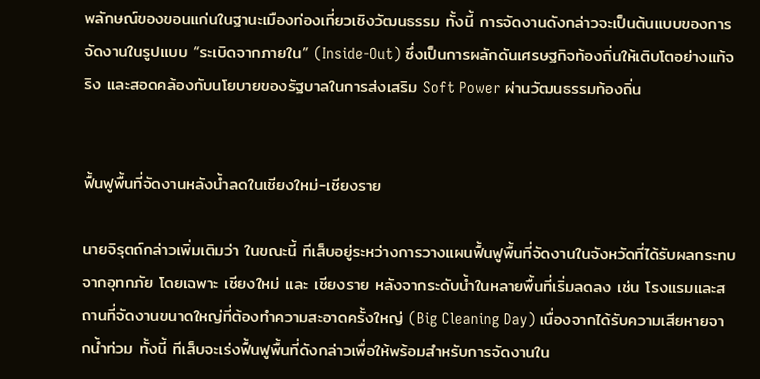พลักษณ์ของขอนแก่นในฐานะเมืองท่องเที่ยวเชิงวัฒนธรรม ทั้งนี้ การจัดงานดังกล่าวจะเป็นต้นแบบของการจัดงานในรูปแบบ “ระเบิดจากภายใน” (Inside-Out) ซึ่งเป็นการผลักดันเศรษฐกิจท้องถิ่นให้เติบโตอย่างแท้จริง และสอดคล้องกับนโยบายของรัฐบาลในการส่งเสริม Soft Power ผ่านวัฒนธรรมท้องถิ่น


ฟื้นฟูพื้นที่จัดงานหลังน้ำลดในเชียงใหม่-เชียงราย

นายจิรุตถ์กล่าวเพิ่มเติมว่า ในขณะนี้ ทีเส็บอยู่ระหว่างการวางแผนฟื้นฟูพื้นที่จัดงานในจังหวัดที่ได้รับผลกระทบจากอุทกภัย โดยเฉพาะ เชียงใหม่ และ เชียงราย หลังจากระดับน้ำในหลายพื้นที่เริ่มลดลง เช่น โรงแรมและสถานที่จัดงานขนาดใหญ่ที่ต้องทำความสะอาดครั้งใหญ่ (Big Cleaning Day) เนื่องจากได้รับความเสียหายจากน้ำท่วม ทั้งนี้ ทีเส็บจะเร่งฟื้นฟูพื้นที่ดังกล่าวเพื่อให้พร้อมสำหรับการจัดงานใน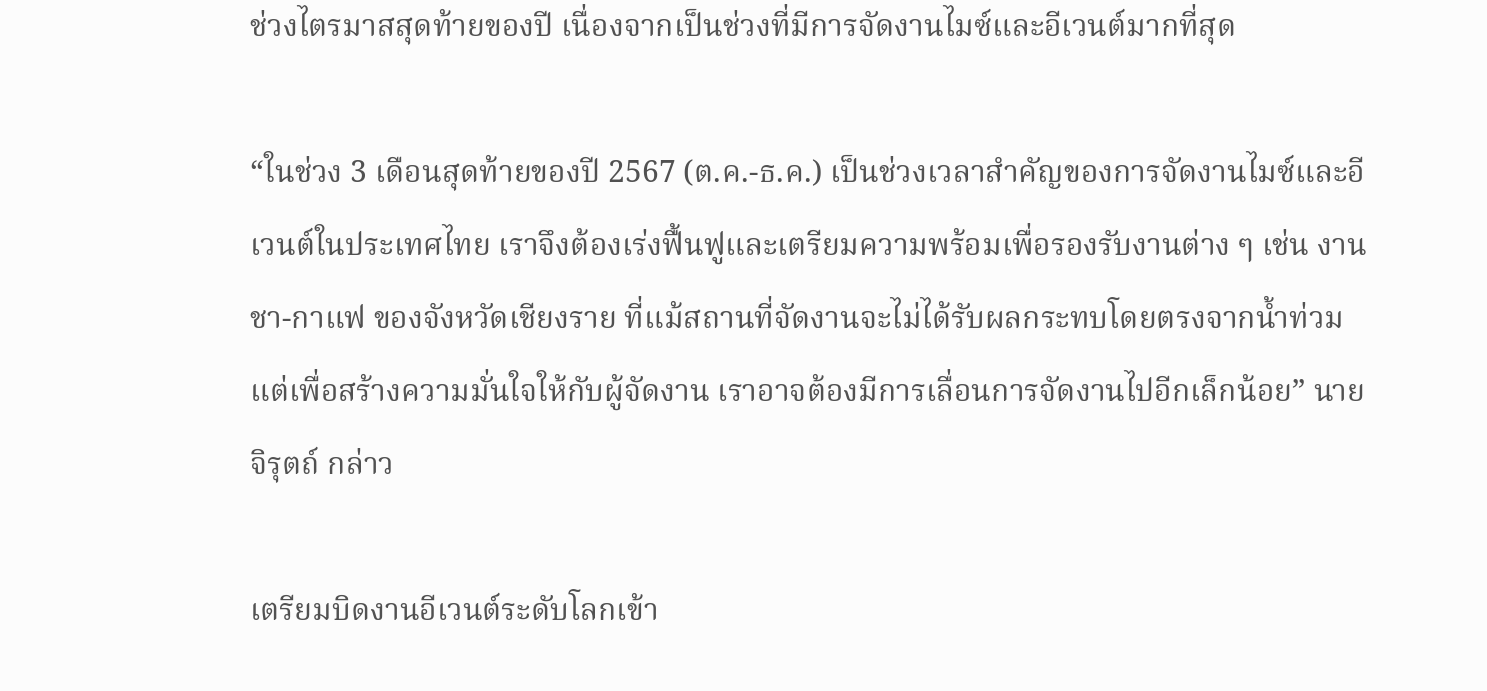ช่วงไตรมาสสุดท้ายของปี เนื่องจากเป็นช่วงที่มีการจัดงานไมซ์และอีเวนต์มากที่สุด

“ในช่วง 3 เดือนสุดท้ายของปี 2567 (ต.ค.-ธ.ค.) เป็นช่วงเวลาสำคัญของการจัดงานไมซ์และอีเวนต์ในประเทศไทย เราจึงต้องเร่งฟื้นฟูและเตรียมความพร้อมเพื่อรองรับงานต่าง ๆ เช่น งาน ชา-กาแฟ ของจังหวัดเชียงราย ที่แม้สถานที่จัดงานจะไม่ได้รับผลกระทบโดยตรงจากน้ำท่วม แต่เพื่อสร้างความมั่นใจให้กับผู้จัดงาน เราอาจต้องมีการเลื่อนการจัดงานไปอีกเล็กน้อย” นายจิรุตถ์ กล่าว

เตรียมบิดงานอีเวนต์ระดับโลกเข้า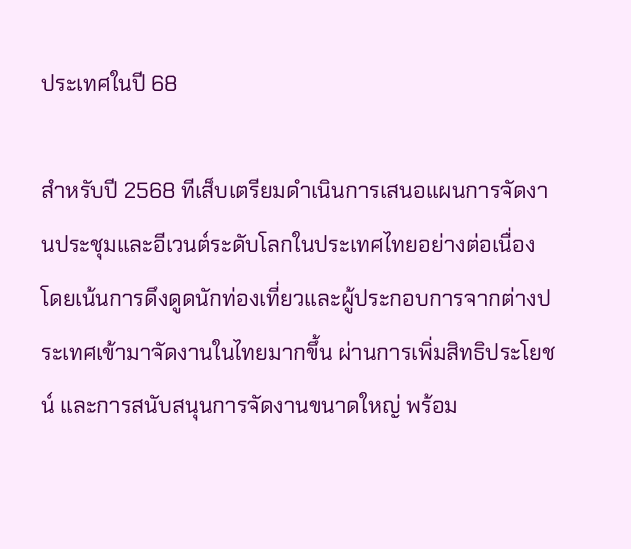ประเทศในปี 68

สำหรับปี 2568 ทีเส็บเตรียมดำเนินการเสนอแผนการจัดงานประชุมและอีเวนต์ระดับโลกในประเทศไทยอย่างต่อเนื่อง โดยเน้นการดึงดูดนักท่องเที่ยวและผู้ประกอบการจากต่างประเทศเข้ามาจัดงานในไทยมากขึ้น ผ่านการเพิ่มสิทธิประโยชน์ และการสนับสนุนการจัดงานขนาดใหญ่ พร้อม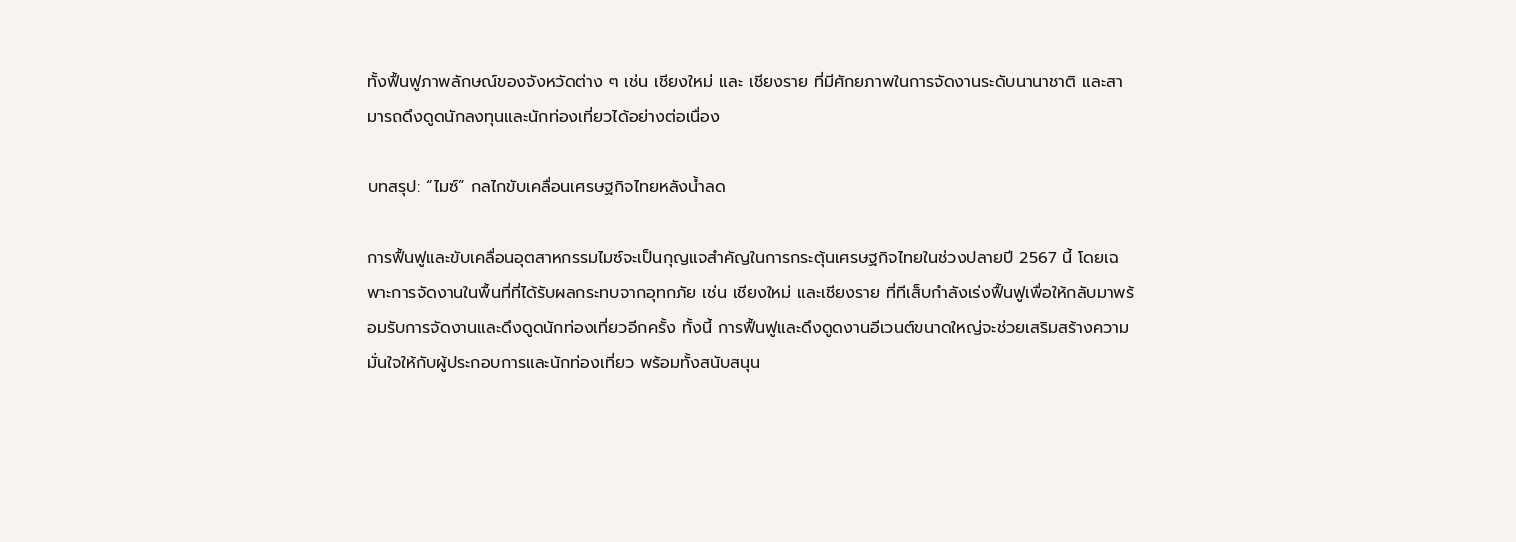ทั้งฟื้นฟูภาพลักษณ์ของจังหวัดต่าง ๆ เช่น เชียงใหม่ และ เชียงราย ที่มีศักยภาพในการจัดงานระดับนานาชาติ และสามารถดึงดูดนักลงทุนและนักท่องเที่ยวได้อย่างต่อเนื่อง

บทสรุป: “ไมซ์” กลไกขับเคลื่อนเศรษฐกิจไทยหลังน้ำลด

การฟื้นฟูและขับเคลื่อนอุตสาหกรรมไมซ์จะเป็นกุญแจสำคัญในการกระตุ้นเศรษฐกิจไทยในช่วงปลายปี 2567 นี้ โดยเฉพาะการจัดงานในพื้นที่ที่ได้รับผลกระทบจากอุทกภัย เช่น เชียงใหม่ และเชียงราย ที่ทีเส็บกำลังเร่งฟื้นฟูเพื่อให้กลับมาพร้อมรับการจัดงานและดึงดูดนักท่องเที่ยวอีกครั้ง ทั้งนี้ การฟื้นฟูและดึงดูดงานอีเวนต์ขนาดใหญ่จะช่วยเสริมสร้างความมั่นใจให้กับผู้ประกอบการและนักท่องเที่ยว พร้อมทั้งสนับสนุน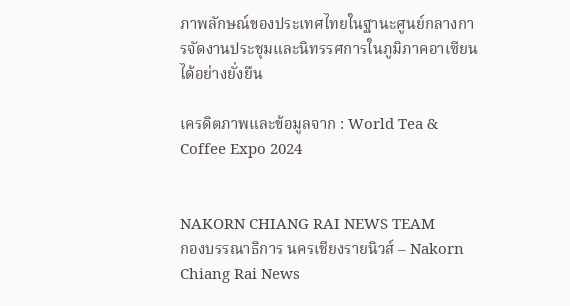ภาพลักษณ์ของประเทศไทยในฐานะศูนย์กลางการจัดงานประชุมและนิทรรศการในภูมิภาคอาเซียนได้อย่างยั่งยืน

เครดิตภาพและข้อมูลจาก : World Tea & Coffee Expo 2024


NAKORN CHIANG RAI NEWS TEAM
กองบรรณาธิการ นครเชียงรายนิวส์ – Nakorn Chiang Rai News